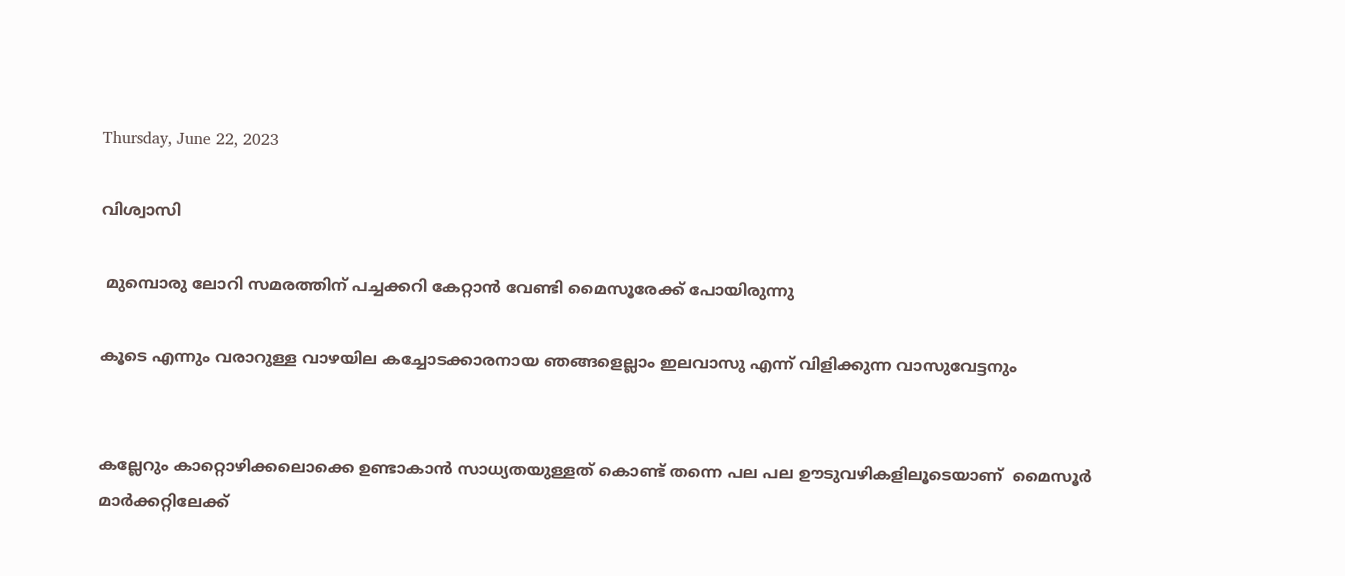Thursday, June 22, 2023

വിശ്വാസി

 മുമ്പൊരു ലോറി സമരത്തിന് പച്ചക്കറി കേറ്റാൻ വേണ്ടി മൈസൂരേക്ക് പോയിരുന്നു

കൂടെ എന്നും വരാറുള്ള വാഴയില കച്ചോടക്കാരനായ ഞങ്ങളെല്ലാം ഇലവാസു എന്ന് വിളിക്കുന്ന വാസുവേട്ടനും


കല്ലേറും കാറ്റൊഴിക്കലൊക്കെ ഉണ്ടാകാൻ സാധ്യതയുള്ളത് കൊണ്ട് തന്നെ പല പല ഊടുവഴികളിലൂടെയാണ്  മൈസൂർ മാർക്കറ്റിലേക്ക്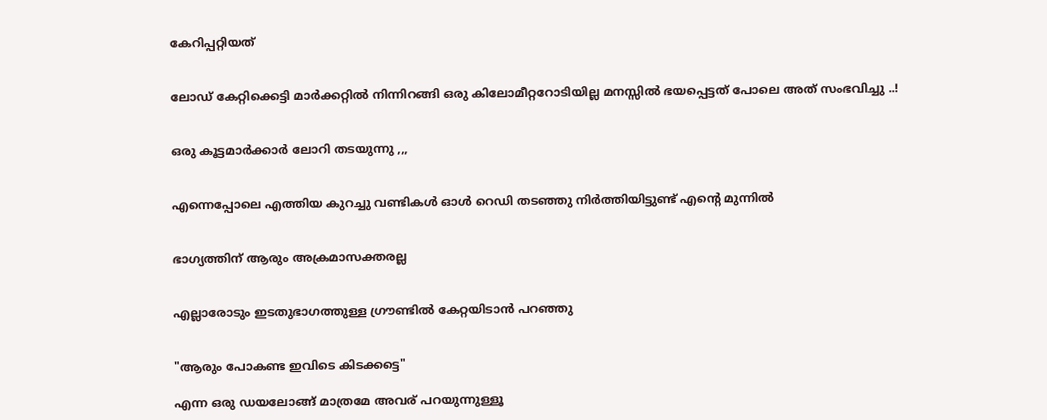കേറിപ്പറ്റിയത്


ലോഡ് കേറ്റിക്കെട്ടി മാർക്കറ്റിൽ നിന്നിറങ്ങി ഒരു കിലോമീറ്ററോടിയില്ല മനസ്സിൽ ഭയപ്പെട്ടത് പോലെ അത് സംഭവിച്ചു ..!


ഒരു കൂട്ടമാർക്കാർ ലോറി തടയുന്നു ,,,


എന്നെപ്പോലെ എത്തിയ കുറച്ചു വണ്ടികൾ ഓൾ റെഡി തടഞ്ഞു നിർത്തിയിട്ടുണ്ട് എന്റെ മുന്നിൽ


ഭാഗ്യത്തിന് ആരും അക്രമാസക്തരല്ല


എല്ലാരോടും ഇടതുഭാഗത്തുള്ള ഗ്രൗണ്ടിൽ കേറ്റയിടാൻ പറഞ്ഞു


"ആരും പോകണ്ട ഇവിടെ കിടക്കട്ടെ"

എന്ന ഒരു ഡയലോങ്ങ് മാത്രമേ അവര് പറയുന്നുള്ളൂ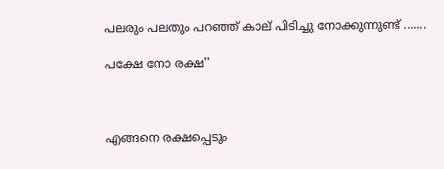പലരും പലതും പറഞ്ഞ് കാല് പിടിച്ചു നോക്കുന്നുണ്ട് .......

പക്ഷേ നോ രക്ഷ''



എങ്ങനെ രക്ഷപ്പെടും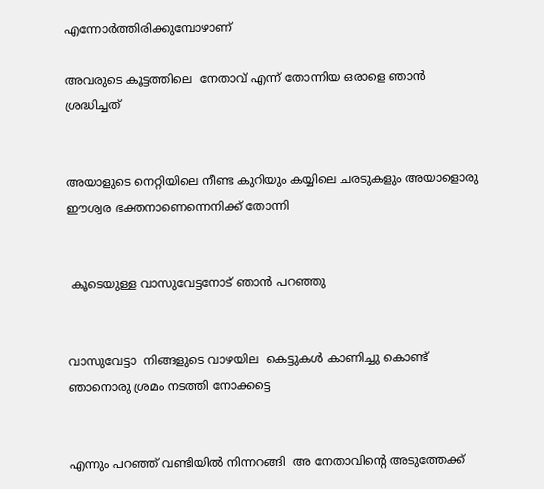എന്നോർത്തിരിക്കുമ്പോഴാണ്

അവരുടെ കൂട്ടത്തിലെ  നേതാവ് എന്ന് തോന്നിയ ഒരാളെ ഞാൻ ശ്രദ്ധിച്ചത്


അയാളുടെ നെറ്റിയിലെ നീണ്ട കുറിയും കയ്യിലെ ചരടുകളും അയാളൊരു   ഈശ്വര ഭക്തനാണെന്നെനിക്ക് തോന്നി


 കൂടെയുള്ള വാസുവേട്ടനോട് ഞാൻ പറഞ്ഞു


വാസുവേട്ടാ  നിങ്ങളുടെ വാഴയില  കെട്ടുകൾ കാണിച്ചു കൊണ്ട് ഞാനൊരു ശ്രമം നടത്തി നോക്കട്ടെ


എന്നും പറഞ്ഞ് വണ്ടിയിൽ നിന്നറങ്ങി  അ നേതാവിന്റെ അടുത്തേക്ക്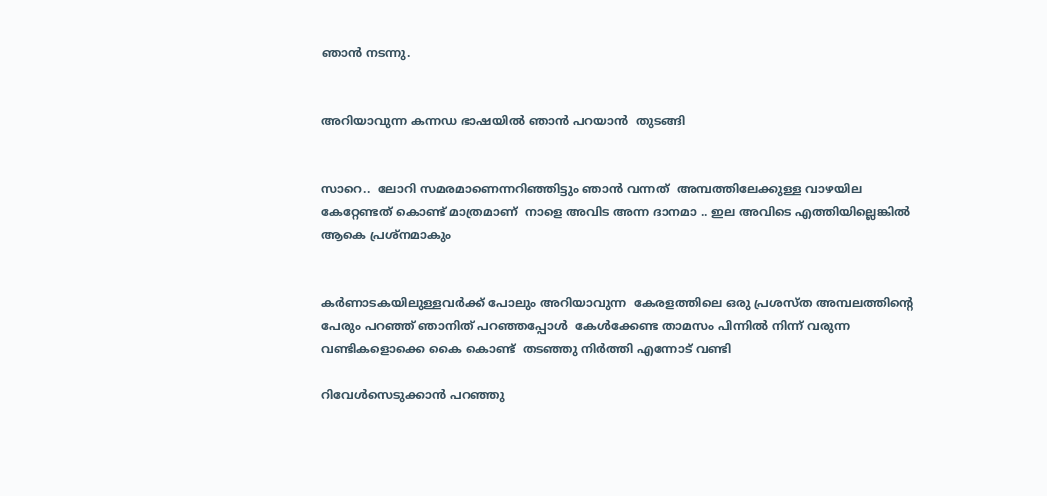ഞാൻ നടന്നു.


അറിയാവുന്ന കന്നഡ ഭാഷയിൽ ഞാൻ പറയാൻ  തുടങ്ങി


സാറെ..  ലോറി സമരമാണെന്നറിഞ്ഞിട്ടും ഞാൻ വന്നത്  അമ്പത്തിലേക്കുള്ള വാഴയില കേറ്റേണ്ടത് കൊണ്ട് മാത്രമാണ്  നാളെ അവിട അന്ന ദാനമാ .. ഇല അവിടെ എത്തിയില്ലെങ്കിൽ  ആകെ പ്രശ്നമാകും


കർണാടകയിലുള്ളവർക്ക് പോലും അറിയാവുന്ന  കേരളത്തിലെ ഒരു പ്രശസ്ത അമ്പലത്തിന്റെ പേരും പറഞ്ഞ് ഞാനിത് പറഞ്ഞപ്പോൾ  കേൾക്കേണ്ട താമസം പിന്നിൽ നിന്ന് വരുന്ന വണ്ടികളൊക്കെ കൈ കൊണ്ട്  തടഞ്ഞു നിർത്തി എന്നോട് വണ്ടി

റിവേൾസെടുക്കാൻ പറഞ്ഞു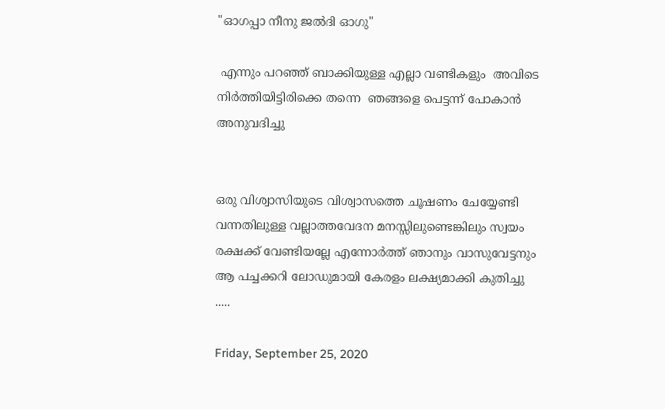"ഓഗപ്പാ നീനു ജൽദി ഓഗു"

 എന്നും പറഞ്ഞ് ബാക്കിയുള്ള എല്ലാ വണ്ടികളും  അവിടെ നിർത്തിയിട്ടിരിക്കെ തന്നെ  ഞങ്ങളെ പെട്ടന്ന് പോകാൻ അനുവദിച്ചു


ഒരു വിശ്വാസിയുടെ വിശ്വാസത്തെ ചൂഷണം ചേയ്യേണ്ടി വന്നതിലുള്ള വല്ലാത്തവേദന മനസ്സിലുണ്ടെങ്കിലും സ്വയം രക്ഷക്ക് വേണ്ടിയല്ലേ എന്നോർത്ത് ഞാനും വാസുവേട്ടനും  ആ പച്ചക്കറി ലോഡുമായി കേരളം ലക്ഷ്യമാക്കി കുതിച്ചു .....

Friday, September 25, 2020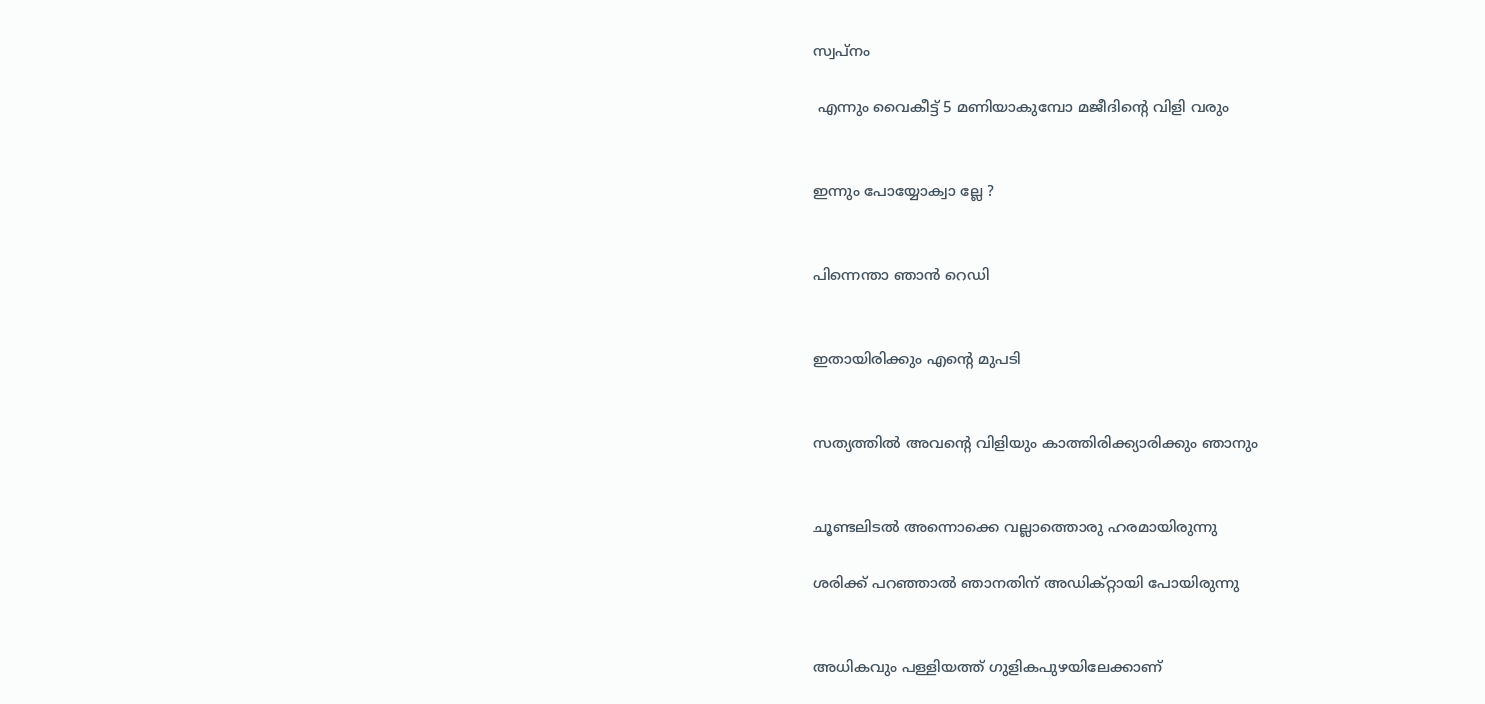സ്വപ്നം

 എന്നും വൈകീട്ട് 5 മണിയാകുമ്പോ മജീദിന്റെ വിളി വരും


ഇന്നും പോയ്യോക്വാ ല്ലേ ?


പിന്നെന്താ ഞാൻ റെഡി


ഇതായിരിക്കും എന്റെ മുപടി


സത്യത്തിൽ അവന്റെ വിളിയും കാത്തിരിക്ക്യാരിക്കും ഞാനും


ചൂണ്ടലിടൽ അന്നൊക്കെ വല്ലാത്തൊരു ഹരമായിരുന്നു

ശരിക്ക് പറഞ്ഞാൽ ഞാനതിന് അഡിക്റ്റായി പോയിരുന്നു


അധികവും പള്ളിയത്ത് ഗുളികപുഴയിലേക്കാണ്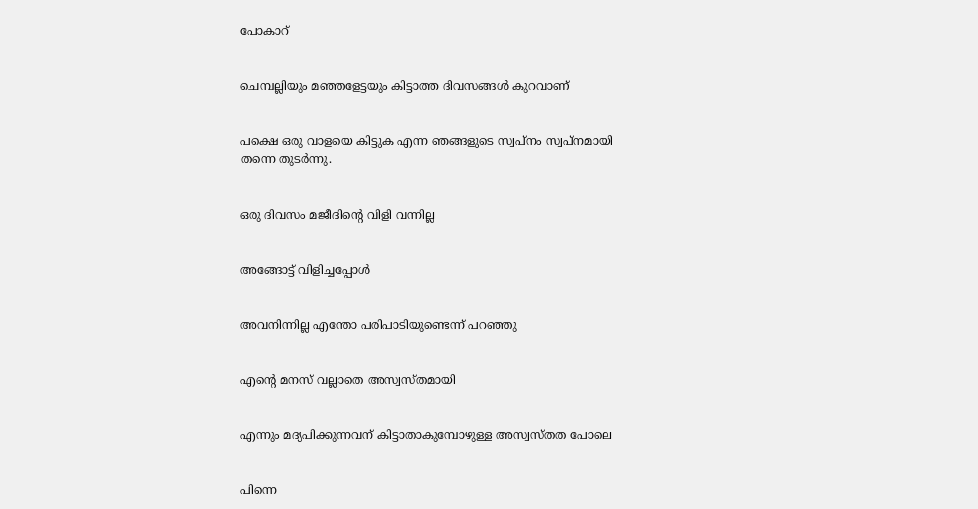പോകാറ്


ചെമ്പല്ലിയും മഞ്ഞളേട്ടയും കിട്ടാത്ത ദിവസങ്ങൾ കുറവാണ്


പക്ഷെ ഒരു വാളയെ കിട്ടുക എന്ന ഞങ്ങളുടെ സ്വപ്നം സ്വപ്നമായി തന്നെ തുടർന്നു.


ഒരു ദിവസം മജീദിന്റെ വിളി വന്നില്ല


അങ്ങോട്ട് വിളിച്ചപ്പോൾ


അവനിന്നില്ല എന്തോ പരിപാടിയുണ്ടെന്ന് പറഞ്ഞു


എന്റെ മനസ് വല്ലാതെ അസ്വസ്തമായി


എന്നും മദ്യപിക്കുന്നവന് കിട്ടാതാകുമ്പോഴുള്ള അസ്വസ്തത പോലെ


പിന്നെ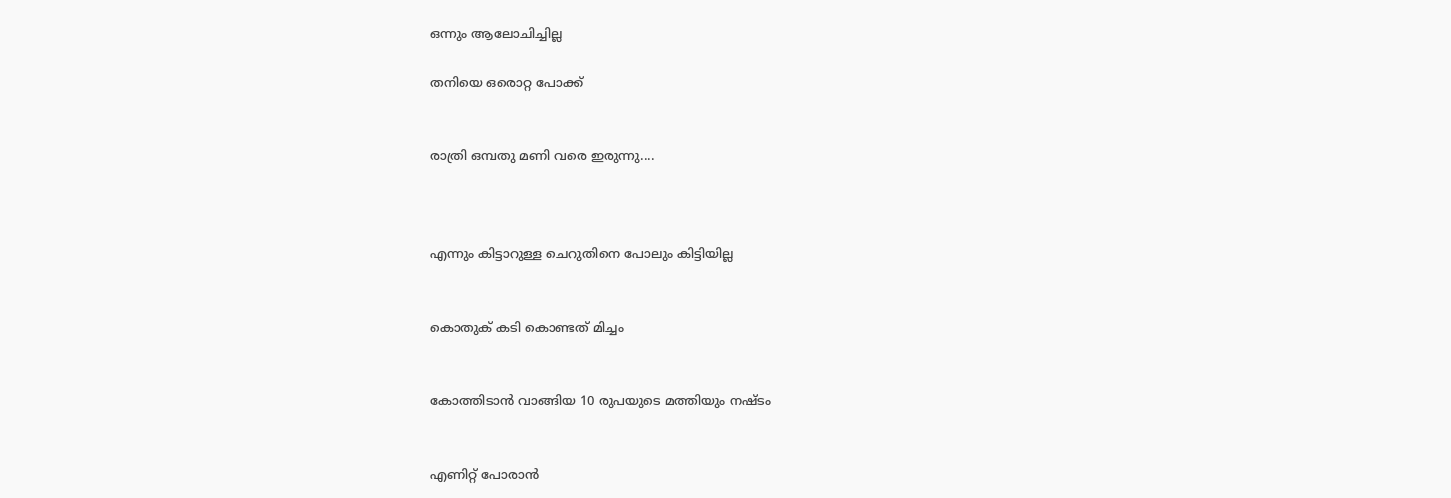ഒന്നും ആലോചിച്ചില്ല

തനിയെ ഒരൊറ്റ പോക്ക്


രാത്രി ഒമ്പതു മണി വരെ ഇരുന്നു....



എന്നും കിട്ടാറുള്ള ചെറുതിനെ പോലും കിട്ടിയില്ല


കൊതുക് കടി കൊണ്ടത് മിച്ചം


കോത്തിടാൻ വാങ്ങിയ 10 രുപയുടെ മത്തിയും നഷ്ടം


എണിറ്റ് പോരാൻ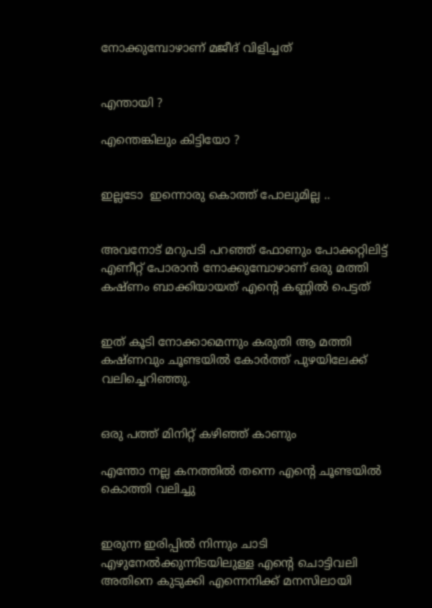നോക്കുമ്പോഴാണ് മജീദ് വിളിച്ചത്


എന്തായി ?

എന്തെങ്കിലും കിട്ടിയോ ?


ഇല്ലടോ  ഇന്നൊരു കൊത്ത് പോലുമില്ല ..


അവനോട് മറുപടി പറഞ്ഞ് ഫോണും പോക്കറ്റിലിട്ട് എണീറ്റ് പോരാൻ നോക്കുമ്പോഴാണ് ഒരു മത്തി കഷ്ണം ബാക്കിയായത് എന്റെ കണ്ണിൽ പെട്ടത്


ഇത് കൂടി നോക്കാമെന്നും കരുതി ആ മത്തി കഷ്ണവും ചൂണ്ടയിൽ കോർത്ത് പുഴയിലേക്ക് വലിച്ചെറിഞ്ഞു.


ഒരു പത്ത് മിനിറ്റ് കഴിഞ്ഞ് കാണും

എന്തോ നല്ല കനത്തിൽ തന്നെ എന്റെ ചൂണ്ടയിൽ കൊത്തി വലിച്ചു


ഇരുന്ന ഇരിപ്പിൽ നിന്നും ചാടി എഴുനേൽക്കുന്നിടയിലുള്ള എന്റെ ചൊട്ടിവലി അതിനെ കുടുക്കി എന്നെനിക്ക് മനസിലായി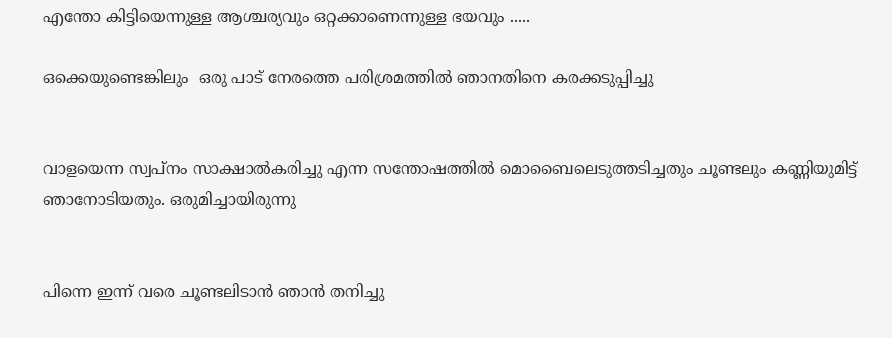എന്തോ കിട്ടിയെന്നുള്ള ആശ്ചര്യവും ഒറ്റക്കാണെന്നുള്ള ഭയവും .....

ഒക്കെയുണ്ടെങ്കിലും  ഒരു പാട് നേരത്തെ പരിശ്രമത്തിൽ ഞാനതിനെ കരക്കടുപ്പിച്ചു


വാളയെന്ന സ്വപ്നം സാക്ഷാൽകരിച്ചു എന്ന സന്തോഷത്തിൽ മൊബൈലെടുത്തടിച്ചതും ചൂണ്ടലും കണ്ണിയുമിട്ട് ഞാനോടിയതും. ഒരുമിച്ചായിരുന്നു


പിന്നെ ഇന്ന് വരെ ചൂണ്ടലിടാൻ ഞാൻ തനിച്ചു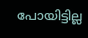പോയിട്ടില്ല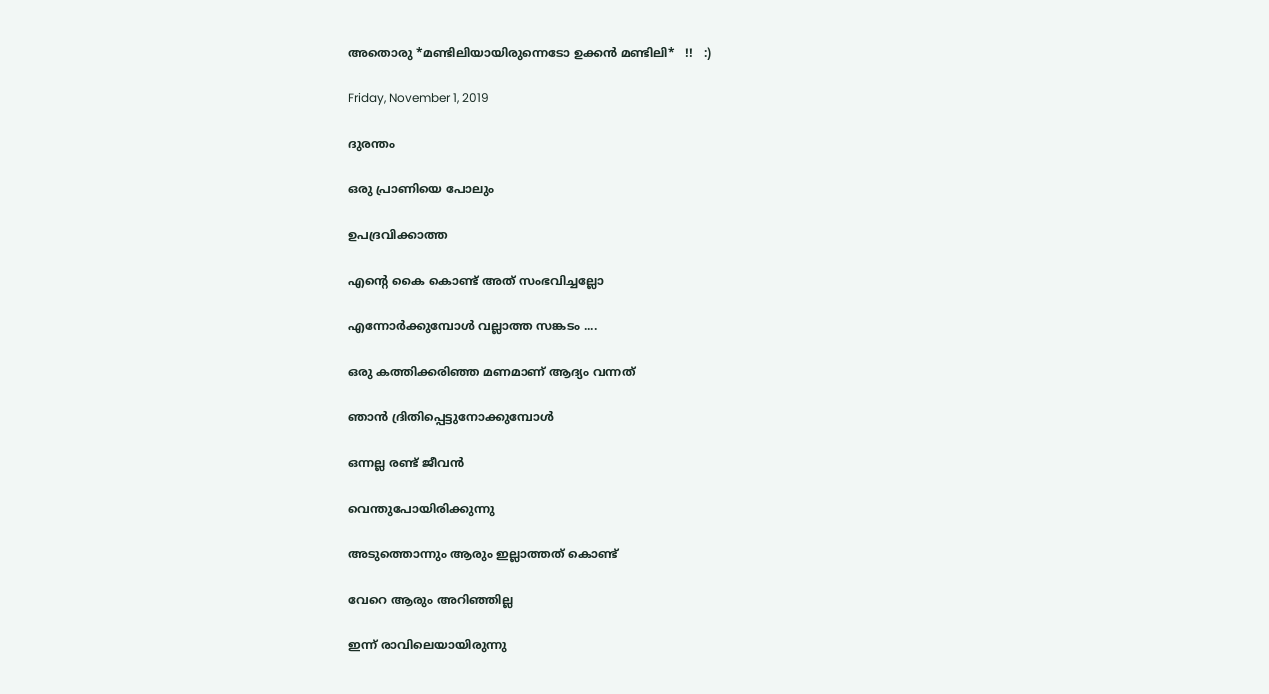അതൊരു *മണ്ടിലിയായിരുന്നെടോ ഉക്കൻ മണ്ടിലി*   !!   :)

Friday, November 1, 2019

ദുരന്തം

ഒരു പ്രാണിയെ പോലും

ഉപദ്രവിക്കാത്ത

എന്‍റെ കൈ കൊണ്ട് അത് സംഭവിച്ചല്ലോ

എന്നോര്‍ക്കുമ്പോള്‍ വല്ലാത്ത സങ്കടം ....

ഒരു കത്തിക്കരിഞ്ഞ മണമാണ് ആദ്യം വന്നത്

ഞാന്‍ ദ്രിതിപ്പെട്ടുനോക്കുമ്പോള്‍

ഒന്നല്ല രണ്ട് ജീവന്‍

വെന്തുപോയിരിക്കുന്നു

അടുത്തൊന്നും ആരും ഇല്ലാത്തത് കൊണ്ട്

വേറെ ആരും അറിഞ്ഞില്ല

ഇന്ന് രാവിലെയായിരുന്നു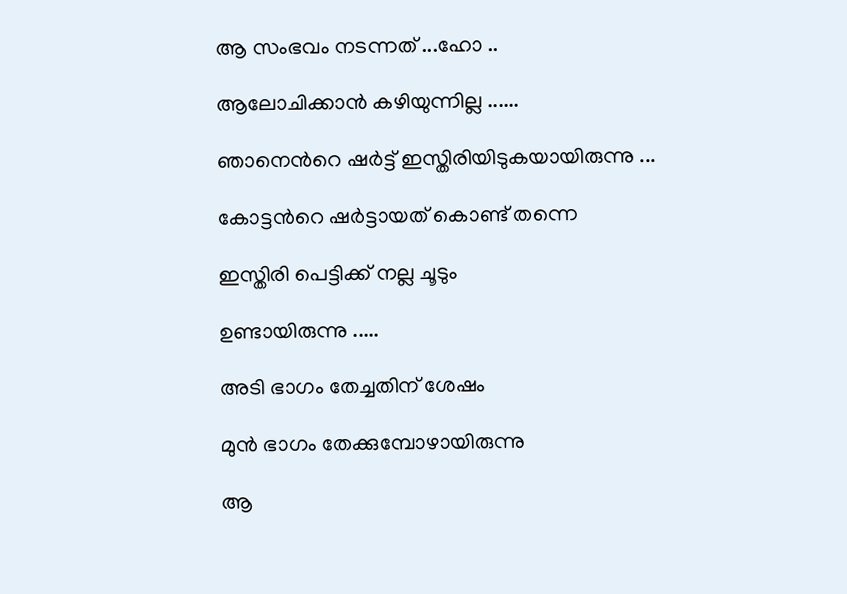ആ സംഭവം നടന്നത് ...ഹോ ..

ആലോചിക്കാന്‍ കഴിയുന്നില്ല ......

ഞാനെന്‍റെ ഷര്‍ട്ട്‌ ഇസ്തിരിയിടുകയായിരുന്നു ...

കോട്ടന്‍റെ ഷര്‍ട്ടായത് കൊണ്ട് തന്നെ

ഇസ്തിരി പെട്ടിക്ക് നല്ല ചൂടും

ഉണ്ടായിരുന്നു .....

അടി ഭാഗം തേച്ചതിന് ശേഷം

മുന്‍ ഭാഗം തേക്കുമ്പോഴായിരുന്നു

ആ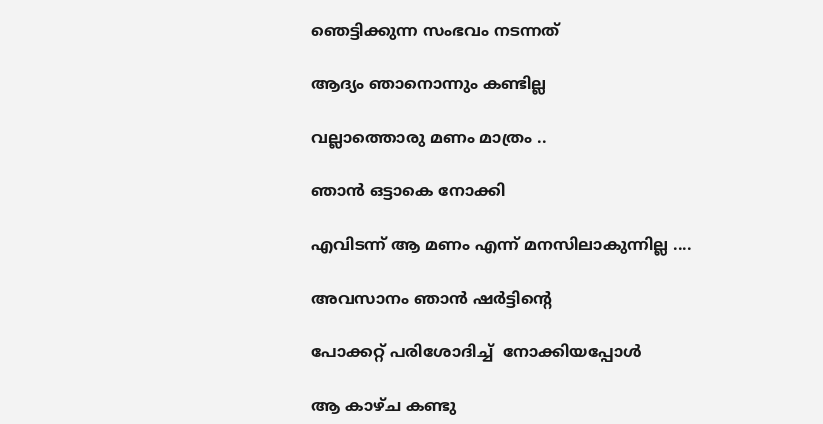ഞെട്ടിക്കുന്ന സംഭവം നടന്നത്

ആദ്യം ഞാനൊന്നും കണ്ടില്ല

വല്ലാത്തൊരു മണം മാത്രം ..

ഞാന്‍ ഒട്ടാകെ നോക്കി

എവിടന്ന് ആ മണം എന്ന് മനസിലാകുന്നില്ല ....

അവസാനം ഞാന്‍ ഷര്‍ട്ടിന്‍റെ

പോക്കറ്റ് പരിശോദിച്ച്  നോക്കിയപ്പോള്‍

ആ കാഴ്ച കണ്ടു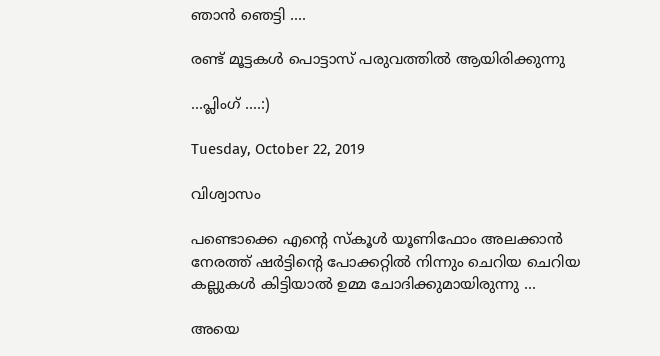ഞാന്‍ ഞെട്ടി ....

രണ്ട് മൂട്ടകള്‍ പൊട്ടാസ് പരുവത്തില്‍ ആയിരിക്കുന്നു

...പ്ലിംഗ് ....:)

Tuesday, October 22, 2019

വിശ്വാസം

പണ്ടൊക്കെ എന്‍റെ സ്കൂള്‍ യൂണിഫോം അലക്കാന്‍ നേരത്ത് ഷര്‍ട്ടിന്റെ പോക്കറ്റില്‍ നിന്നും ചെറിയ ചെറിയ കല്ലുകള്‍ കിട്ടിയാല്‍ ഉമ്മ ചോദിക്കുമായിരുന്നു ...

അയെ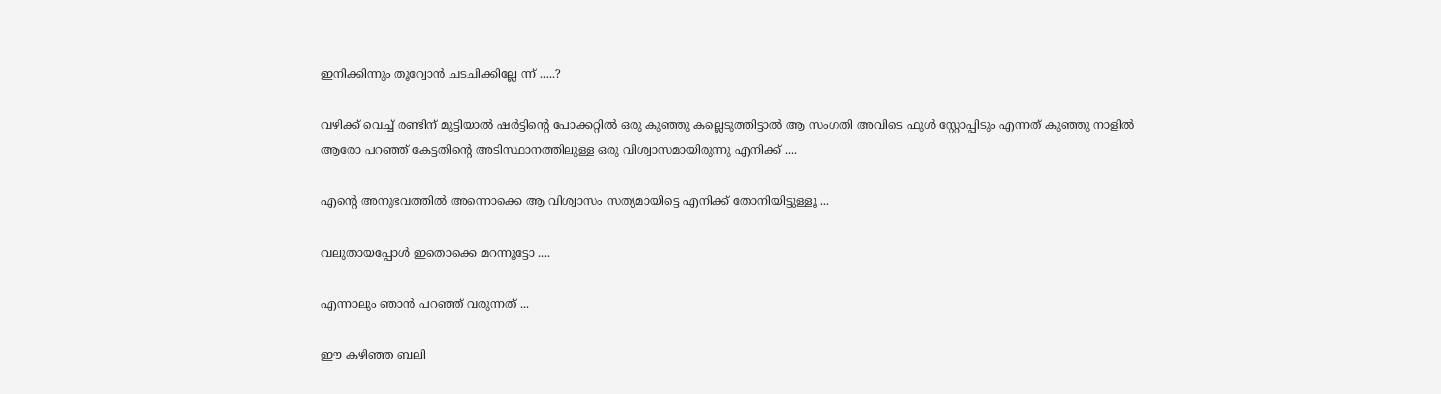ഇനിക്കിന്നും തൂറ്വോന്‍ ചടചിക്കില്ലേ ന്ന് .....?

വഴിക്ക് വെച്ച് രണ്ടിന് മുട്ടിയാല്‍ ഷര്‍ട്ടിന്റെ പോക്കറ്റില്‍ ഒരു കുഞ്ഞു കല്ലെടുത്തിട്ടാല്‍ ആ സംഗതി അവിടെ ഫുള്‍ സ്റ്റോപ്പിടും എന്നത് കുഞ്ഞു നാളില്‍ ആരോ പറഞ്ഞ് കേട്ടതിന്റെ അടിസ്ഥാനത്തിലുള്ള ഒരു വിശ്വാസമായിരുന്നു എനിക്ക് ....

എന്‍റെ അനുഭവത്തില്‍ അന്നൊക്കെ ആ വിശ്വാസം സത്യമായിട്ടെ എനിക്ക് തോനിയിട്ടുള്ളൂ ...

വലുതായപ്പോള്‍ ഇതൊക്കെ മറന്നൂട്ടോ ....

എന്നാലും ഞാന്‍ പറഞ്ഞ് വരുന്നത് ...

ഈ കഴിഞ്ഞ ബലി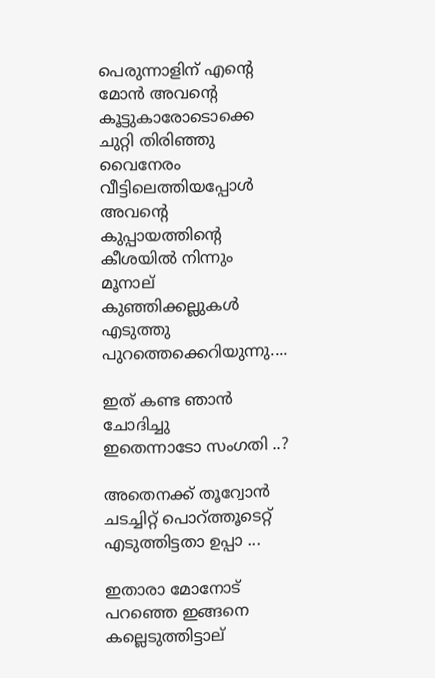പെരുന്നാളിന് എന്‍റെ മോന്‍ അവന്‍റെ കൂട്ടുകാരോടൊക്കെ ചുറ്റി തിരിഞ്ഞു വൈനേരം വീട്ടിലെത്തിയപ്പോള്‍ അവന്‍റെ കുപ്പായത്തിന്റെ കീശയില്‍ നിന്നും മൂനാല് കുഞ്ഞിക്കല്ലുകള്‍ എടുത്തു പുറത്തെക്കെറിയുന്നു....

ഇത് കണ്ട ഞാന്‍ ചോദിച്ചു
ഇതെന്നാടോ സംഗതി ..?

അതെനക്ക് തൂറ്വോന്‍ ചടച്ചിറ്റ് പൊറ്ത്തൂടെറ്റ് എടുത്തിട്ടതാ ഉപ്പാ ...

ഇതാരാ മോനോട് പറഞ്ഞെ ഇങ്ങനെ കല്ലെടുത്തിട്ടാല്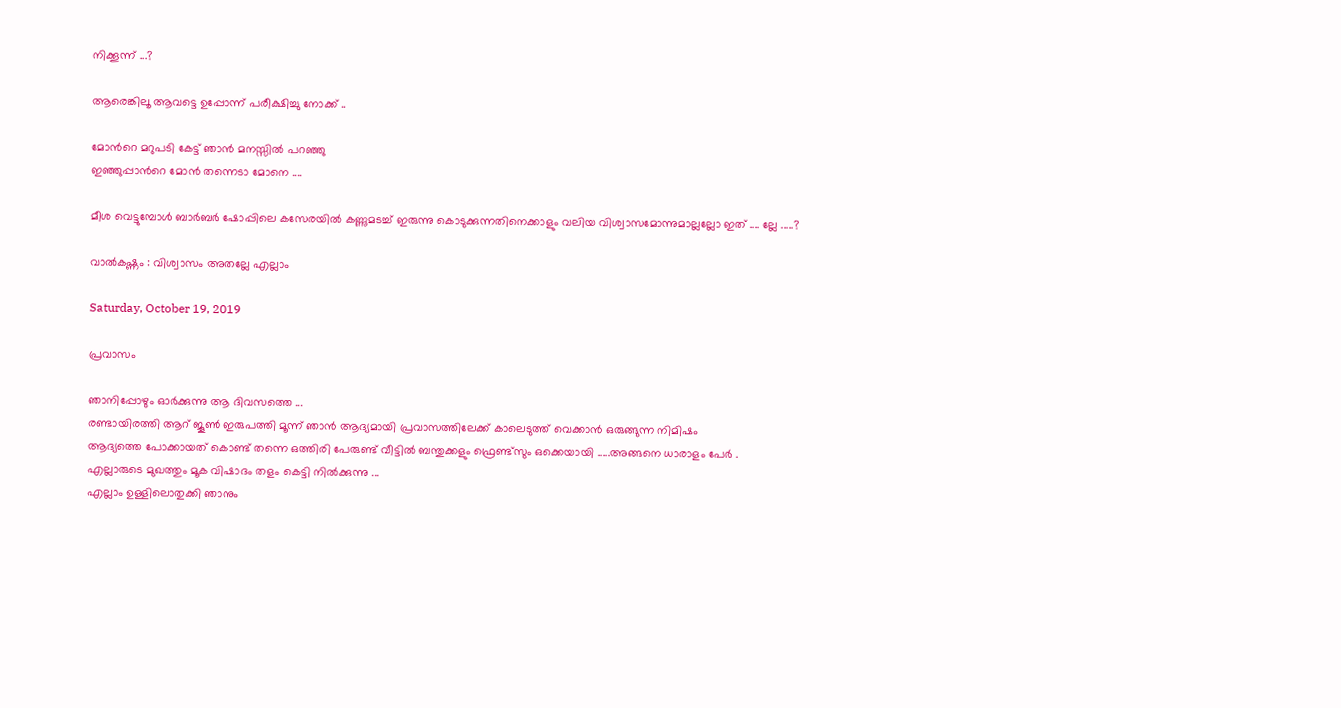നിക്കൂന്ന് ...?

ആരെങ്കിലൂ ആവട്ടെ ഉപ്പോന്ന് പരീക്ഷിച്ചു നോക്ക് ..

മോന്‍റെ മറുപടി കേട്ട് ഞാന്‍ മനസ്സില്‍ പറഞ്ഞു
ഇഞ്ഞുപ്പാന്‍റെ മോന്‍ തന്നെടാ മോനെ ....

മീശ വെട്ടുമ്പോള്‍ ബാര്‍ബര്‍ ഷോപ്പിലെ കസേരയില്‍ കണ്ണുമടച്ച് ഇരുന്നു കൊടുക്കുന്നതിനെക്കാളും വലിയ വിശ്വാസമോന്നുമാല്ലല്ലോ ഇത് .... ല്ലേ .....?

വാല്‍കഷ്ണം : വിശ്വാസം അതല്ലേ എല്ലാം

Saturday, October 19, 2019

പ്രവാസം

ഞാനിപ്പോഴും ഓര്‍ക്കുന്നു ആ ദിവസത്തെ ...
രണ്ടായിരത്തി ആറ് ജൂണ്‍ ഇരുപത്തി മൂന്ന് ഞാന്‍ ആദ്യമായി പ്രവാസത്തിലേക്ക് കാലെടുത്ത് വെക്കാന്‍ ഒരുങ്ങുന്ന നിമിഷം
ആദ്യത്തെ പോക്കായത് കൊണ്ട് തന്നെ ഒത്തിരി പേരുണ്ട് വീട്ടില്‍ ബന്തുക്കളും ഫ്രെണ്ട്സും ഒക്കെയായി .....അങ്ങനെ ധാരാളം പേര്‍ .
എല്ലാരുടെ മുഖത്തും മൂക വിഷാദം തളം കെട്ടി നില്‍ക്കുന്നു ...
എല്ലാം ഉള്ളിലൊതുക്കി ഞാനും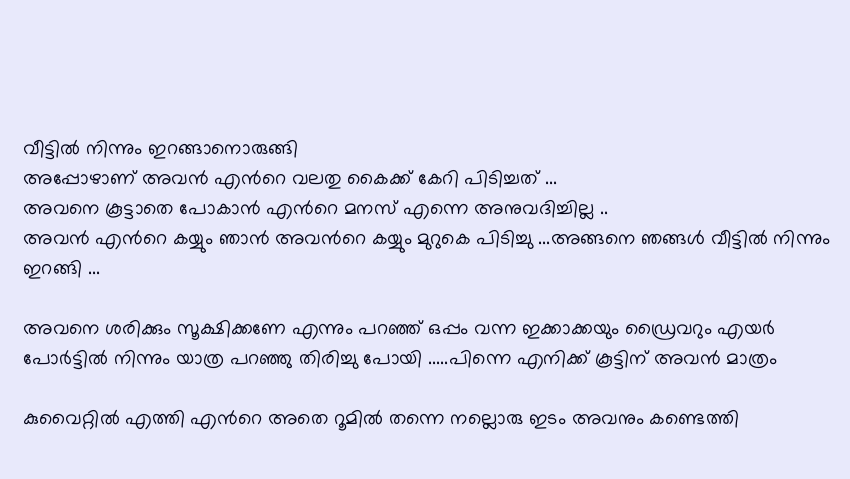വീട്ടില്‍ നിന്നും ഇറങ്ങാനൊരുങ്ങി
അപ്പോഴാണ്‌ അവന്‍ എന്‍റെ വലതു കൈക്ക് കേറി പിടിച്ചത് ...
അവനെ കൂട്ടാതെ പോകാന്‍ എന്‍റെ മനസ് എന്നെ അനുവദിച്ചില്ല ..
അവന്‍ എന്‍റെ കയ്യും ഞാന്‍ അവന്‍റെ കയ്യും മുറുകെ പിടിച്ചു ...അങ്ങനെ ഞങ്ങള്‍ വീട്ടില്‍ നിന്നും ഇറങ്ങി ...

അവനെ ശരിക്കും സൂക്ഷിക്കണേ എന്നും പറഞ്ഞ് ഒപ്പം വന്ന ഇക്കാക്കയും ഡ്രൈവറും എയര്‍ പോര്‍ട്ടില്‍ നിന്നും യാത്ര പറഞ്ഞു തിരിച്ചു പോയി .....പിന്നെ എനിക്ക് കൂട്ടിന് അവന്‍ മാത്രം

കുവൈറ്റില്‍ എത്തി എന്‍റെ അതെ റൂമില്‍ തന്നെ നല്ലൊരു ഇടം അവനും കണ്ടെത്തി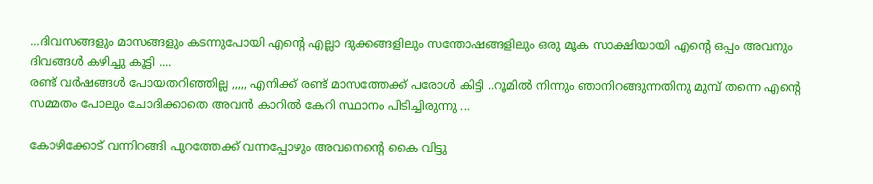...ദിവസങ്ങളും മാസങ്ങളും കടന്നുപോയി എന്‍റെ എല്ലാ ദുക്കങ്ങളിലും സന്തോഷങ്ങളിലും ഒരു മൂക സാക്ഷിയായി എന്‍റെ ഒപ്പം അവനും ദിവങ്ങള്‍ കഴിച്ചു കൂട്ടി ....
രണ്ട് വര്‍ഷങ്ങള്‍ പോയതറിഞ്ഞില്ല ,,,,, എനിക്ക് രണ്ട് മാസത്തേക്ക് പരോള്‍ കിട്ടി ..റൂമില്‍ നിന്നും ഞാനിറങ്ങുന്നതിനു മുമ്പ് തന്നെ എന്‍റെ സമ്മതം പോലും ചോദിക്കാതെ അവന്‍ കാറില്‍ കേറി സ്ഥാനം പിടിച്ചിരുന്നു ...

കോഴിക്കോട് വന്നിറങ്ങി പുറത്തേക്ക് വന്നപ്പോഴും അവനെന്‍റെ കൈ വിട്ടു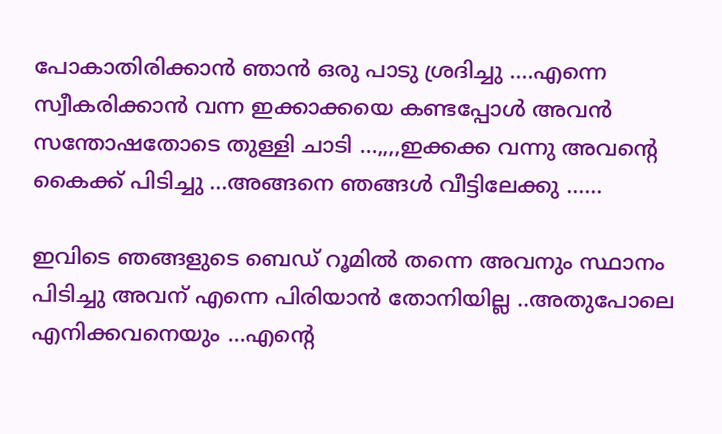പോകാതിരിക്കാന്‍ ഞാന്‍ ഒരു പാടു ശ്രദിച്ചു ....എന്നെ സ്വീകരിക്കാന്‍ വന്ന ഇക്കാക്കയെ കണ്ടപ്പോള്‍ അവന്‍ സന്തോഷതോടെ തുള്ളി ചാടി ...,,,,ഇക്കക്ക വന്നു അവന്റെ കൈക്ക് പിടിച്ചു ...അങ്ങനെ ഞങ്ങള്‍ വീട്ടിലേക്കു ......

ഇവിടെ ഞങ്ങളുടെ ബെഡ് റൂമില്‍ തന്നെ അവനും സ്ഥാനം പിടിച്ചു അവന് എന്നെ പിരിയാന്‍ തോനിയില്ല ..അതുപോലെ എനിക്കവനെയും ...എന്‍റെ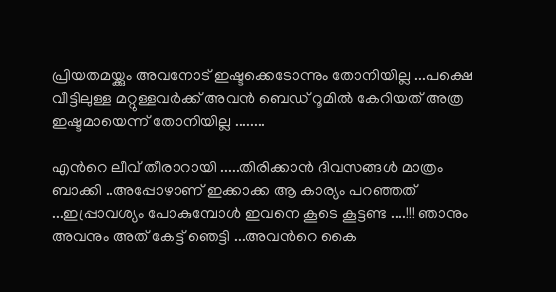പ്രിയതമയ്ക്കും അവനോട് ഇഷ്ടക്കെടോന്നും തോനിയില്ല ...പക്ഷെ വീട്ടിലുള്ള മറ്റുള്ളവര്‍ക്ക് അവന്‍ ബെഡ് റൂമില്‍ കേറിയത് അത്ര ഇഷ്ടമായെന്ന് തോനിയില്ല ........

എന്‍റെ ലീവ് തീരാറായി .....തിരിക്കാന്‍ ദിവസങ്ങള്‍ മാത്രം ബാക്കി ..അപ്പോഴാണ്‌ ഇക്കാക്ക ആ കാര്യം പറഞ്ഞത് ...ഇപ്പ്രാവശ്യം പോകുമ്പോള്‍ ഇവനെ കൂടെ കൂട്ടണ്ട ....!!! ഞാനും അവനും അത് കേട്ട് ഞെട്ടി ...അവന്‍റെ കൈ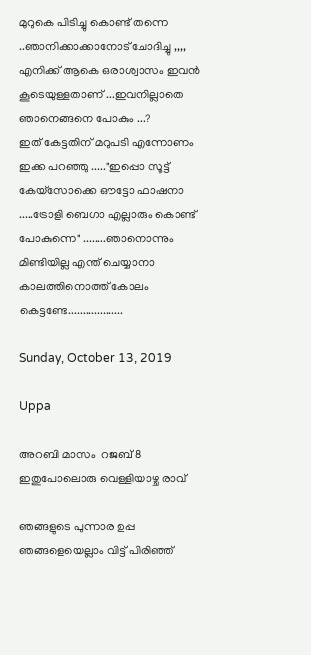മുറുകെ പിടിച്ചു കൊണ്ട് തന്നെ ..ഞാനിക്കാക്കാനോട് ചോദിച്ചു ,,,, എനിക്ക് ആകെ ഒരാശ്വാസം ഇവന്‍ കൂടെയുള്ളതാണ് ...ഇവനില്ലാതെ ഞാനെങ്ങനെ പോകും ...?
ഇത് കേട്ടതിന് മറുപടി എന്നോണം ഇക്ക പറഞ്ഞു ....."ഇപ്പൊ സൂട്ട് കേയ്സോക്കെ ഔട്ടോ ഫാഷനാ .....ട്രോളി ബെഗാ എല്ലാരും കൊണ്ട് പോകുന്നെ" ........ഞാനൊന്നും മിണ്ടിയില്ല എന്ത് ചെയ്യാനാ കാലത്തിനൊത്ത് കോലം കെട്ടണ്ടേ...................

Sunday, October 13, 2019

Uppa

അറബി മാസം  റജബ് 8
ഇതുപോലൊരു വെള്ളിയാഴ്ച രാവ്

ഞങ്ങളുടെ പുന്നാര ഉപ്പ ഞങ്ങളെയെല്ലാം വിട്ട് പിരിഞ്ഞ്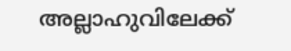അല്ലാഹുവിലേക്ക്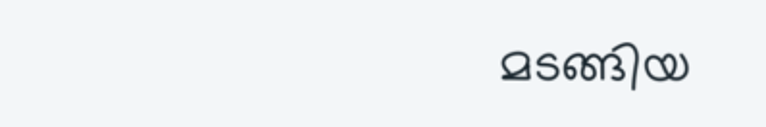മടങ്ങിയ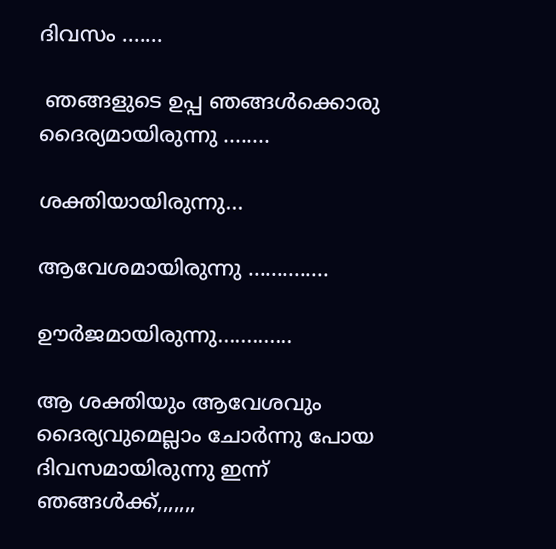ദിവസം .......

 ഞങ്ങളുടെ ഉപ്പ ഞങ്ങള്‍ക്കൊരു ദൈര്യമായിരുന്നു ........

ശക്തിയായിരുന്നു...

ആവേശമായിരുന്നു ..............

ഊര്‍ജമായിരുന്നു.............

ആ ശക്തിയും ആവേശവും ദൈര്യവുമെല്ലാം ചോര്‍ന്നു പോയ ദിവസമായിരുന്നു ഇന്ന് ഞങ്ങള്‍ക്ക്,,,,,,,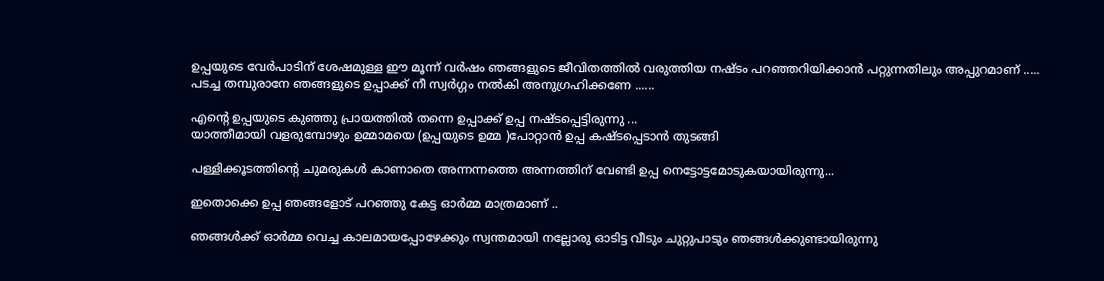ഉപ്പയുടെ വേര്‍പാടിന് ശേഷമുള്ള ഈ മൂന്ന് വര്‍ഷം ഞങ്ങളുടെ ജീവിതത്തില്‍ വരുത്തിയ നഷ്ടം പറഞ്ഞറിയിക്കാന്‍ പറ്റുന്നതിലും അപ്പുറമാണ് .....
പടച്ച തമ്പുരാനേ ഞങ്ങളുടെ ഉപ്പാക്ക് നീ സ്വര്‍ഗ്ഗം നല്‍കി അനുഗ്രഹിക്കണേ ......

എന്‍റെ ഉപ്പയുടെ കുഞ്ഞു പ്രായത്തില്‍ തന്നെ ഉപ്പാക്ക് ഉപ്പ നഷ്ടപ്പെട്ടിരുന്നു ...
യാത്തീമായി വളരുമ്പോഴും ഉമ്മാമയെ (ഉപ്പയുടെ ഉമ്മ )പോറ്റാന്‍ ഉപ്പ കഷ്ടപ്പെടാന്‍ തുടങ്ങി

പള്ളിക്കൂടത്തിന്‍റെ ചുമരുകള്‍ കാണാതെ അന്നന്നത്തെ അന്നത്തിന് വേണ്ടി ഉപ്പ നെട്ടോട്ടമോടുകയായിരുന്നു...

ഇതൊക്കെ ഉപ്പ ഞങ്ങളോട് പറഞ്ഞു കേട്ട ഓര്‍മ്മ മാത്രമാണ് ..

ഞങ്ങള്‍ക്ക് ഓര്‍മ്മ വെച്ച കാലമായപ്പോഴേക്കും സ്വന്തമായി നല്ലോരു ഓടിട്ട വീടും ചുറ്റുപാടും ഞങ്ങള്‍ക്കുണ്ടായിരുന്നു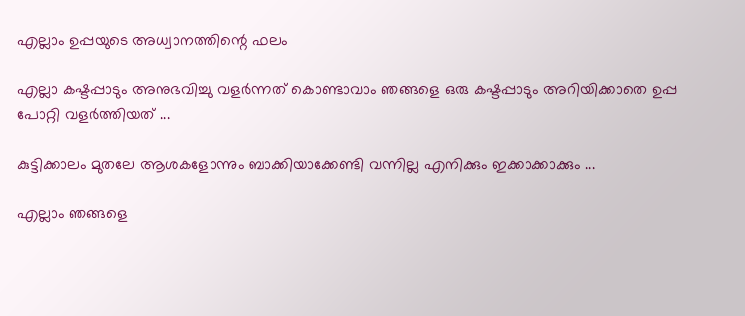എല്ലാം ഉപ്പയുടെ അധ്വാനത്തിന്റെ ഫലം

എല്ലാ കഷ്ടപ്പാടും അനുഭവിച്ചു വളര്‍ന്നത്‌ കൊണ്ടാവാം ഞങ്ങളെ ഒരു കഷ്ടപ്പാടും അറിയിക്കാതെ ഉപ്പ പോറ്റി വളര്‍ത്തിയത് ...

കുട്ടിക്കാലം മുതലേ ആശകളോന്നും ബാക്കിയാക്കേണ്ടി വന്നില്ല എനിക്കും ഇക്കാക്കാക്കും ...

എല്ലാം ഞങ്ങളെ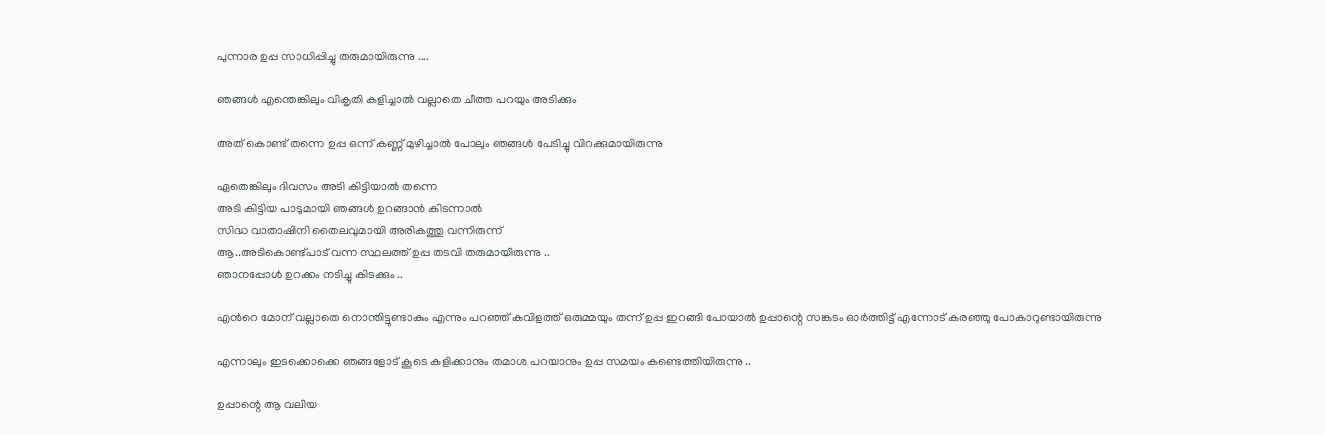പുന്നാര ഉപ്പ സാധിപ്പിച്ചു തരുമായിരുന്നു ....

ഞങ്ങള്‍ എന്തെങ്കിലും വികൃതി കളിച്ചാല്‍ വല്ലാതെ ചീത്ത പറയും അടിക്കും

അത് കൊണ്ട് തന്നെ ഉപ്പ ഒന്ന് കണ്ണ് മുഴിച്ചാല്‍ പോലും ഞങ്ങള്‍ പേടിച്ചു വിറക്കുമായിരുന്നു

ഏതെങ്കിലും ദിവസം അടി കിട്ടിയാല്‍ തന്നെ
അടി കിട്ടിയ പാടുമായി ഞങ്ങള്‍ ഉറങ്ങാന്‍ കിടന്നാല്‍
സിദ്ധ വാതാഷിനി തൈലവുമായി അരികത്തു വന്നിരുന്ന്
ആ..അടികൊണ്ട്പാട് വന്ന സ്ഥലത്ത് ഉപ്പ തടവി തരുമായിരുന്നു ..
ഞാനപ്പോള്‍ ഉറക്കം നടിച്ചു കിടക്കും ..

എന്‍റെ മോന് വല്ലാതെ നൊന്തിട്ടുണ്ടാകും എന്നും പറഞ്ഞ് കവിളത്ത് ഒരുമ്മയും തന്ന് ഉപ്പ ഇറങ്ങി പോയാല്‍ ഉപ്പാന്റെ സങ്കടം ഓര്‍ത്തിട്ട് എന്നോട് കരഞ്ഞു പോകാറുണ്ടായിരുന്നു

എന്നാലും ഇടക്കൊക്കെ ഞങ്ങളോട് കൂടെ കളിക്കാനും തമാശ പറയാനും ഉപ്പ സമയം കണ്ടെത്തിയിരുന്നു ..

ഉപ്പാന്റെ ആ വലിയ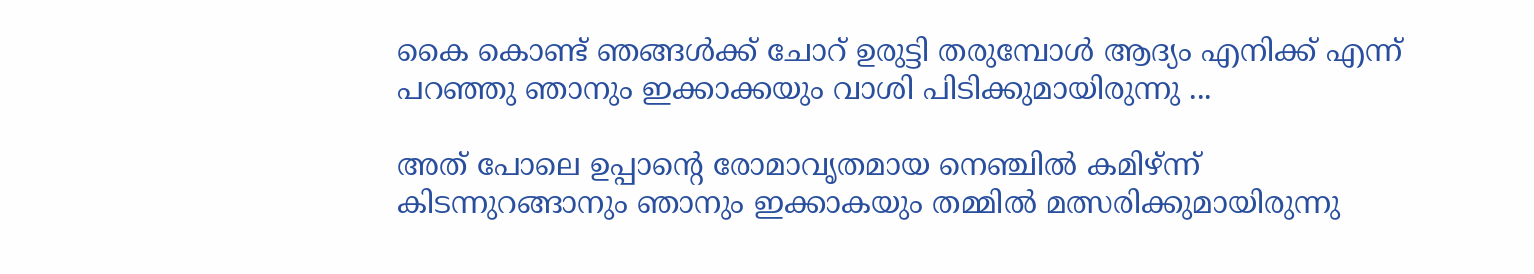കൈ കൊണ്ട് ഞങ്ങള്‍ക്ക് ചോറ് ഉരുട്ടി തരുമ്പോള്‍ ആദ്യം എനിക്ക് എന്ന് പറഞ്ഞു ഞാനും ഇക്കാക്കയും വാശി പിടിക്കുമായിരുന്നു ...

അത് പോലെ ഉപ്പാന്റെ രോമാവൃതമായ നെഞ്ചില്‍ കമിഴ്ന്ന് കിടന്നുറങ്ങാനും ഞാനും ഇക്കാകയും തമ്മില്‍ മത്സരിക്കുമായിരുന്നു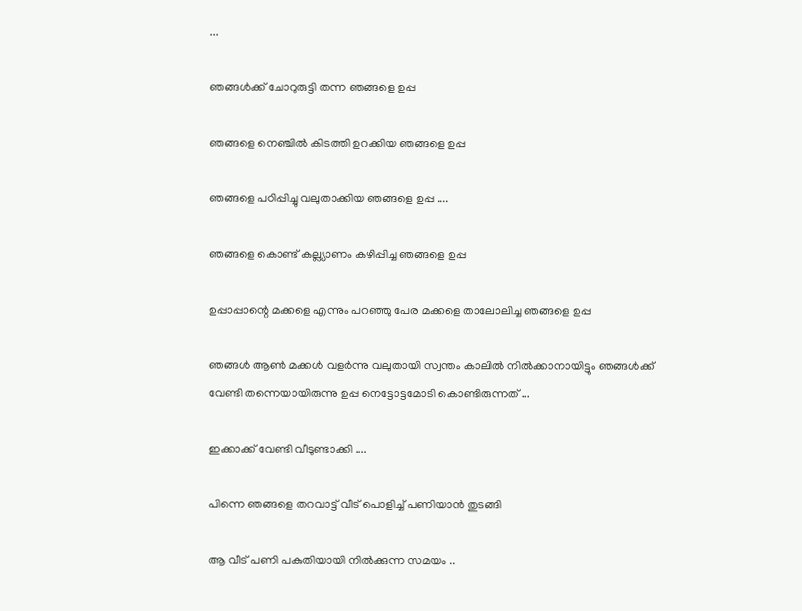...

ഞങ്ങള്‍ക്ക് ചോറുരുട്ടി തന്ന ഞങ്ങളെ ഉപ്പ

ഞങ്ങളെ നെഞ്ചില്‍ കിടത്തി ഉറക്കിയ ഞങ്ങളെ ഉപ്പ

ഞങ്ങളെ പഠിപ്പിച്ചു വലുതാക്കിയ ഞങ്ങളെ ഉപ്പ ....

ഞങ്ങളെ കൊണ്ട് കല്ല്യാണം കഴിപ്പിച്ച ഞങ്ങളെ ഉപ്പ

ഉപ്പാപ്പാന്റെ മക്കളെ എന്നും പറഞ്ഞു പേര മക്കളെ താലോലിച്ച ഞങ്ങളെ ഉപ്പ

ഞങ്ങള്‍ ആണ്‍ മക്കള്‍ വളര്‍ന്നു വലുതായി സ്വന്തം കാലില്‍ നില്‍ക്കാനായിട്ടും ഞങ്ങള്‍ക്ക് വേണ്ടി തന്നെയായിരുന്നു ഉപ്പ നെട്ടോട്ടമോടി കൊണ്ടിരുന്നത് ...

ഇക്കാക്ക് വേണ്ടി വീടുണ്ടാക്കി ....

പിന്നെ ഞങ്ങളെ തറവാട്ട് വീട് പൊളിച്ച് പണിയാന്‍ തുടങ്ങി

ആ വീട് പണി പകുതിയായി നില്‍ക്കുന്ന സമയം ..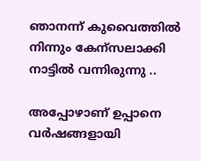ഞാനന്ന് കുവൈത്തില്‍ നിന്നും കേന്സലാക്കി നാട്ടില്‍ വന്നിരുന്നു ..

അപ്പോഴാണ്‌ ഉപ്പാനെ വര്‍ഷങ്ങളായി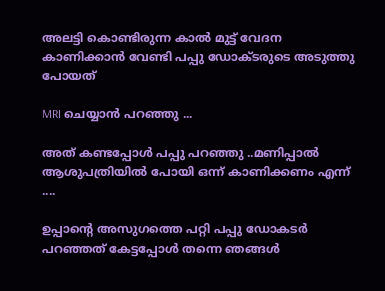അലട്ടി കൊണ്ടിരുന്ന കാല്‍ മുട്ട് വേദന കാണിക്കാന്‍ വേണ്ടി പപ്പു ഡോക്ടരുടെ അടുത്തു പോയത്

MRI ചെയ്യാന്‍ പറഞ്ഞു ...

അത് കണ്ടപ്പോള്‍ പപ്പു പറഞ്ഞു ..മണിപ്പാല്‍ ആശുപത്രിയില്‍ പോയി ഒന്ന് കാണിക്കണം എന്ന് ....

ഉപ്പാന്റെ അസുഗത്തെ പറ്റി പപ്പു ഡോകടര്‍ പറഞ്ഞത് കേട്ടപ്പോള്‍ തന്നെ ഞങ്ങള്‍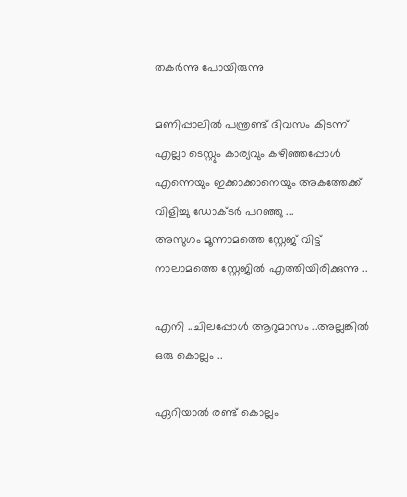തകര്‍ന്നു പോയിരുന്നു

മണിപ്പാലില്‍ പന്ത്രണ്ട് ദിവസം കിടന്ന് എല്ലാ ടെസ്റ്റും കാര്യവും കഴിഞ്ഞപ്പോള്‍ എന്നെയും ഇക്കാക്കാനെയും അകത്തേക്ക് വിളിച്ചു ഡോക്ടര്‍ പറഞ്ഞു ...
അസുഗം മൂന്നാമത്തെ സ്റ്റേജ് വിട്ട് നാലാമത്തെ സ്റ്റേജില്‍ എത്തിയിരിക്കുന്നു ..

എനി ..ചിലപ്പോള്‍ ആറുമാസം ..അല്ലങ്കില്‍ ഒരു കൊല്ലം ..

ഏറിയാല്‍ രണ്ട് കൊല്ലം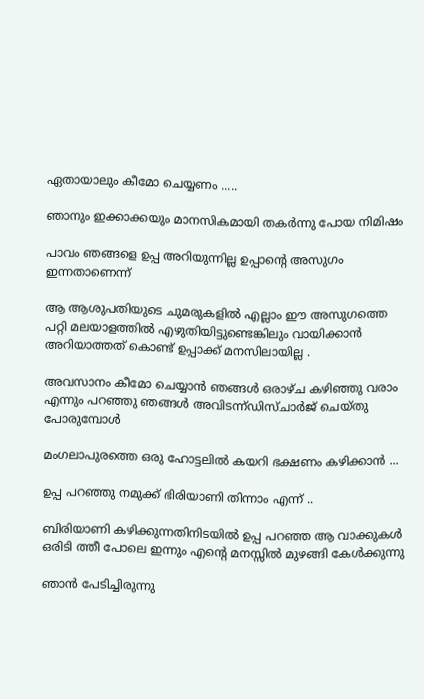ഏതായാലും കീമോ ചെയ്യണം .....

ഞാനും ഇക്കാക്കയും മാനസികമായി തകര്‍ന്നു പോയ നിമിഷം

പാവം ഞങ്ങളെ ഉപ്പ അറിയുന്നില്ല ഉപ്പാന്റെ അസുഗം ഇന്നതാണെന്ന്

ആ ആശുപതിയുടെ ചുമരുകളില്‍ എല്ലാം ഈ അസുഗത്തെ പറ്റി മലയാളത്തില്‍ എഴുതിയിട്ടുണ്ടെങ്കിലും വായിക്കാന്‍ അറിയാത്തത് കൊണ്ട് ഉപ്പാക്ക് മനസിലായില്ല .

അവസാനം കീമോ ചെയ്യാന്‍ ഞങ്ങള്‍ ഒരാഴ്ച കഴിഞ്ഞു വരാം എന്നും പറഞ്ഞു ഞങ്ങള്‍ അവിടന്ന്ഡിസ്ചാര്‍ജ് ചെയ്തു പോരുമ്പോള്‍

മംഗലാപുരത്തെ ഒരു ഹോട്ടലില്‍ കയറി ഭക്ഷണം കഴിക്കാന്‍ ...

ഉപ്പ പറഞ്ഞു നമുക്ക് ഭിരിയാണി തിന്നാം എന്ന് ..

ബിരിയാണി കഴിക്കുന്നതിനിടയില്‍ ഉപ്പ പറഞ്ഞ ആ വാക്കുകള്‍ ഒരിടി ത്തീ പോലെ ഇന്നും എന്‍റെ മനസ്സില്‍ മുഴങ്ങി കേള്‍ക്കുന്നു

ഞാന്‍ പേടിച്ചിരുന്നു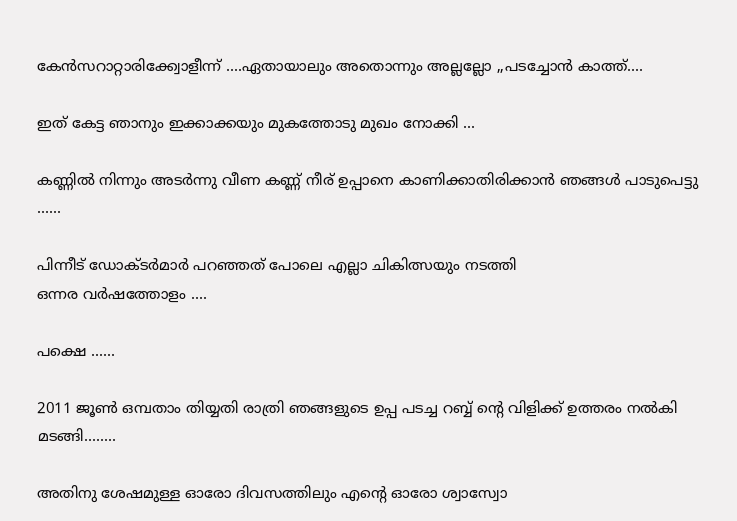കേന്‍സറാറ്റാരിക്ക്വോളീന്ന് ....ഏതായാലും അതൊന്നും അല്ലല്ലോ ,,പടച്ചോന്‍ കാത്ത്....

ഇത് കേട്ട ഞാനും ഇക്കാക്കയും മുകത്തോടു മുഖം നോക്കി ...

കണ്ണില്‍ നിന്നും അടര്‍ന്നു വീണ കണ്ണ് നീര് ഉപ്പാനെ കാണിക്കാതിരിക്കാന്‍ ഞങ്ങള്‍ പാടുപെട്ടു ......

പിന്നീട് ഡോക്ടര്‍മാര്‍ പറഞ്ഞത് പോലെ എല്ലാ ചികിത്സയും നടത്തി
ഒന്നര വര്‍ഷത്തോളം ....

പക്ഷെ ......

2011 ജൂണ്‍ ഒമ്പതാം തിയ്യതി രാത്രി ഞങ്ങളുടെ ഉപ്പ പടച്ച റബ്ബ് ന്‍റെ വിളിക്ക് ഉത്തരം നല്‍കി മടങ്ങി........

അതിനു ശേഷമുള്ള ഓരോ ദിവസത്തിലും എന്‍റെ ഓരോ ശ്വാസ്വോ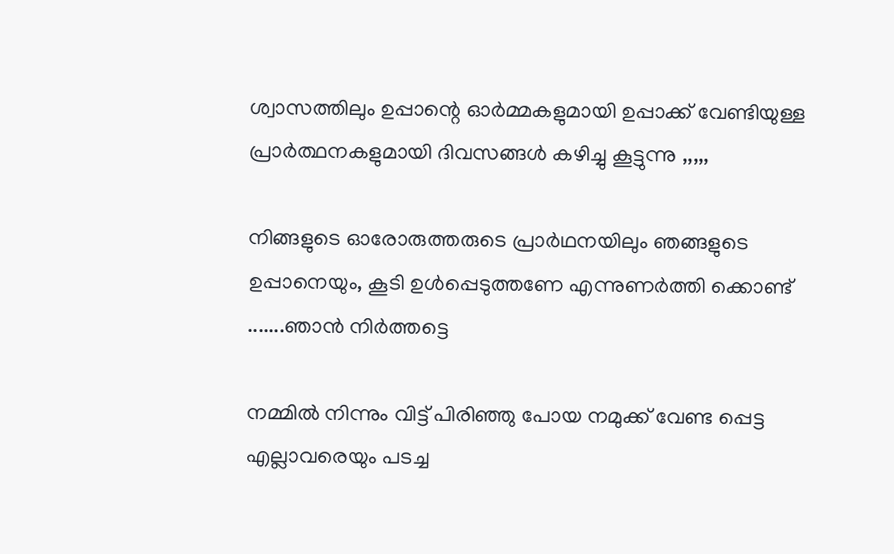ശ്വാസത്തിലും ഉപ്പാന്റെ ഓര്‍മ്മകളുമായി ഉപ്പാക്ക് വേണ്ടിയുള്ള പ്രാര്‍ത്ഥനകളുമായി ദിവസങ്ങള്‍ കഴിച്ചു കൂട്ടുന്നു ,,,,,

നിങ്ങളുടെ ഓരോരുത്തരുടെ പ്രാര്‍ഥനയിലും ഞങ്ങളുടെ ഉപ്പാനെയും, കൂടി ഉള്‍പ്പെടുത്തണേ എന്നുണര്‍ത്തി ക്കൊണ്ട് .......ഞാന്‍ നിര്‍ത്തട്ടെ

നമ്മില്‍ നിന്നും വിട്ട് പിരിഞ്ഞു പോയ നമുക്ക് വേണ്ട പ്പെട്ട എല്ലാവരെയും പടച്ച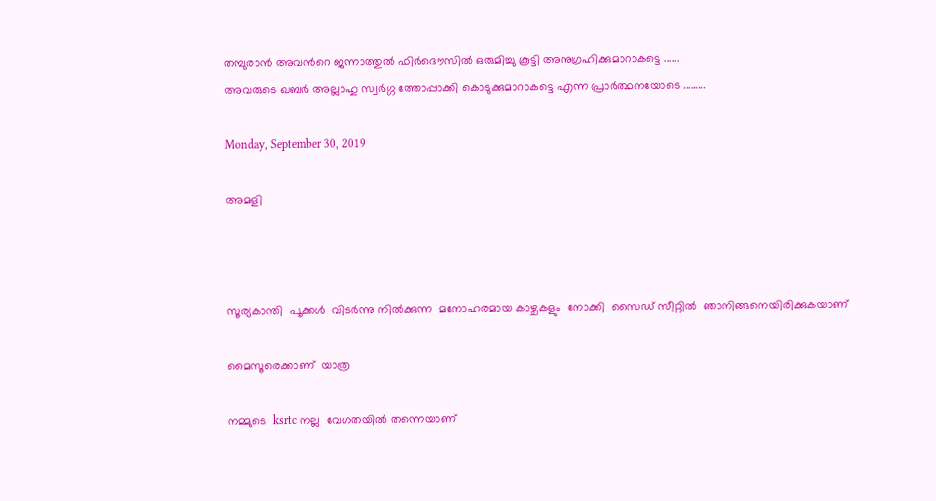തമ്പുരാന്‍ അവന്‍റെ ജന്നാത്തുല്‍ ഫിര്‍ദൌസില്‍ ഒരുമിച്ചു കൂട്ടി അനുഗ്രഹിക്കുമാറാകട്ടെ ......
അവരുടെ ഖബര്‍ അല്ലാഹു സ്വര്‍ഗ്ഗ ത്തോപ്പാക്കി കൊടുക്കുമാറാകട്ടെ എന്ന പ്രാര്‍ത്ഥനയോടെ .........

Monday, September 30, 2019

അമളി



സൂര്യകാന്തി  പൂക്കൾ  വിടർന്നു നിൽക്കുന്ന  മനോഹരമായ കാഴ്ചകളും  നോക്കി  സൈഡ് സീറ്റിൽ  ഞാനിങ്ങനെയിരിക്കുകയാണ്

മൈസൂരെക്കാണ്  യാത്ര

നമ്മുടെ  ksrtc നല്ല  വേഗതയിൽ തന്നെയാണ്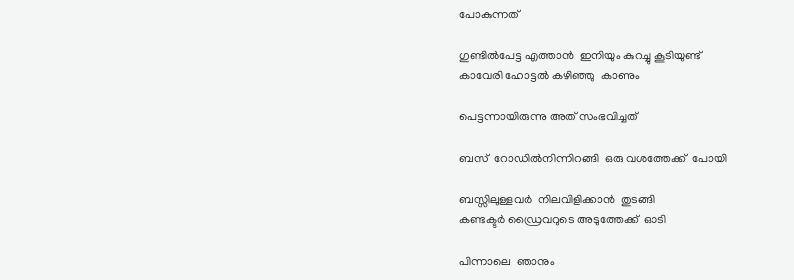പോകുന്നത്

ഗുണ്ടിൽപേട്ട എത്താൻ  ഇനിയും കുറച്ചു കൂടിയുണ്ട്
കാവേരി ഹോട്ടൽ കഴിഞ്ഞു  കാണും

പെട്ടന്നായിരുന്നു അത് സംഭവിച്ചത്

ബസ്  റോഡിൽനിന്നിറങ്ങി  ഒരു വശത്തേക്ക്  പോയി

ബസ്സിലുള്ളവർ  നിലവിളിക്കാൻ  തുടങ്ങി
കണ്ടക്ടർ ഡ്രൈവറുടെ അടുത്തേക്ക്  ഓടി

പിന്നാലെ  ഞാനും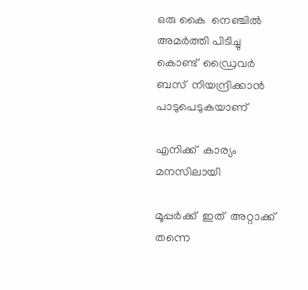ഒരു കൈ  നെഞ്ചിൽ അമർത്തി പിടിച്ചു കൊണ്ട്  ഡ്രൈവർ  ബസ്  നിയന്ദ്രിക്കാൻ  പാടുപെടുകയാണ്

എനിക്ക്  കാര്യം  മനസിലായി

മൂപ്പർക്ക്  ഇത്  അറ്റാക്ക്  തന്നെ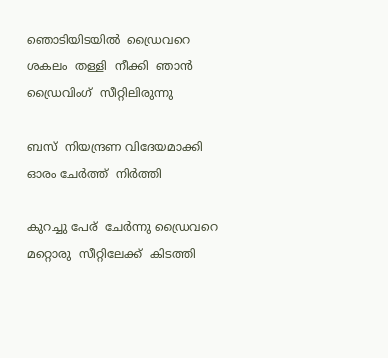ഞൊടിയിടയിൽ  ഡ്രൈവറെ  ശകലം  തള്ളി  നീക്കി  ഞാൻ  ഡ്രൈവിംഗ്  സീറ്റിലിരുന്നു

ബസ്  നിയന്ദ്രണ വിദേയമാക്കി  ഓരം ചേർത്ത്  നിർത്തി

കുറച്ചു പേര്  ചേർന്നു ഡ്രൈവറെ  മറ്റൊരു  സീറ്റിലേക്ക്  കിടത്തി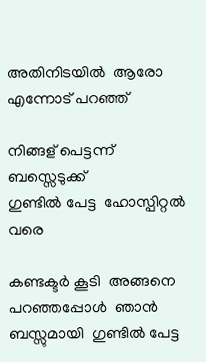അതിനിടയിൽ  ആരോ  എന്നോട് പറഞ്ഞ്

നിങ്ങള് പെട്ടന്ന്  ബസ്സെടുക്ക്
ഗുണ്ടിൽ പേട്ട  ഹോസ്പിറ്റൽ  വരെ

കണ്ടക്ടർ കൂടി  അങ്ങനെ പറഞ്ഞപ്പോൾ  ഞാൻ  ബസ്സുമായി  ഗുണ്ടിൽ പേട്ട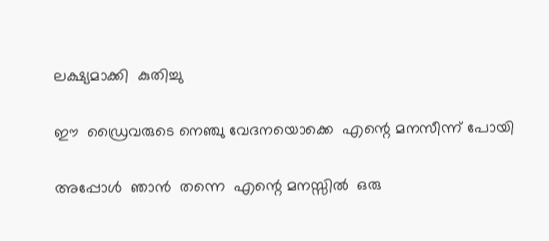ലക്ഷ്യമാക്കി  കുതിച്ചു

ഈ  ഡ്രൈവരുടെ നെഞ്ചു വേദനയൊക്കെ  എന്റെ മനസീന്ന് പോയി

അപ്പോൾ  ഞാൻ  തന്നെ  എന്റെ മനസ്സിൽ  ഒരു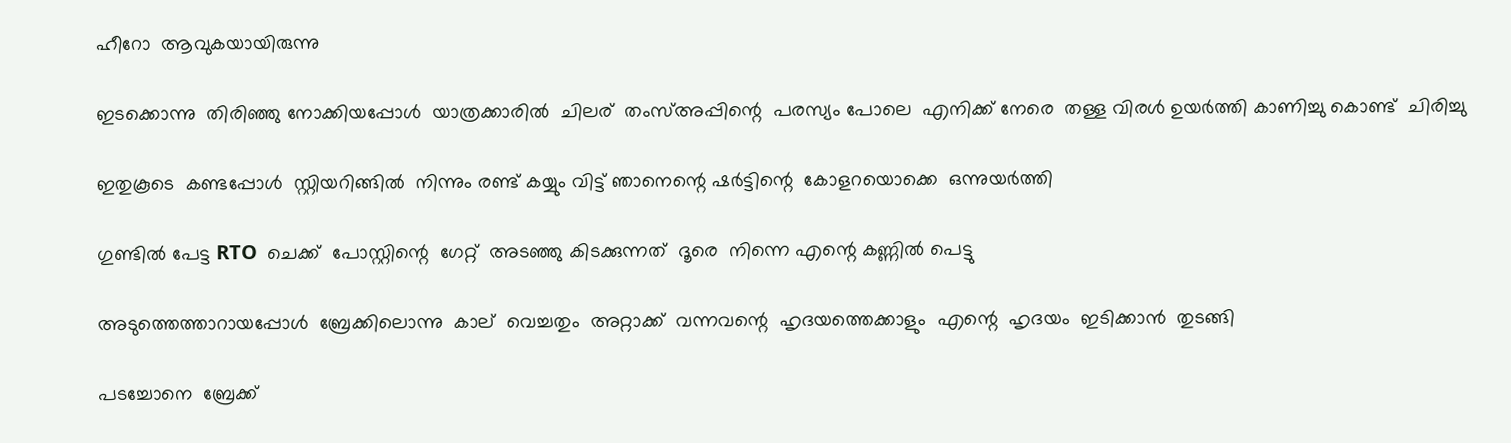ഹീറോ  ആവുകയായിരുന്നു

ഇടക്കൊന്നു  തിരിഞ്ഞു നോക്കിയപ്പോൾ  യാത്രക്കാരിൽ  ചിലര്  തംസ്അപ്പിന്റെ  പരസ്യം പോലെ  എനിക്ക് നേരെ  തള്ള വിരൾ ഉയർത്തി കാണിച്ചു കൊണ്ട്  ചിരിച്ചു

ഇതുകൂടെ  കണ്ടപ്പോൾ  സ്റ്റിയറിങ്ങിൽ  നിന്നും രണ്ട് കയ്യും വിട്ട് ഞാനെന്റെ ഷർട്ടിന്റെ  കോളറയൊക്കെ  ഒന്നുയർത്തി

ഗുണ്ടിൽ പേട്ട RTO  ചെക്ക്  പോസ്റ്റിന്റെ  ഗേറ്റ്  അടഞ്ഞു കിടക്കുന്നത്  ദൂരെ  നിന്നെ എന്റെ കണ്ണിൽ പെട്ടു

അടുത്തെത്താറായപ്പോൾ  ബ്രേക്കിലൊന്നു  കാല്  വെച്ചതും  അറ്റാക്ക്  വന്നവന്റെ  ഹൃദയത്തെക്കാളും  എന്റെ  ഹൃദയം  ഇടിക്കാൻ  തുടങ്ങി

പടച്ചോനെ  ബ്രേക്ക്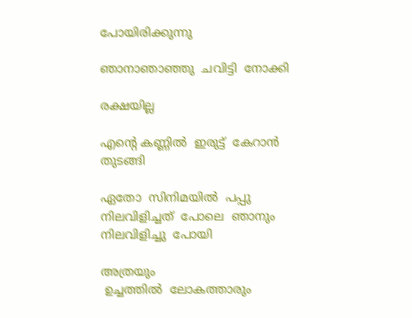പോയിരിക്കുന്നു

ഞാനാഞാഞ്ഞു  ചവിട്ടി  നോക്കി

രക്ഷയില്ല

എന്റെ കണ്ണിൽ  ഇരുട്ട്  കേറാൻ തുടങ്ങി

ഏതോ  സിനിമയിൽ  പപ്പു  നിലവിളിച്ചത്  പോലെ  ഞാനും  നിലവിളിച്ചു  പോയി

അത്രയും
 ഉച്ചത്തിൽ  ലോകത്താരും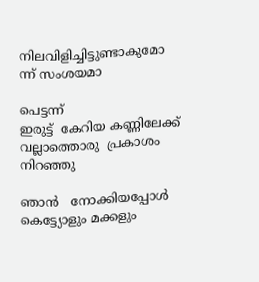നിലവിളിച്ചിട്ടുണ്ടാകുമോ  ന്ന് സംശയമാ

പെട്ടന്ന്
ഇരുട്ട്  കേറിയ കണ്ണിലേക്ക്  വല്ലാത്തൊരു  പ്രകാശം  നിറഞ്ഞു

ഞാൻ   നോക്കിയപ്പോൾ    കെട്ട്യോളും മക്കളും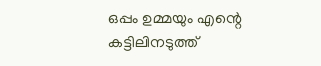ഒപ്പം ഉമ്മയും എന്റെ കട്ടിലിനടുത്ത്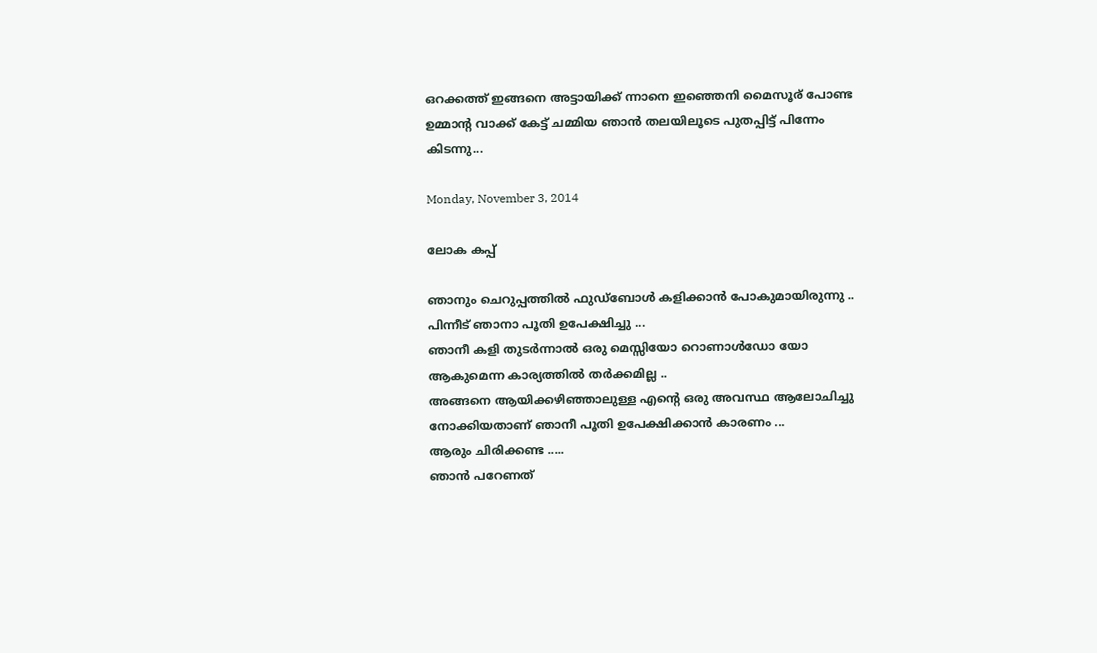ഒറക്കത്ത് ഇങ്ങനെ അട്ടായിക്ക് ന്നാനെ ഇഞ്ഞെനി മൈസൂര് പോണ്ട
ഉമ്മാന്റ വാക്ക് കേട്ട് ചമ്മിയ ഞാൻ തലയിലൂടെ പുതപ്പിട്ട് പിന്നേം കിടന്നു...

Monday, November 3, 2014

ലോക കപ്പ്

ഞാനും ചെറുപ്പത്തില്‍ ഫുഡ്‌ബോള്‍ കളിക്കാന്‍ പോകുമായിരുന്നു ..
പിന്നീട് ഞാനാ പൂതി ഉപേക്ഷിച്ചു ...
ഞാനീ കളി തുടര്‍ന്നാല്‍ ഒരു മെസ്സിയോ റൊണാള്‍ഡോ യോ ആകുമെന്ന കാര്യത്തില്‍ തര്‍ക്കമില്ല ..
അങ്ങനെ ആയിക്കഴിഞ്ഞാലുള്ള എന്‍റെ ഒരു അവസ്ഥ ആലോചിച്ചു നോക്കിയതാണ് ഞാനീ പൂതി ഉപേക്ഷിക്കാന്‍ കാരണം ...
ആരും ചിരിക്കണ്ട .....
ഞാന്‍ പറേണത്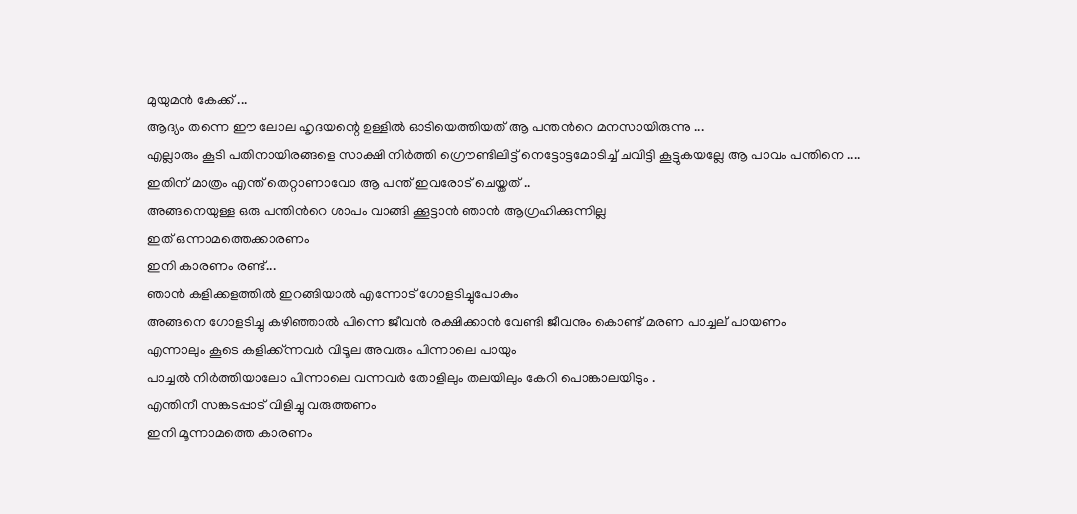മുയുമന്‍ കേക്ക് ...
ആദ്യം തന്നെ ഈ ലോല ഹൃദയന്റെ ഉള്ളില്‍ ഓടിയെത്തിയത് ആ പന്തന്‍റെ മനസായിരുന്നു ...
എല്ലാരും കൂടി പതിനായിരങ്ങളെ സാക്ഷി നിര്‍ത്തി ഗ്രൌണ്ടിലിട്ട് നെട്ടോട്ടമോടിച്ച് ചവിട്ടി കൂട്ടുകയല്ലേ ആ പാവം പന്തിനെ ....
ഇതിന് മാത്രം എന്ത് തെറ്റാണാവോ ആ പന്ത് ഇവരോട് ചെയ്തത് ..
അങ്ങനെയുള്ള ഒരു പന്തിന്‍റെ ശാപം വാങ്ങി ക്കൂട്ടാന്‍ ഞാന്‍ ആഗ്രഹിക്കുന്നില്ല
ഇത് ഒന്നാമത്തെക്കാരണം
ഇനി കാരണം രണ്ട്...
ഞാന്‍ കളിക്കളത്തില്‍ ഇറങ്ങിയാല്‍ എന്നോട് ഗോളടിച്ചുപോകും
അങ്ങനെ ഗോളടിച്ചു കഴിഞ്ഞാല്‍ പിന്നെ ജീവന്‍ രക്ഷിക്കാന്‍ വേണ്ടി ജീവനും കൊണ്ട് മരണ പാച്ചല് പായണം
എന്നാലും കൂടെ കളിക്ക്ന്നവര്‍ വിടൂല അവരും പിന്നാലെ പായും
പാച്ചല്‍ നിര്‍ത്തിയാലോ പിന്നാലെ വന്നവര്‍ തോളിലും തലയിലും കേറി പൊങ്കാലയിടും .
എന്തിനീ സങ്കടപ്പാട് വിളിച്ചു വരുത്തണം
ഇനി മൂന്നാമത്തെ കാരണം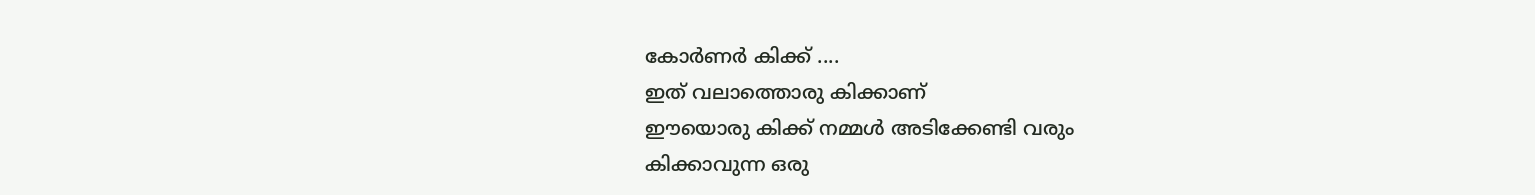കോര്‍ണര്‍ കിക്ക് ....
ഇത് വലാത്തൊരു കിക്കാണ്
ഈയൊരു കിക്ക് നമ്മള്‍ അടിക്കേണ്ടി വരും
കിക്കാവുന്ന ഒരു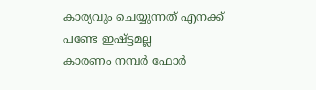കാര്യവും ചെയ്യുന്നത് എനക്ക് പണ്ടേ ഇഷ്ട്ടമല്ല
കാരണം നമ്പര്‍ ഫോര്‍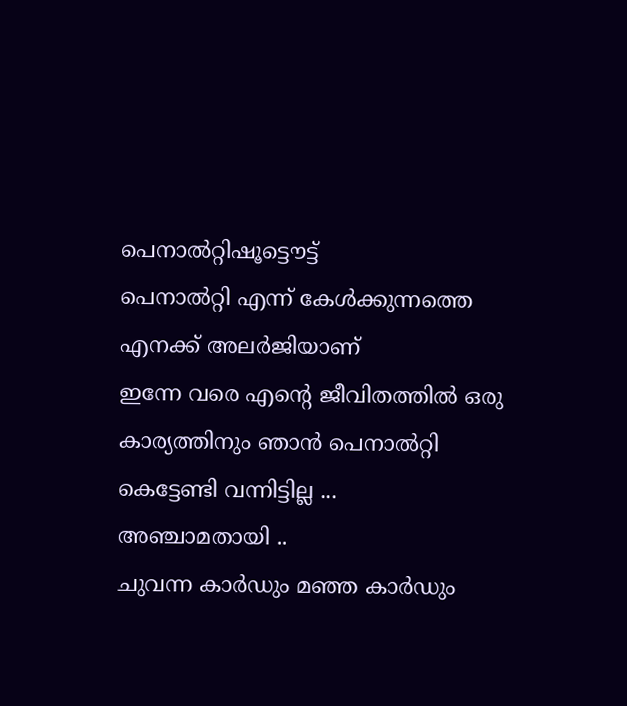പെനാല്‍റ്റിഷൂട്ടൌട്ട്
പെനാല്‍റ്റി എന്ന് കേള്‍ക്കുന്നത്തെ എനക്ക് അലര്‍ജിയാണ്
ഇന്നേ വരെ എന്‍റെ ജീവിതത്തില്‍ ഒരു കാര്യത്തിനും ഞാന്‍ പെനാല്‍റ്റി കെട്ടേണ്ടി വന്നിട്ടില്ല ...
അഞ്ചാമതായി ..
ചുവന്ന കാര്‍ഡും മഞ്ഞ കാര്‍ഡും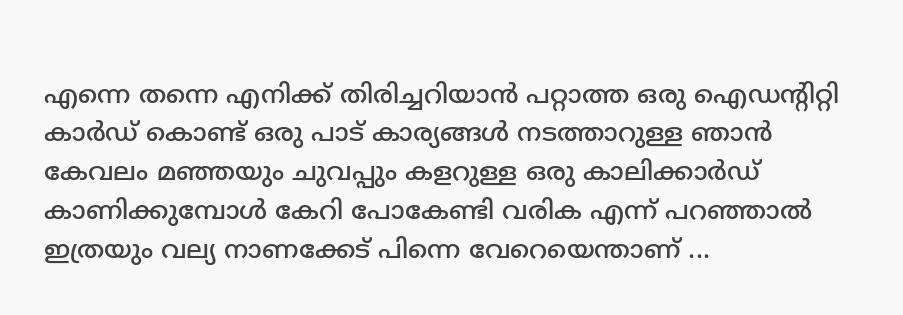എന്നെ തന്നെ എനിക്ക് തിരിച്ചറിയാന്‍ പറ്റാത്ത ഒരു ഐഡന്റിറ്റി കാര്‍ഡ് കൊണ്ട് ഒരു പാട് കാര്യങ്ങള്‍ നടത്താറുള്ള ഞാന്‍ കേവലം മഞ്ഞയും ചുവപ്പും കളറുള്ള ഒരു കാലിക്കാര്‍ഡ് കാണിക്കുമ്പോള്‍ കേറി പോകേണ്ടി വരിക എന്ന് പറഞ്ഞാല്‍ ഇത്രയും വല്യ നാണക്കേട് പിന്നെ വേറെയെന്താണ് ...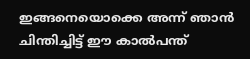ഇങ്ങനെയൊക്കെ അന്ന് ഞാന്‍ ചിന്തിച്ചിട്ട് ഈ കാല്‍പന്ത്‌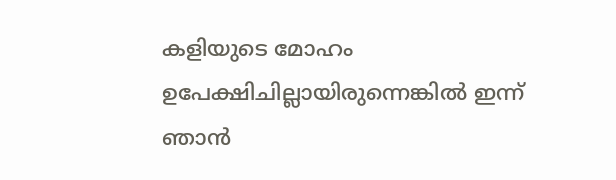കളിയുടെ മോഹം ഉപേക്ഷിചില്ലായിരുന്നെങ്കില്‍ ഇന്ന് ഞാന്‍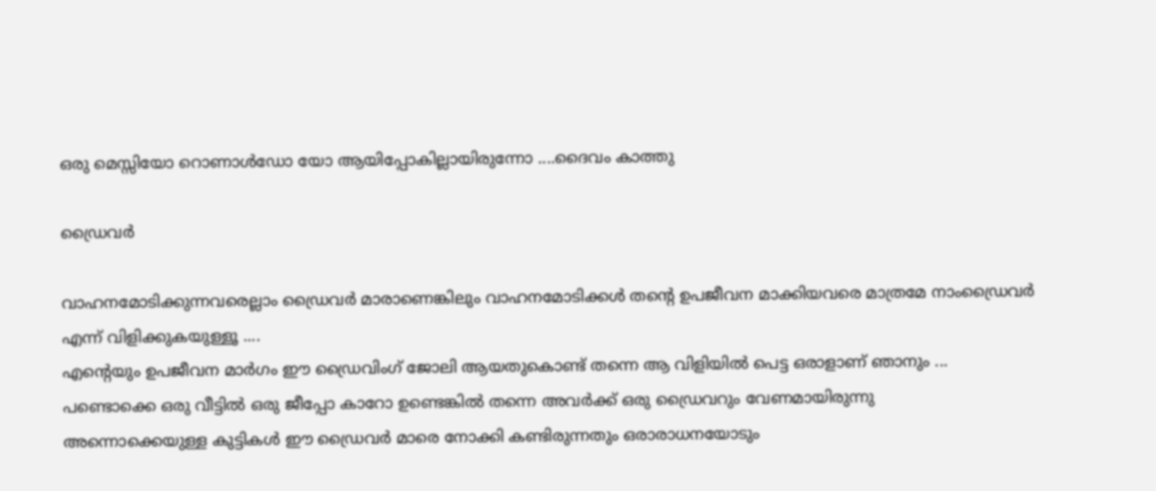ഒരു മെസ്സിയോ റൊണാള്‍ഡോ യോ ആയിപ്പോകില്ലായിരുന്നോ ....ദൈവം കാത്തു

ഡ്രൈവര്‍

വാഹനമോടിക്കുന്നവരെല്ലാം ഡ്രൈവര്‍ മാരാണെങ്കിലും വാഹനമോടിക്കള്‍ തന്‍റെ ഉപജീവന മാക്കിയവരെ മാത്രമേ നാംഡ്രൈവര്‍ എന്ന് വിളിക്കുകയുള്ളൂ ....
എന്‍റെയും ഉപജീവന മാര്‍ഗം ഈ ഡ്രൈവിംഗ് ജോലി ആയതുകൊണ്ട് തന്നെ ആ വിളിയില്‍ പെട്ട ഒരാളാണ് ഞാനും ...
പണ്ടൊക്കെ ഒരു വീട്ടില്‍ ഒരു ജീപ്പോ കാറോ ഉണ്ടെങ്കില്‍ തന്നെ അവര്‍ക്ക് ഒരു ഡ്രൈവറും വേണമായിരുന്നു
അന്നൊക്കെയുള്ള കുട്ടികള്‍ ഈ ഡ്രൈവര്‍ മാരെ നോക്കി കണ്ടിരുന്നതും ഒരാരാധനയോടും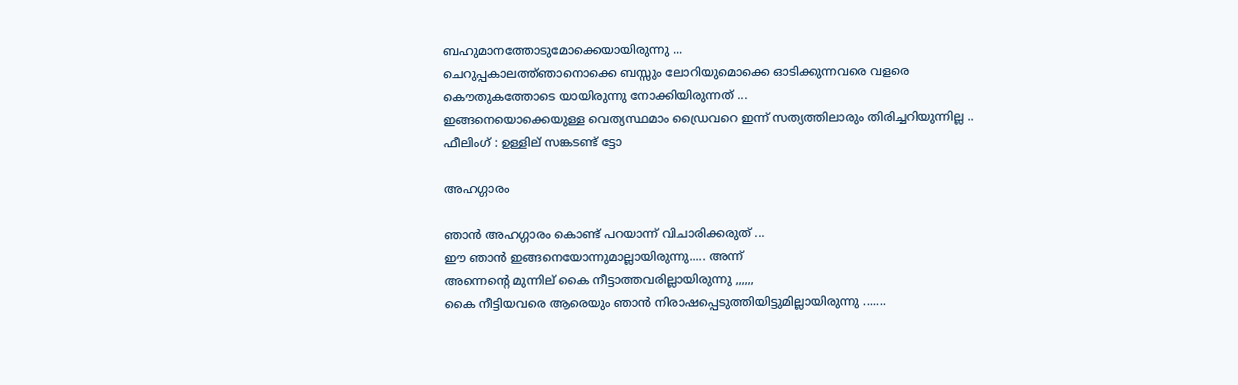ബഹുമാനത്തോടുമോക്കെയായിരുന്നു ...
ചെറുപ്പകാലത്ത്ഞാനൊക്കെ ബസ്സും ലോറിയുമൊക്കെ ഓടിക്കുന്നവരെ വളരെ കൌതുകത്തോടെ യായിരുന്നു നോക്കിയിരുന്നത് ...
ഇങ്ങനെയൊക്കെയുള്ള വെത്യസ്ഥമാം ഡ്രൈവറെ ഇന്ന് സത്യത്തിലാരും തിരിച്ചറിയുന്നില്ല ..
ഫീലിംഗ് : ഉള്ളില് സങ്കടണ്ട് ട്ടോ

അഹഗ്ഗാരം

ഞാന്‍ അഹഗ്ഗാരം കൊണ്ട് പറയാന്ന് വിചാരിക്കരുത് ...
ഈ ഞാന്‍ ഇങ്ങനെയോന്നുമാല്ലായിരുന്നു..... അന്ന്
അന്നെന്‍റെ മുന്നില് കൈ നീട്ടാത്തവരില്ലായിരുന്നു ,,,,,,
കൈ നീട്ടിയവരെ ആരെയും ഞാന്‍ നിരാഷപ്പെടുത്തിയിട്ടുമില്ലായിരുന്നു .......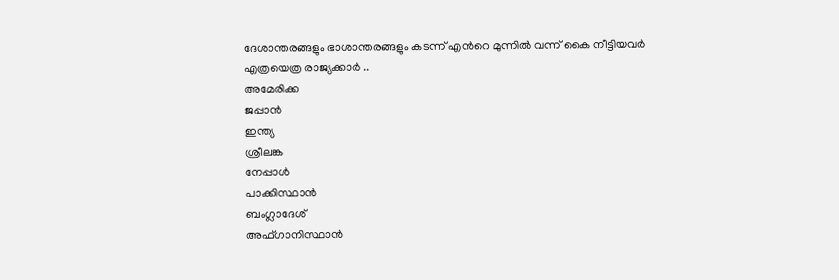ദേശാന്തരങ്ങളും ഭാശാന്തരങ്ങളും കടന്ന് എന്‍റെ മുന്നില്‍ വന്ന് കൈ നീട്ടിയവര്‍ എത്രയെത്ര രാജ്യക്കാര്‍ ..
അമേരിക്ക
ജപ്പാന്‍
ഇന്ത്യ
ശ്രീലങ്ക
നേപ്പാള്‍
പാക്കിസ്ഥാന്‍
ബംഗ്ലാദേശ്
അഫ്ഗാനിസ്ഥാന്‍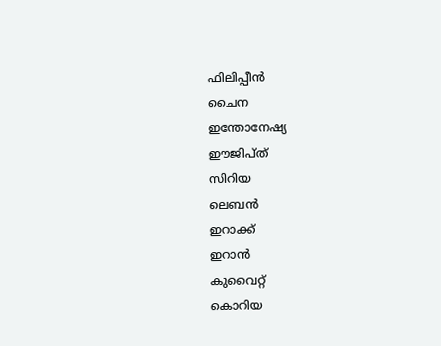ഫിലിപ്പീന്‍
ചൈന
ഇന്തോനേഷ്യ
ഈജിപ്ത്
സിറിയ
ലെബന്‍
ഇറാക്ക്
ഇറാന്‍
കുവൈറ്റ്‌
കൊറിയ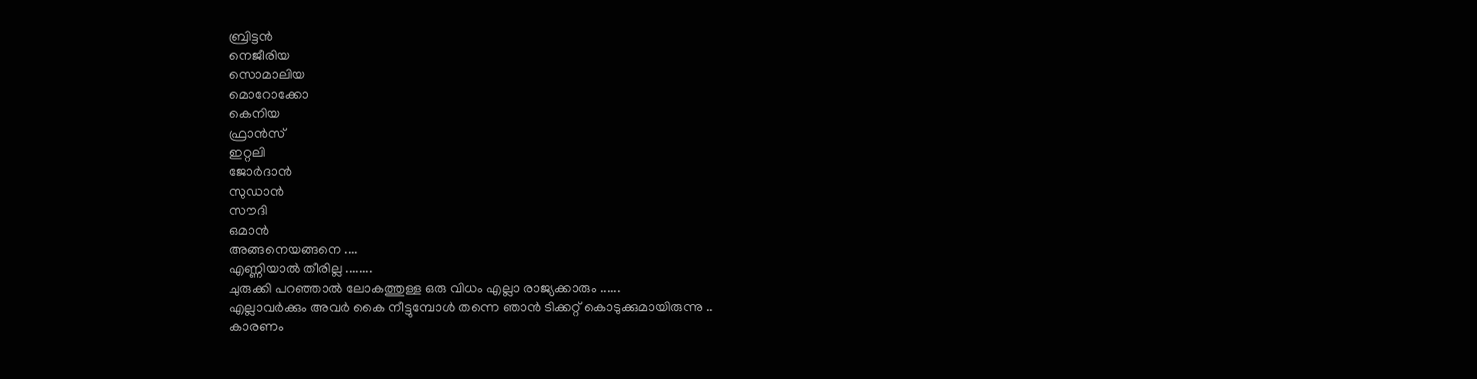ബ്രിട്ടന്‍
നെജീരിയ
സൊമാലിയ
മൊറോക്കോ
കെനിയ
ഫ്രാന്‍സ്
ഇറ്റലി
ജോര്‍ദാന്‍
സുഡാന്‍
സൗദി
ഒമാന്‍
അങ്ങനെയങ്ങനെ ....
എണ്ണിയാല്‍ തീരില്ല ........
ചുരുക്കി പറഞ്ഞാല്‍ ലോകത്തുള്ള ഒരു വിധം എല്ലാ രാജ്യക്കാരും ......
എല്ലാവര്‍ക്കും അവര്‍ കൈ നീട്ടുമ്പോള്‍ തന്നെ ഞാന്‍ ടിക്കറ്റ് കൊടുക്കുമായിരുന്നു ..
കാരണം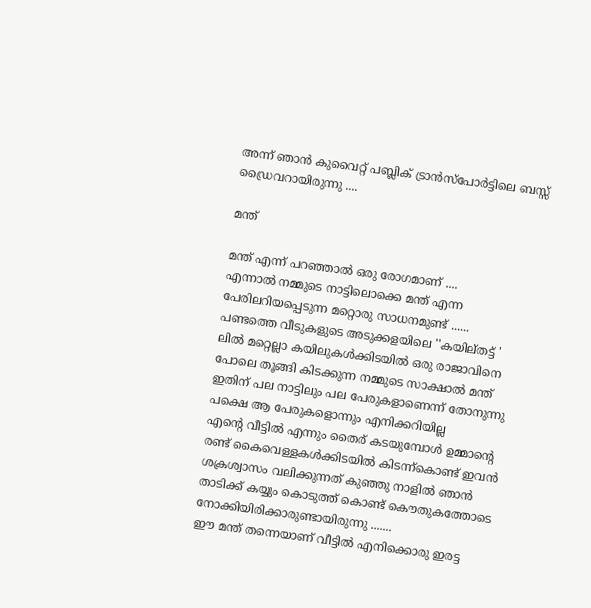അന്ന് ഞാന്‍ കുവൈറ്റ് പബ്ലിക് ട്രാന്‍സ്പോര്‍ട്ടിലെ ബസ്സ്‌ ഡ്രൈവറായിരുന്നു ....

മന്ത്

മന്ത് എന്ന് പറഞ്ഞാല്‍ ഒരു രോഗമാണ് ....
എന്നാല്‍ നമ്മുടെ നാട്ടിലൊക്കെ മന്ത് എന്ന പേരിലറിയപ്പെടുന്ന മറ്റൊരു സാധനമുണ്ട് ......
പണ്ടത്തെ വീടുകളുടെ അടുക്കളയിലെ ''കയില്തട്ട് ' ലില്‍ മറ്റെല്ലാ കയിലുകള്‍ക്കിടയില്‍ ഒരു രാജാവിനെ പോലെ തൂങ്ങി കിടക്കുന്ന നമ്മുടെ സാക്ഷാല്‍ മന്ത്
ഇതിന് പല നാട്ടിലും പല പേരുകളാണെന്ന് തോനുന്നു
പക്ഷെ ആ പേരുകളൊന്നും എനിക്കറിയില്ല
എന്‍റെ വീട്ടില്‍ എന്നും തൈര് കടയുമ്പോള്‍ ഉമ്മാന്‍റെ രണ്ട് കൈവെള്ളകള്‍ക്കിടയില്‍ കിടന്ന്കൊണ്ട് ഇവന്‍ ശക്രശ്വാസം വലിക്കുന്നത് കുഞ്ഞു നാളില്‍ ഞാന്‍ താടിക്ക് കയ്യും കൊടുത്ത് കൊണ്ട് കൌതുകത്തോടെ നോക്കിയിരിക്കാരുണ്ടായിരുന്നു .......
ഈ മന്ത് തന്നെയാണ് വീട്ടില്‍ എനിക്കൊരു ഇരട്ട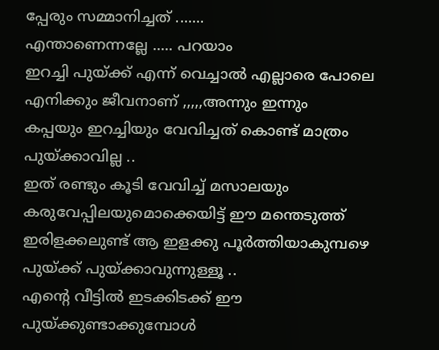പ്പേരും സമ്മാനിച്ചത്‌ .......
എന്താണെന്നല്ലേ ..... പറയാം
ഇറച്ചി പുയ്ക്ക് എന്ന് വെച്ചാല്‍ എല്ലാരെ പോലെ എനിക്കും ജീവനാണ് ,,,,,അന്നും ഇന്നും
കപ്പയും ഇറച്ചിയും വേവിച്ചത് കൊണ്ട് മാത്രം പുയ്ക്കാവില്ല ..
ഇത് രണ്ടും കൂടി വേവിച്ച് മസാലയും കരുവേപ്പിലയുമൊക്കെയിട്ട് ഈ മന്തെടുത്ത് ഇരിളക്കലുണ്ട് ആ ഇളക്കു പൂര്‍ത്തിയാകുമ്പഴെ പുയ്ക്ക് പുയ്ക്കാവുന്നുള്ളൂ ..
എന്‍റെ വീട്ടില്‍ ഇടക്കിടക്ക് ഈ പുയ്ക്കുണ്ടാക്കുമ്പോള്‍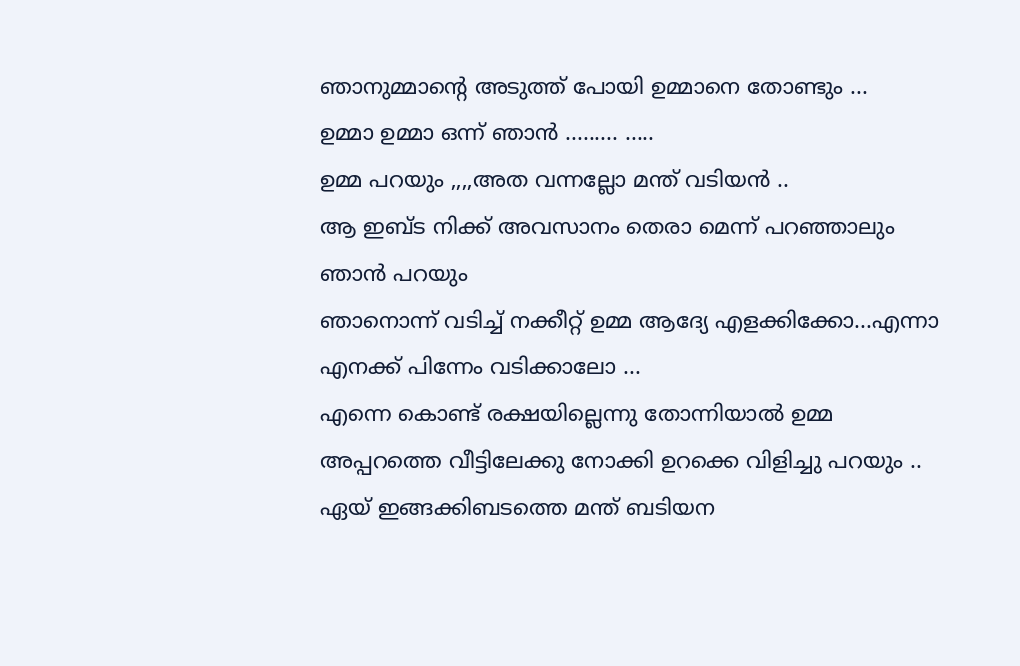ഞാനുമ്മാന്‍റെ അടുത്ത് പോയി ഉമ്മാനെ തോണ്ടും ...
ഉമ്മാ ഉമ്മാ ഒന്ന് ഞാന്‍ ......... .....
ഉമ്മ പറയും ,,,,അത വന്നല്ലോ മന്ത് വടിയന്‍ ..
ആ ഇബ്ട നിക്ക് അവസാനം തെരാ മെന്ന് പറഞ്ഞാലും
ഞാന്‍ പറയും
ഞാനൊന്ന് വടിച്ച്‌ നക്കീറ്റ് ഉമ്മ ആദ്യേ എളക്കിക്കോ...എന്നാ എനക്ക് പിന്നേം വടിക്കാലോ ...
എന്നെ കൊണ്ട് രക്ഷയില്ലെന്നു തോന്നിയാല്‍ ഉമ്മ അപ്പറത്തെ വീട്ടിലേക്കു നോക്കി ഉറക്കെ വിളിച്ചു പറയും ..
ഏയ് ഇങ്ങക്കിബടത്തെ മന്ത് ബടിയന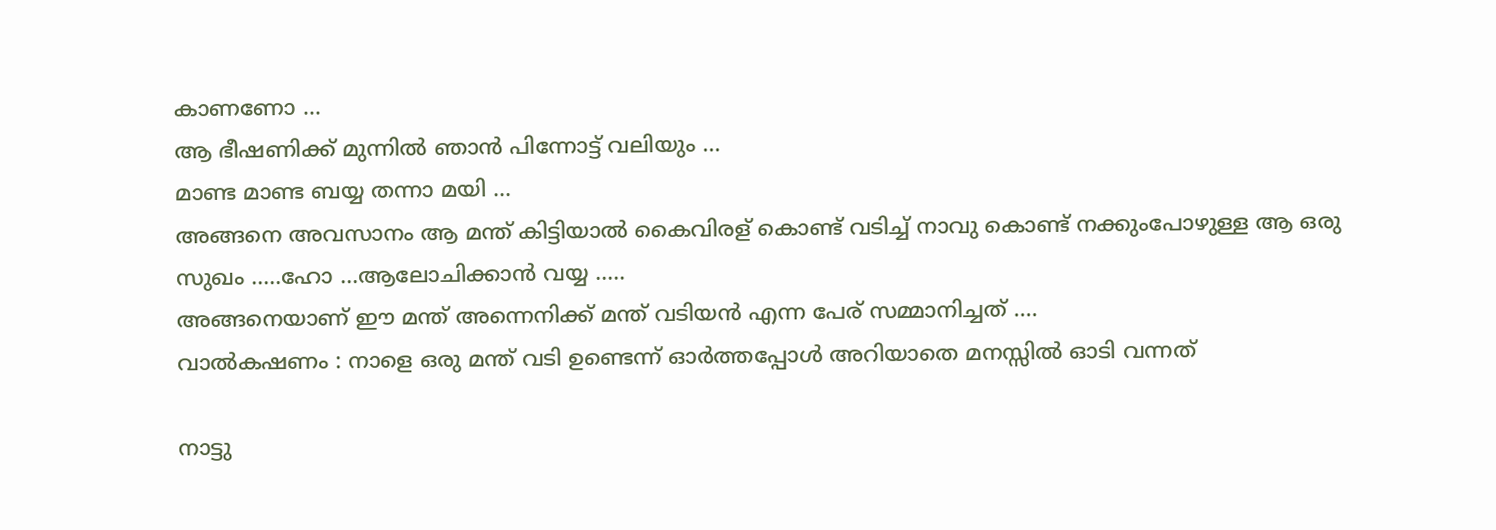കാണണോ ...
ആ ഭീഷണിക്ക് മുന്നില്‍ ഞാന്‍ പിന്നോട്ട് വലിയും ...
മാണ്ട മാണ്ട ബയ്യ തന്നാ മയി ...
അങ്ങനെ അവസാനം ആ മന്ത് കിട്ടിയാല്‍ കൈവിരള് കൊണ്ട് വടിച്ച്‌ നാവു കൊണ്ട് നക്കുംപോഴുള്ള ആ ഒരു സുഖം .....ഹോ ...ആലോചിക്കാന്‍ വയ്യ .....
അങ്ങനെയാണ് ഈ മന്ത് അന്നെനിക്ക് മന്ത് വടിയന്‍ എന്ന പേര് സമ്മാനിച്ചത്‌ ....
വാല്‍കഷണം : നാളെ ഒരു മന്ത് വടി ഉണ്ടെന്ന് ഓര്‍ത്തപ്പോള്‍ അറിയാതെ മനസ്സില്‍ ഓടി വന്നത്

നാട്ടു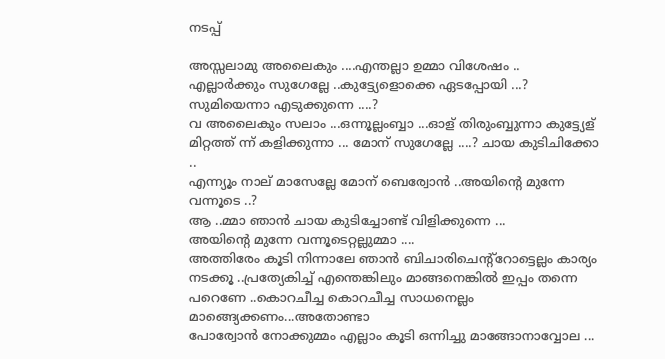നടപ്പ്

അസ്സലാമു അലൈകും ....എന്തല്ലാ ഉമ്മാ വിശേഷം ..
എല്ലാര്‍ക്കും സുഗേല്ലേ ..കുട്ട്യേളൊക്കെ ഏടപ്പോയി ...?
സുമിയെന്നാ എടുക്കുന്നെ ....?
വ അലൈകും സലാം ...ഒന്നൂല്ലംബ്ബാ ...ഓള് തിരുംബ്ബുന്നാ കുട്ട്യേള് മിറ്റത്ത് ന്ന് കളിക്കുന്നാ ... മോന് സുഗേല്ലേ ....? ചായ കുടിചിക്കോ ..
എന്ന്യൂം നാല് മാസേല്ലേ മോന് ബെര്വോന്‍ ..അയിന്റെ മുന്നേ വന്നൂടെ ..?
ആ ..മ്മാ ഞാന്‍ ചായ കുടിച്ചോണ്ട് വിളിക്കുന്നെ ...
അയിന്റെ മുന്നേ വന്നൂടെറ്റല്ലുമ്മാ ....
അത്തിരേം കൂടി നിന്നാലേ ഞാന്‍ ബിചാരിചെന്‍റ്റോട്ടെല്ലം കാര്യം നടക്കൂ ..പ്രത്യേകിച്ച് എന്തെങ്കിലും മാങ്ങനെങ്കില്‍ ഇപ്പം തന്നെ പറെണേ ..കൊറചീച്ച കൊറചീച്ച സാധനെല്ലം മാങ്ങ്യെക്കണം...അതോണ്ടാ
പോര്വോന്‍ നോക്കുമ്മം എല്ലാം കൂടി ഒന്നിച്ചു മാങ്ങോനാവ്വോല ...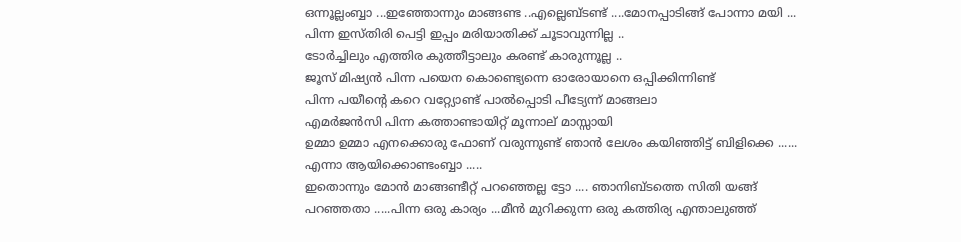ഒന്നൂല്ലംബ്ബാ ...ഇഞ്ഞോന്നും മാങ്ങണ്ട ..എല്ലെബ്ടണ്ട് ....മോനപ്പാടിങ്ങ് പോന്നാ മയി ...
പിന്ന ഇസ്തിരി പെട്ടി ഇപ്പം മരിയാതിക്ക് ചൂടാവുന്നില്ല ..
ടോര്‍ച്ചിലും എത്തിര കുത്തീട്ടാലും കരണ്ട് കാരുന്നൂല്ല ..
ജൂസ് മിഷ്യന്‍ പിന്ന പയെന കൊണ്ട്യെന്നെ ഓരോയാനെ ഒപ്പിക്കിന്നിണ്ട്
പിന്ന പയീന്‍റെ കറെ വറ്റ്യോണ്ട് പാല്‍പ്പൊടി പീട്യേന്ന് മാങ്ങലാ
എമര്‍ജന്‍സി പിന്ന കത്താണ്ടായിറ്റ് മൂന്നാല് മാസ്സായി
ഉമ്മാ ഉമ്മാ എനക്കൊരു ഫോണ് വരുന്നുണ്ട് ഞാന്‍ ലേശം കയിഞ്ഞിട്ട്‌ ബിളിക്കെ ......
എന്നാ ആയിക്കൊണ്ടംബ്ബാ .....
ഇതൊന്നും മോന്‍ മാങ്ങണ്ടീറ്റ് പറഞ്ഞെല്ല ട്ടോ .... ഞാനിബ്ടത്തെ സിതി യങ്ങ് പറഞ്ഞതാ .....പിന്ന ഒരു കാര്യം ...മീന്‍ മുറിക്കുന്ന ഒരു കത്തിര്യ എന്താലുഞ്ഞ്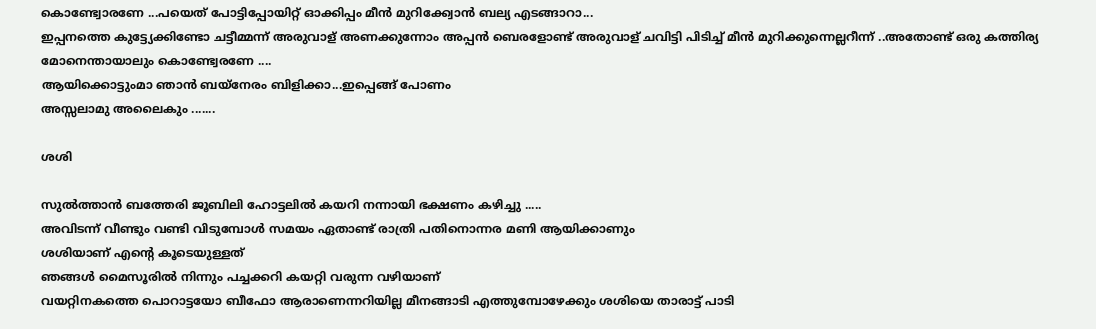കൊണ്ട്വോരണേ ...പയെത് പോട്ടിപ്പോയിറ്റ് ഓക്കിപ്പം മീന്‍ മുറിക്ക്വോന്‍ ബല്യ എടങ്ങാറാ...
ഇപ്പനത്തെ കുട്ട്യേക്കിണ്ടോ ചട്ടീമ്മന്ന് അരുവാള് അണക്കുന്നോം അപ്പന്‍ ബെരളോണ്ട് അരുവാള് ചവിട്ടി പിടിച്ച് മീന്‍ മുറിക്കുന്നെല്ലറീന്ന് ..അതോണ്ട് ഒരു കത്തിര്യ മോനെന്തായാലും കൊണ്ട്വേരണേ ....
ആയിക്കൊട്ടുംമാ ഞാന്‍ ബയ്നേരം ബിളിക്കാ...ഇപ്പെങ്ങ് പോണം
അസ്സലാമു അലൈകും .......

ശശി

സുല്‍ത്താന്‍ ബത്തേരി ജൂബിലി ഹോട്ടലില്‍ കയറി നന്നായി ഭക്ഷണം കഴിച്ചു .....
അവിടന്ന് വീണ്ടും വണ്ടി വിടുമ്പോള്‍ സമയം ഏതാണ്ട് രാത്രി പതിനൊന്നര മണി ആയിക്കാണും
ശശിയാണ് എന്‍റെ കൂടെയുള്ളത്
ഞങ്ങള്‍ മൈസൂരില്‍ നിന്നും പച്ചക്കറി കയറ്റി വരുന്ന വഴിയാണ്
വയറ്റിനകത്തെ പൊറാട്ടയോ ബീഫോ ആരാണെന്നറിയില്ല മീനങ്ങാടി എത്തുമ്പോഴേക്കും ശശിയെ താരാട്ട് പാടി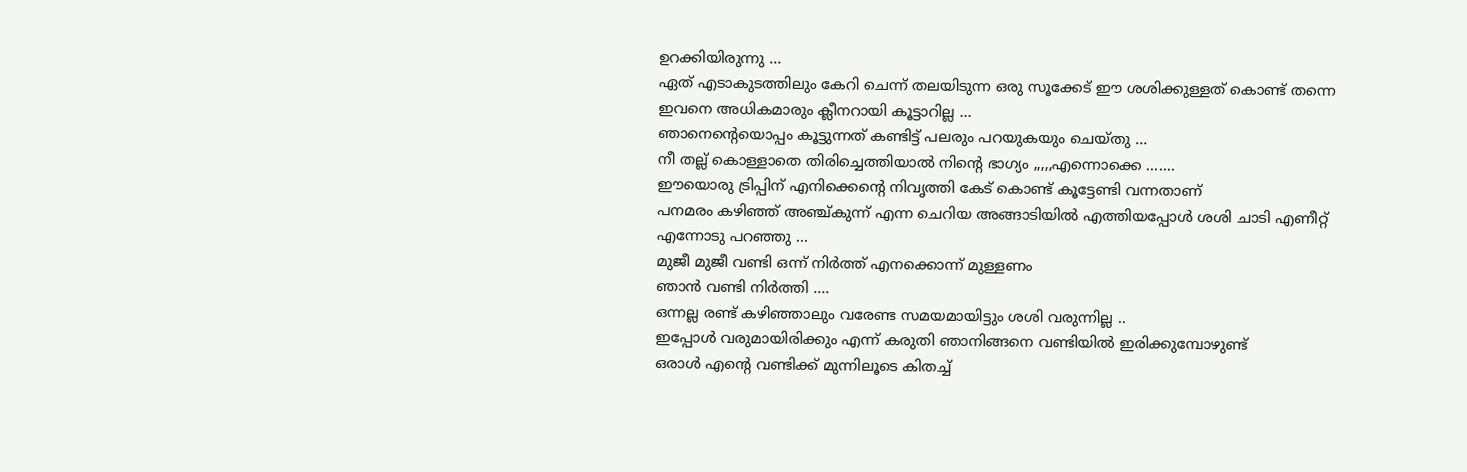ഉറക്കിയിരുന്നു ...
ഏത് എടാകുടത്തിലും കേറി ചെന്ന് തലയിടുന്ന ഒരു സൂക്കേട് ഈ ശശിക്കുള്ളത് കൊണ്ട് തന്നെ ഇവനെ അധികമാരും ക്ലീനറായി കൂട്ടാറില്ല ...
ഞാനെന്‍റെയൊപ്പം കൂട്ടുന്നത്‌ കണ്ടിട്ട് പലരും പറയുകയും ചെയ്തു ...
നീ തല്ല് കൊള്ളാതെ തിരിച്ചെത്തിയാല്‍ നിന്‍റെ ഭാഗ്യം ,,,,,എന്നൊക്കെ .......
ഈയൊരു ട്രിപ്പിന് എനിക്കെന്‍റെ നിവൃത്തി കേട് കൊണ്ട് കൂട്ടേണ്ടി വന്നതാണ്
പനമരം കഴിഞ്ഞ് അഞ്ച്കുന്ന് എന്ന ചെറിയ അങ്ങാടിയില്‍ എത്തിയപ്പോള്‍ ശശി ചാടി എണീറ്റ്‌ എന്നോടു പറഞ്ഞു ...
മുജീ മുജീ വണ്ടി ഒന്ന് നിര്‍ത്ത് എനക്കൊന്ന് മുള്ളണം
ഞാന്‍ വണ്ടി നിര്‍ത്തി ....
ഒന്നല്ല രണ്ട് കഴിഞ്ഞാലും വരേണ്ട സമയമായിട്ടും ശശി വരുന്നില്ല ..
ഇപ്പോള്‍ വരുമായിരിക്കും എന്ന് കരുതി ഞാനിങ്ങനെ വണ്ടിയില്‍ ഇരിക്കുമ്പോഴുണ്ട്
ഒരാള്‍ എന്‍റെ വണ്ടിക്ക് മുന്നിലൂടെ കിതച്ച്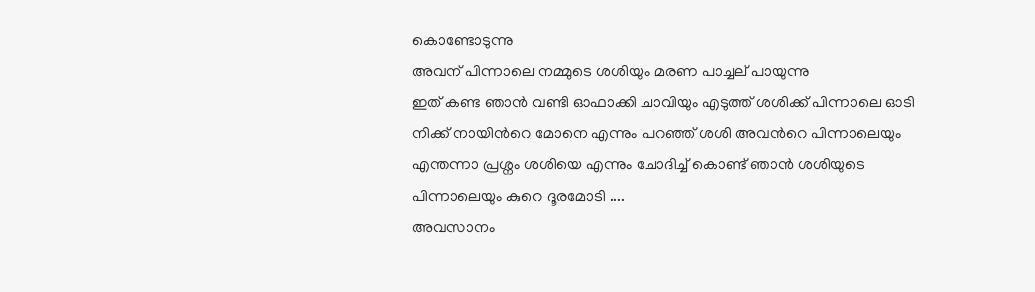കൊണ്ടോടുന്നു
അവന് പിന്നാലെ നമ്മുടെ ശശിയും മരണ പാച്ചല് പായുന്നു
ഇത് കണ്ട ഞാന്‍ വണ്ടി ഓഫാക്കി ചാവിയും എടുത്ത് ശശിക്ക് പിന്നാലെ ഓടി
നിക്ക് നായിന്‍റെ മോനെ എന്നും പറഞ്ഞ് ശശി അവന്‍റെ പിന്നാലെയും എന്തന്നാ പ്രശ്നം ശശിയെ എന്നും ചോദിച്ച് കൊണ്ട് ഞാന്‍ ശശിയുടെ പിന്നാലെയും കുറെ ദൂരമോടി ....
അവസാനം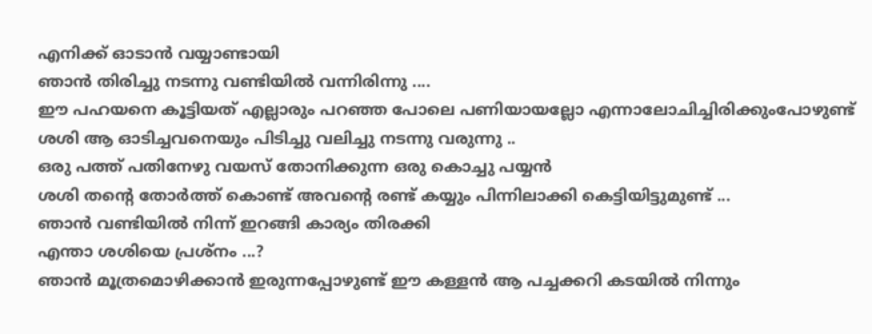എനിക്ക് ഓടാന്‍ വയ്യാണ്ടായി
ഞാന്‍ തിരിച്ചു നടന്നു വണ്ടിയില്‍ വന്നിരിന്നു ....
ഈ പഹയനെ കൂട്ടിയത് എല്ലാരും പറഞ്ഞ പോലെ പണിയായല്ലോ എന്നാലോചിച്ചിരിക്കുംപോഴുണ്ട് ശശി ആ ഓടിച്ചവനെയും പിടിച്ചു വലിച്ചു നടന്നു വരുന്നു ..
ഒരു പത്ത് പതിനേഴു വയസ് തോനിക്കുന്ന ഒരു കൊച്ചു പയ്യന്‍
ശശി തന്‍റെ തോര്‍ത്ത്‌ കൊണ്ട് അവന്‍റെ രണ്ട് കയ്യും പിന്നിലാക്കി കെട്ടിയിട്ടുമുണ്ട് ...
ഞാന്‍ വണ്ടിയില്‍ നിന്ന് ഇറങ്ങി കാര്യം തിരക്കി
എന്താ ശശിയെ പ്രശ്നം ...?
ഞാന്‍ മൂത്രമൊഴിക്കാന്‍ ഇരുന്നപ്പോഴുണ്ട് ഈ കള്ളന്‍ ആ പച്ചക്കറി കടയില്‍ നിന്നും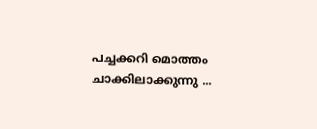പച്ചക്കറി മൊത്തം ചാക്കിലാക്കുന്നു ...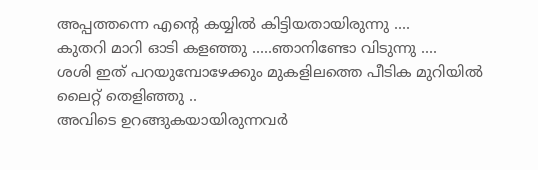അപ്പത്തന്നെ എന്‍റെ കയ്യില്‍ കിട്ടിയതായിരുന്നു ....
കുതറി മാറി ഓടി കളഞ്ഞു .....ഞാനിണ്ടോ വിടുന്നു ....
ശശി ഇത് പറയുമ്പോഴേക്കും മുകളിലത്തെ പീടിക മുറിയില്‍ ലൈറ്റ് തെളിഞ്ഞു ..
അവിടെ ഉറങ്ങുകയായിരുന്നവര്‍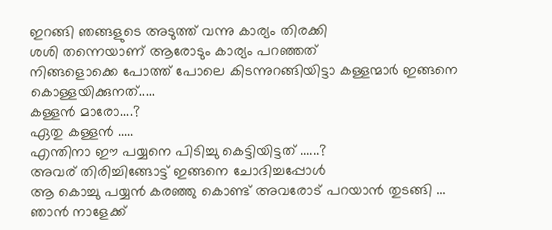ഇറങ്ങി ഞങ്ങളുടെ അടുത്ത് വന്നു കാര്യം തിരക്കി
ശശി തന്നെയാണ് ആരോടും കാര്യം പറഞ്ഞത്
നിങ്ങളൊക്കെ പോത്ത് പോലെ കിടന്നുറങ്ങിയിട്ടാ കള്ളന്മാര്‍ ഇങ്ങനെ കൊള്ളയിക്കുനത്.....
കള്ളന്‍ മാരോ....?
ഏതു കള്ളന്‍ .....
എന്തിനാ ഈ പയ്യനെ പിടിച്ചു കെട്ടിയിട്ടത് ......?
അവര് തിരിച്ചിങ്ങോട്ട് ഇങ്ങനെ ചോദിച്ചപ്പോള്‍
ആ കൊച്ചു പയ്യന്‍ കരഞ്ഞു കൊണ്ട് അവരോട് പറയാന്‍ തുടങ്ങി ...
ഞാന്‍ നാളേക്ക്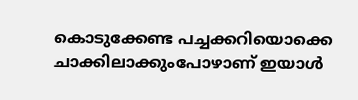കൊടുക്കേണ്ട പച്ചക്കറിയൊക്കെ ചാക്കിലാക്കുംപോഴാണ് ഇയാള്‍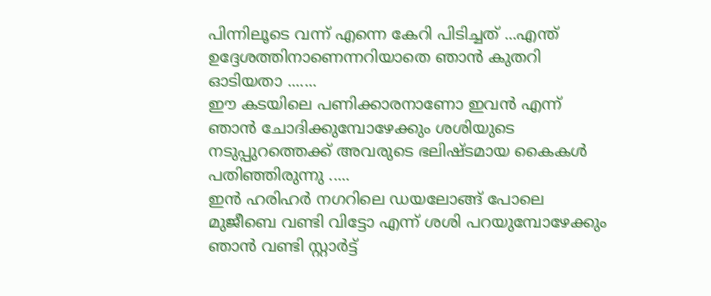പിന്നിലൂടെ വന്ന് എന്നെ കേറി പിടിച്ചത് ...എന്ത് ഉദ്ദേശത്തിനാണെന്നറിയാതെ ഞാന്‍ കുതറി ഓടിയതാ .......
ഈ കടയിലെ പണിക്കാരനാണോ ഇവന്‍ എന്ന് ഞാന്‍ ചോദിക്കുമ്പോഴേക്കും ശശിയുടെ നടുപ്പുറത്തെക്ക് അവരുടെ ഭലിഷ്ടമായ കൈകള്‍ പതിഞ്ഞിരുന്നു .....
ഇന്‍ ഹരിഹര്‍ നഗറിലെ ഡയലോങ്ങ് പോലെ മുജീബെ വണ്ടി വിട്ടോ എന്ന് ശശി പറയുമ്പോഴേക്കും ഞാന്‍ വണ്ടി സ്റ്റാര്‍ട്ട്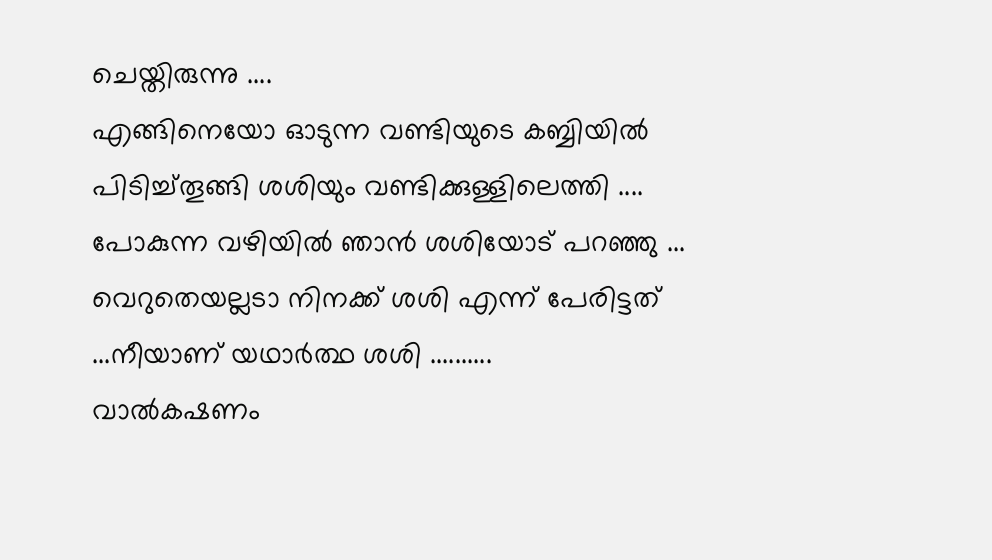ചെയ്തിരുന്നു ....
എങ്ങിനെയോ ഓടുന്ന വണ്ടിയുടെ കബ്ബിയില്‍ പിടിച്ച്തൂങ്ങി ശശിയും വണ്ടിക്കുള്ളിലെത്തി ....
പോകുന്ന വഴിയില്‍ ഞാന്‍ ശശിയോട്‌ പറഞ്ഞു ...
വെറുതെയല്ലടാ നിനക്ക് ശശി എന്ന് പേരിട്ടത് ...നീയാണ് യഥാര്‍ത്ഥ ശശി ..........
വാല്‍കഷണം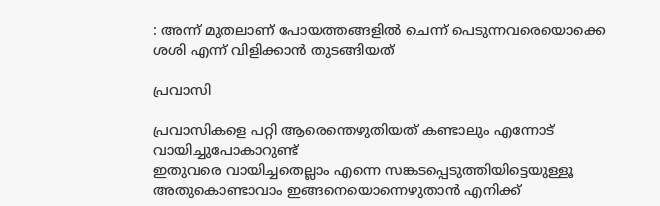: അന്ന് മുതലാണ്‌ പോയത്തങ്ങളില്‍ ചെന്ന് പെടുന്നവരെയൊക്കെ ശശി എന്ന് വിളിക്കാന്‍ തുടങ്ങിയത്

പ്രവാസി

പ്രവാസികളെ പറ്റി ആരെന്തെഴുതിയത് കണ്ടാലും എന്നോട് വായിച്ചുപോകാറുണ്ട്
ഇതുവരെ വായിച്ചതെല്ലാം എന്നെ സങ്കടപ്പെടുത്തിയിട്ടെയുള്ളൂ
അതുകൊണ്ടാവാം ഇങ്ങനെയൊന്നെഴുതാന്‍ എനിക്ക്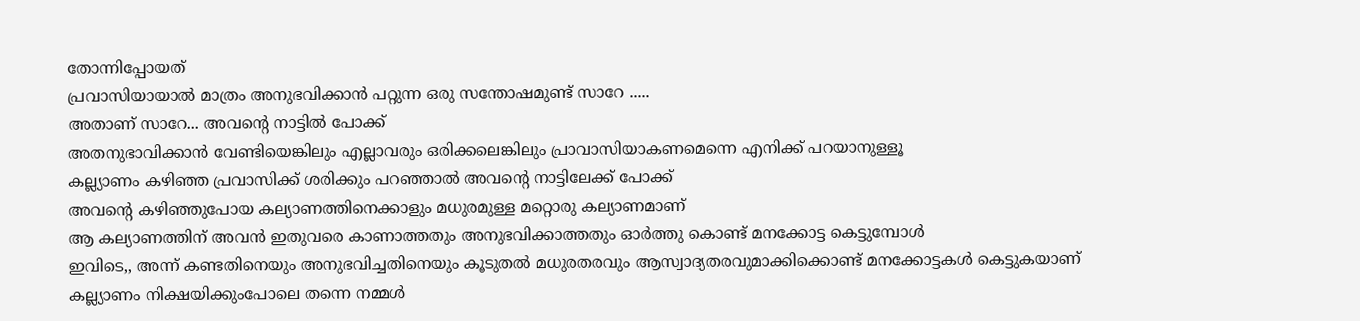തോന്നിപ്പോയത്
പ്രവാസിയായാല്‍ മാത്രം അനുഭവിക്കാന്‍ പറ്റുന്ന ഒരു സന്തോഷമുണ്ട് സാറേ .....
അതാണ്‌ സാറേ... അവന്‍റെ നാട്ടില്‍ പോക്ക്
അതനുഭാവിക്കാന്‍ വേണ്ടിയെങ്കിലും എല്ലാവരും ഒരിക്കലെങ്കിലും പ്രാവാസിയാകണമെന്നെ എനിക്ക് പറയാനുള്ളൂ
കല്ല്യാണം കഴിഞ്ഞ പ്രവാസിക്ക് ശരിക്കും പറഞ്ഞാല്‍ അവന്‍റെ നാട്ടിലേക്ക് പോക്ക്
അവന്‍റെ കഴിഞ്ഞുപോയ കല്യാണത്തിനെക്കാളും മധുരമുള്ള മറ്റൊരു കല്യാണമാണ്
ആ കല്യാണത്തിന് അവന്‍ ഇതുവരെ കാണാത്തതും അനുഭവിക്കാത്തതും ഓര്‍ത്തു കൊണ്ട് മനക്കോട്ട കെട്ടുമ്പോള്‍
ഇവിടെ,, അന്ന് കണ്ടതിനെയും അനുഭവിച്ചതിനെയും കൂടുതല്‍ മധുരതരവും ആസ്വാദ്യതരവുമാക്കിക്കൊണ്ട് മനക്കോട്ടകള്‍ കെട്ടുകയാണ്
കല്ല്യാണം നിക്ഷയിക്കുംപോലെ തന്നെ നമ്മള്‍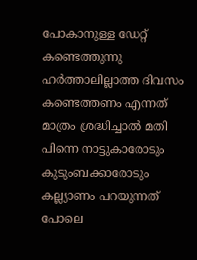പോകാനുള്ള ഡേറ്റ് കണ്ടെത്തുന്നു
ഹര്‍ത്താലില്ലാത്ത ദിവസം കണ്ടെത്തണം എന്നത് മാത്രം ശ്രദ്ധിച്ചാല്‍ മതി
പിന്നെ നാട്ടുകാരോടും കുടുംബക്കാരോടും കല്ല്യാണം പറയുന്നത് പോലെ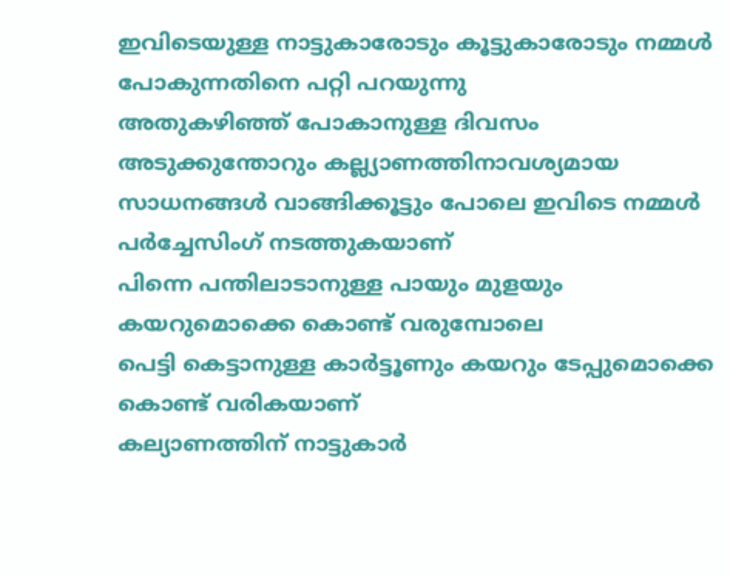ഇവിടെയുള്ള നാട്ടുകാരോടും കൂട്ടുകാരോടും നമ്മള്‍ പോകുന്നതിനെ പറ്റി പറയുന്നു
അതുകഴിഞ്ഞ് പോകാനുള്ള ദിവസം അടുക്കുന്തോറും കല്ല്യാണത്തിനാവശ്യമായ സാധനങ്ങള്‍ വാങ്ങിക്കൂട്ടും പോലെ ഇവിടെ നമ്മള്‍ പര്‍ച്ചേസിംഗ് നടത്തുകയാണ്
പിന്നെ പന്തിലാടാനുള്ള പായും മുളയും കയറുമൊക്കെ കൊണ്ട് വരുമ്പോലെ
പെട്ടി കെട്ടാനുള്ള കാര്‍ട്ടൂണും കയറും ടേപ്പുമൊക്കെ കൊണ്ട് വരികയാണ്
കല്യാണത്തിന് നാട്ടുകാര്‍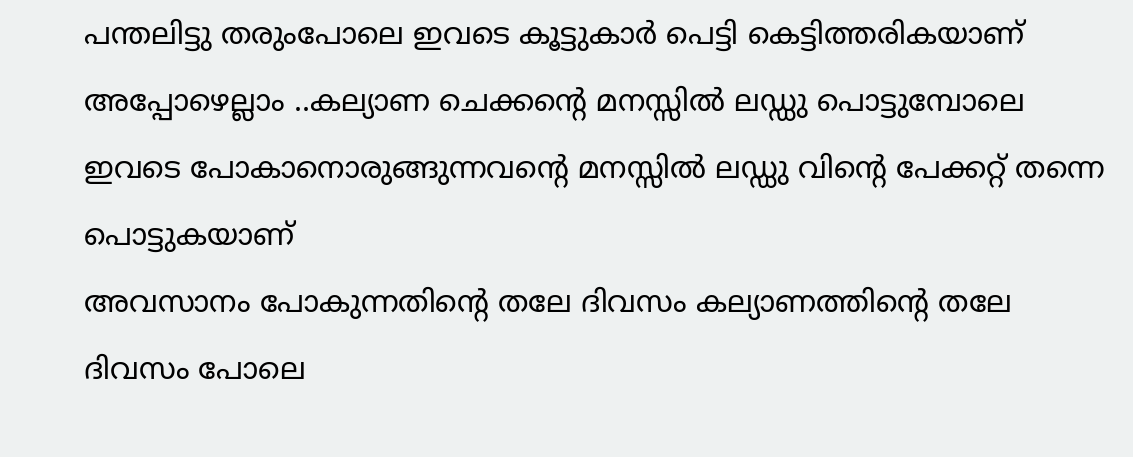പന്തലിട്ടു തരുംപോലെ ഇവടെ കൂട്ടുകാര്‍ പെട്ടി കെട്ടിത്തരികയാണ്
അപ്പോഴെല്ലാം ..കല്യാണ ചെക്കന്‍റെ മനസ്സില്‍ ലഡ്ഡു പൊട്ടുമ്പോലെ
ഇവടെ പോകാനൊരുങ്ങുന്നവന്‍റെ മനസ്സില്‍ ലഡ്ഡു വിന്‍റെ പേക്കറ്റ് തന്നെ പൊട്ടുകയാണ്‌
അവസാനം പോകുന്നതിന്‍റെ തലേ ദിവസം കല്യാണത്തിന്‍റെ തലേ ദിവസം പോലെ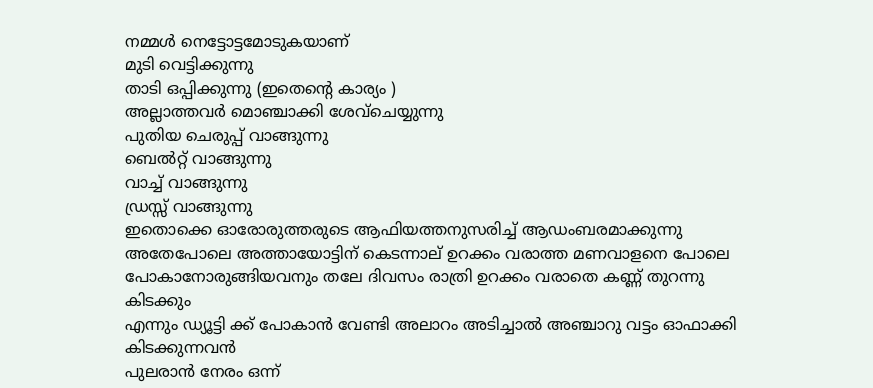നമ്മള്‍ നെട്ടോട്ടമോടുകയാണ്
മുടി വെട്ടിക്കുന്നു
താടി ഒപ്പിക്കുന്നു (ഇതെന്‍റെ കാര്യം )
അല്ലാത്തവര്‍ മൊഞ്ചാക്കി ശേവ്ചെയ്യുന്നു
പുതിയ ചെരുപ്പ് വാങ്ങുന്നു
ബെല്‍റ്റ്‌ വാങ്ങുന്നു
വാച്ച് വാങ്ങുന്നു
ഡ്രസ്സ് വാങ്ങുന്നു
ഇതൊക്കെ ഓരോരുത്തരുടെ ആഫിയത്തനുസരിച്ച് ആഡംബരമാക്കുന്നു
അതേപോലെ അത്തായോട്ടിന് കെടന്നാല് ഉറക്കം വരാത്ത മണവാളനെ പോലെ
പോകാനോരുങ്ങിയവനും തലേ ദിവസം രാത്രി ഉറക്കം വരാതെ കണ്ണ് തുറന്നു കിടക്കും
എന്നും ഡ്യൂട്ടി ക്ക് പോകാന്‍ വേണ്ടി അലാറം അടിച്ചാല്‍ അഞ്ചാറു വട്ടം ഓഫാക്കി കിടക്കുന്നവന്‍
പുലരാന്‍ നേരം ഒന്ന്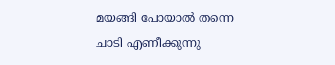മയങ്ങി പോയാല്‍ തന്നെ ചാടി എണീക്കുന്നു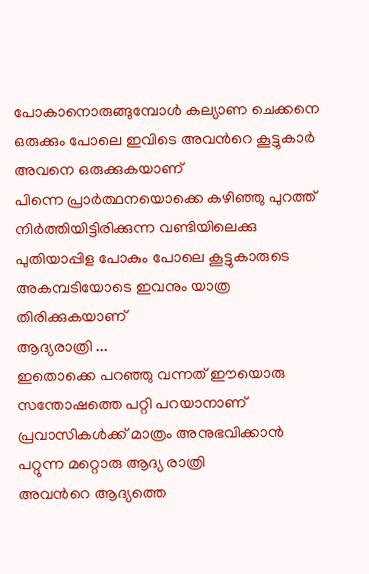പോകാനൊരുങ്ങുമ്പോള്‍ കല്യാണ ചെക്കനെ ഒരുക്കും പോലെ ഇവിടെ അവന്‍റെ കൂട്ടുകാര്‍ അവനെ ഒരുക്കുകയാണ്
പിന്നെ പ്രാര്‍ത്ഥനയൊക്കെ കഴിഞ്ഞു പുറത്ത് നിര്‍ത്തിയിട്ടിരിക്കുന്ന വണ്ടിയിലെക്കു പുതിയാപ്പിള പോകും പോലെ കൂട്ടുകാരുടെ അകമ്പടിയോടെ ഇവനും യാത്ര തിരിക്കുകയാണ്
ആദ്യരാത്രി ...
ഇതൊക്കെ പറഞ്ഞു വന്നത് ഈയൊരു സന്തോഷത്തെ പറ്റി പറയാനാണ്
പ്രവാസികള്‍ക്ക് മാത്രം അനുഭവിക്കാന്‍ പറ്റുന്ന മറ്റൊരു ആദ്യ രാത്രി
അവന്‍റെ ആദ്യത്തെ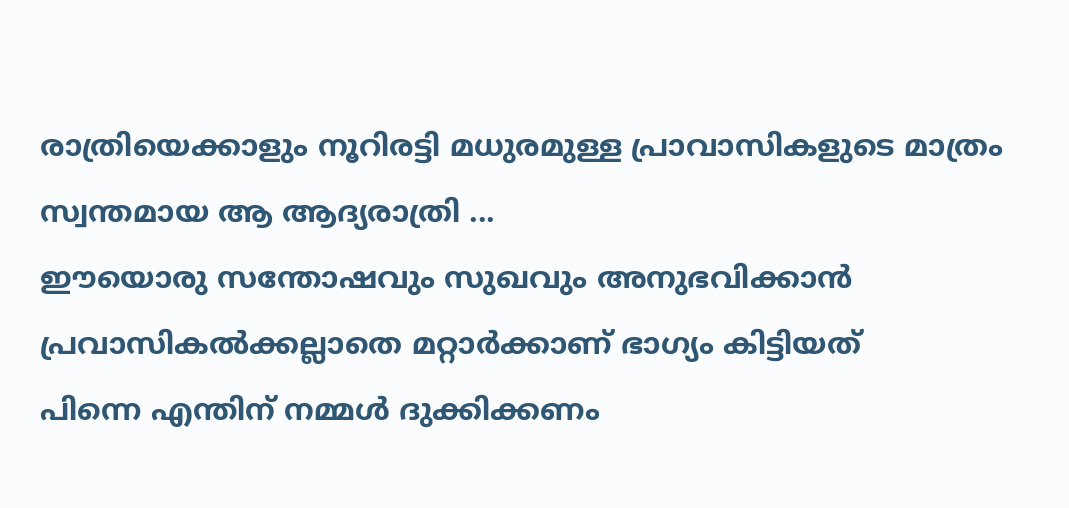രാത്രിയെക്കാളും നൂറിരട്ടി മധുരമുള്ള പ്രാവാസികളുടെ മാത്രം സ്വന്തമായ ആ ആദ്യരാത്രി ...
ഈയൊരു സന്തോഷവും സുഖവും അനുഭവിക്കാന്‍ പ്രവാസികല്‍ക്കല്ലാതെ മറ്റാര്‍ക്കാണ് ഭാഗ്യം കിട്ടിയത്
പിന്നെ എന്തിന് നമ്മള്‍ ദുക്കിക്കണം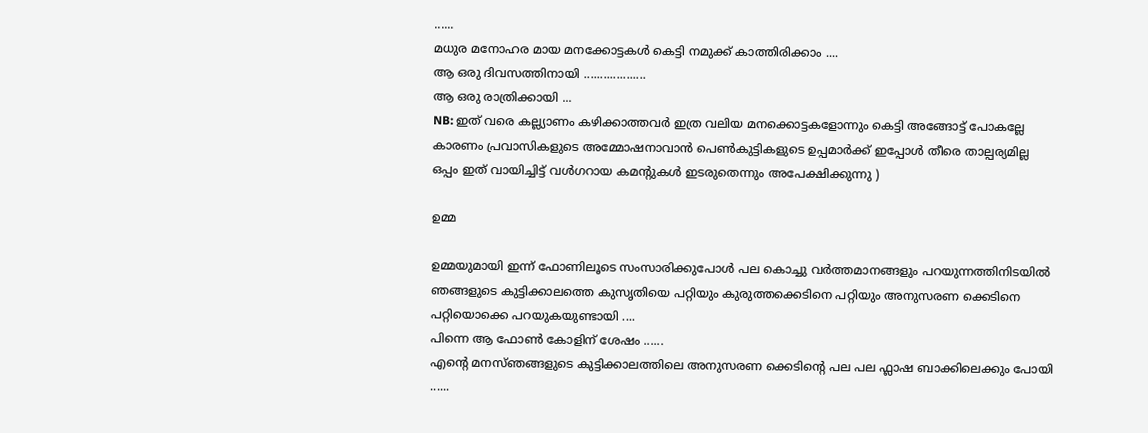......
മധുര മനോഹര മായ മനക്കോട്ടകള്‍ കെട്ടി നമുക്ക് കാത്തിരിക്കാം ....
ആ ഒരു ദിവസത്തിനായി ...................
ആ ഒരു രാത്രിക്കായി ...
NB: ഇത് വരെ കല്ല്യാണം കഴിക്കാത്തവര്‍ ഇത്ര വലിയ മനക്കൊട്ടകളോന്നും കെട്ടി അങ്ങോട്ട്‌ പോകല്ലേ
കാരണം പ്രവാസികളുടെ അമ്മോഷനാവാന്‍ പെണ്‍കുട്ടികളുടെ ഉപ്പമാര്‍ക്ക് ഇപ്പോള്‍ തീരെ താല്പര്യമില്ല
ഒപ്പം ഇത് വായിച്ചിട്ട് വള്‍ഗറായ കമന്‍റുകള്‍ ഇടരുതെന്നും അപേക്ഷിക്കുന്നു )

ഉമ്മ

ഉമ്മയുമായി ഇന്ന് ഫോണിലൂടെ സംസാരിക്കുപോള്‍ പല കൊച്ചു വര്‍ത്തമാനങ്ങളും പറയുന്നത്തിനിടയില്‍ ഞങ്ങളുടെ കുട്ടിക്കാലത്തെ കുസൃതിയെ പറ്റിയും കുരുത്തക്കെടിനെ പറ്റിയും അനുസരണ ക്കെടിനെ പറ്റിയൊക്കെ പറയുകയുണ്ടായി ....
പിന്നെ ആ ഫോണ്‍ കോളിന് ശേഷം ......
എന്‍റെ മനസ്ഞങ്ങളുടെ കുട്ടിക്കാലത്തിലെ അനുസരണ ക്കെടിന്‍റെ പല പല ഫ്ലാഷ ബാക്കിലെക്കും പോയി ......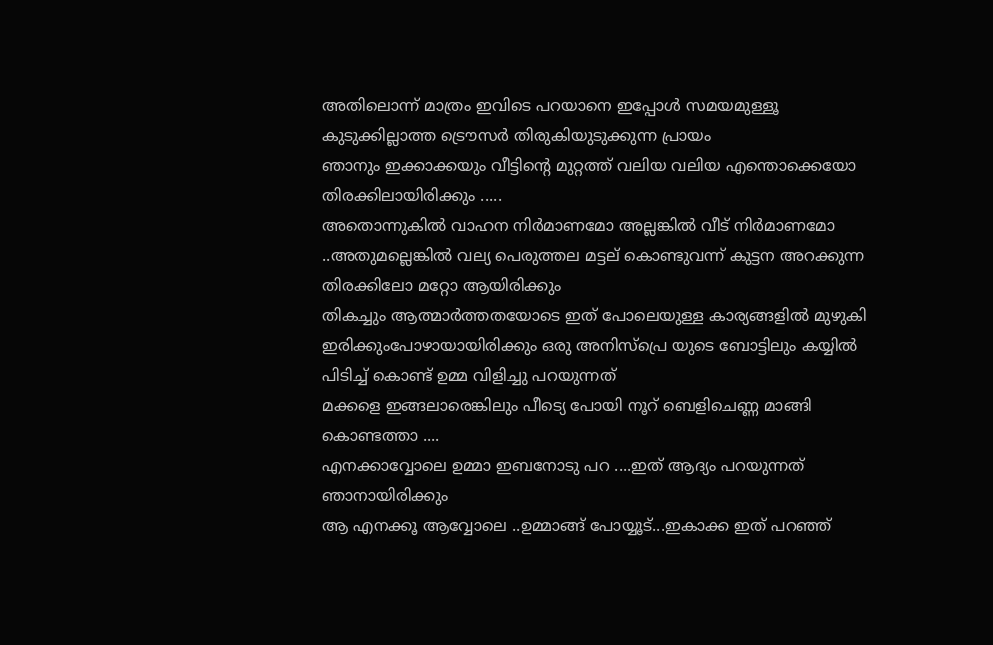അതിലൊന്ന് മാത്രം ഇവിടെ പറയാനെ ഇപ്പോള്‍ സമയമുള്ളൂ
കുടുക്കില്ലാത്ത ട്രൌസര്‍ തിരുകിയുടുക്കുന്ന പ്രായം
ഞാനും ഇക്കാക്കയും വീട്ടിന്‍റെ മുറ്റത്ത് വലിയ വലിയ എന്തൊക്കെയോ തിരക്കിലായിരിക്കും .....
അതൊന്നുകില്‍ വാഹന നിര്‍മാണമോ അല്ലങ്കില്‍ വീട് നിര്‍മാണമോ ..അതുമല്ലെങ്കില്‍ വല്യ പെരുത്തല മട്ടല് കൊണ്ടുവന്ന് കുട്ടന അറക്കുന്ന തിരക്കിലോ മറ്റോ ആയിരിക്കും
തികച്ചും ആത്മാര്‍ത്തതയോടെ ഇത് പോലെയുള്ള കാര്യങ്ങളില്‍ മുഴുകി ഇരിക്കുംപോഴായായിരിക്കും ഒരു അനിസ്പ്രെ യുടെ ബോട്ടിലും കയ്യില്‍ പിടിച്ച് കൊണ്ട് ഉമ്മ വിളിച്ചു പറയുന്നത്
മക്കളെ ഇങ്ങലാരെങ്കിലും പീട്യെ പോയി നൂറ് ബെളിചെണ്ണ മാങ്ങി കൊണ്ടത്താ ....
എനക്കാവ്വോലെ ഉമ്മാ ഇബനോടു പറ ....ഇത് ആദ്യം പറയുന്നത് ഞാനായിരിക്കും
ആ എനക്കൂ ആവ്വോലെ ..ഉമ്മാങ്ങ് പോയ്യൂട്...ഇകാക്ക ഇത് പറഞ്ഞ്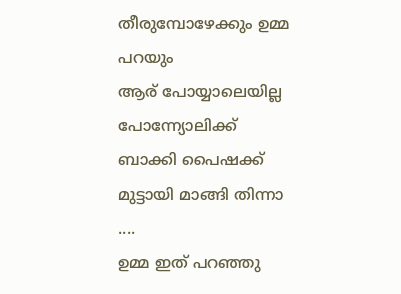തീരുമ്പോഴേക്കും ഉമ്മ പറയും
ആര് പോയ്യാലെയില്ല പോന്ന്യോലിക്ക് ബാക്കി പൈഷക്ക് മുട്ടായി മാങ്ങി തിന്നാ ....
ഉമ്മ ഇത് പറഞ്ഞു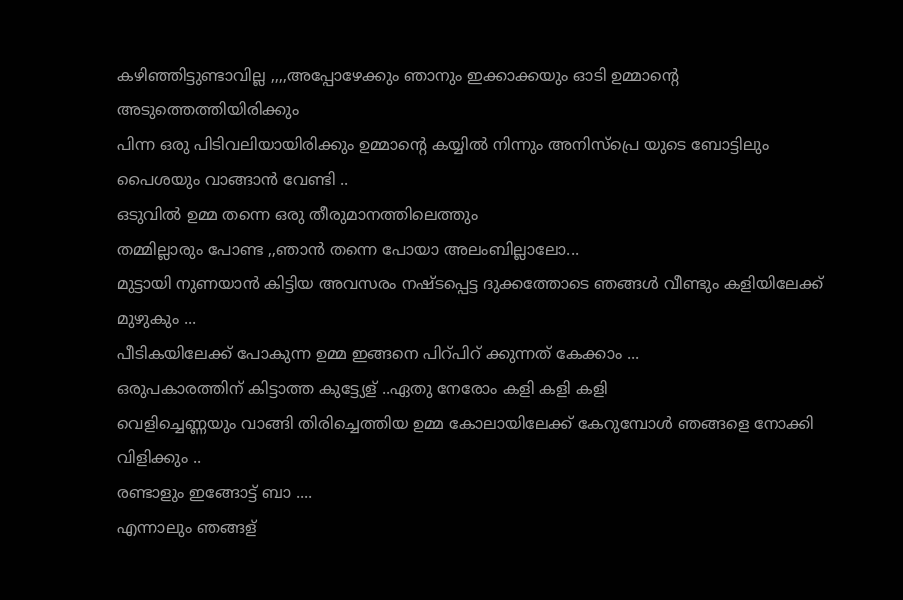കഴിഞ്ഞിട്ടുണ്ടാവില്ല ,,,,അപ്പോഴേക്കും ഞാനും ഇക്കാക്കയും ഓടി ഉമ്മാന്‍റെ അടുത്തെത്തിയിരിക്കും
പിന്ന ഒരു പിടിവലിയായിരിക്കും ഉമ്മാന്‍റെ കയ്യില്‍ നിന്നും അനിസ്പ്രെ യുടെ ബോട്ടിലും പൈശയും വാങ്ങാന്‍ വേണ്ടി ..
ഒടുവില്‍ ഉമ്മ തന്നെ ഒരു തീരുമാനത്തിലെത്തും
തമ്മില്ലാരും പോണ്ട ,,ഞാന്‍ തന്നെ പോയാ അലംബില്ലാലോ...
മുട്ടായി നുണയാന്‍ കിട്ടിയ അവസരം നഷ്ടപ്പെട്ട ദുക്കത്തോടെ ഞങ്ങള്‍ വീണ്ടും കളിയിലേക്ക് മുഴുകും ...
പീടികയിലേക്ക്‌ പോകുന്ന ഉമ്മ ഇങ്ങനെ പിറ്പിറ് ക്കുന്നത് കേക്കാം ...
ഒരുപകാരത്തിന് കിട്ടാത്ത കുട്ട്യേള് ..ഏതു നേരോം കളി കളി കളി
വെളിച്ചെണ്ണയും വാങ്ങി തിരിച്ചെത്തിയ ഉമ്മ കോലായിലേക്ക് കേറുമ്പോള്‍ ഞങ്ങളെ നോക്കി വിളിക്കും ..
രണ്ടാളും ഇങ്ങോട്ട് ബാ ....
എന്നാലും ഞങ്ങള്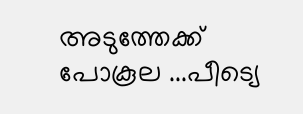അടുത്തേക്ക് പോകൂല ...പീട്യെ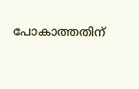പോകാത്തതിന്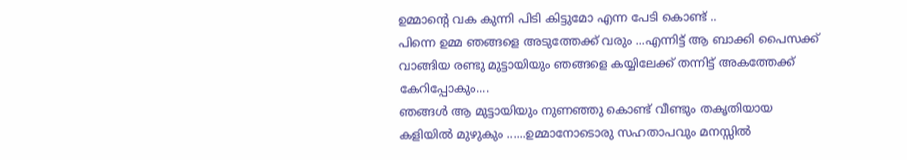ഉമ്മാന്റെ വക കുന്നി പിടി കിട്ടുമോ എന്ന പേടി കൊണ്ട് ..
പിന്നെ ഉമ്മ ഞങ്ങളെ അടുത്തേക്ക് വരും ...എന്നിട്ട് ആ ബാക്കി പൈസക്ക് വാങ്ങിയ രണ്ടു മുട്ടായിയും ഞങ്ങളെ കയ്യിലേക്ക് തന്നിട്ട് അകത്തേക്ക് കേറിപ്പോകും....
ഞങ്ങള്‍ ആ മുട്ടായിയും നുണഞ്ഞു കൊണ്ട് വീണ്ടും തകൃതിയായ കളിയില്‍ മുഴുകും ......ഉമ്മാനോടൊരു സഹതാപവും മനസ്സില്‍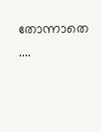തോന്നാതെ ....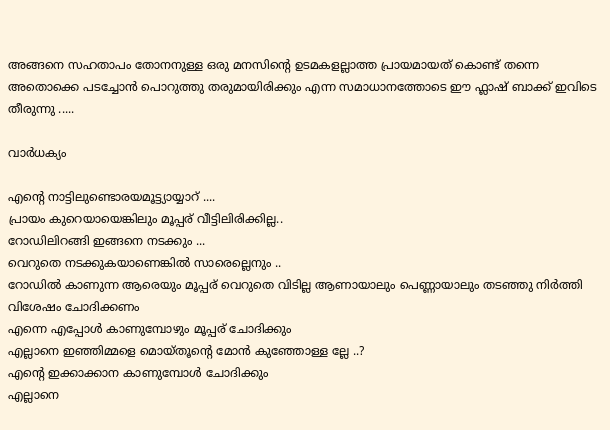അങ്ങനെ സഹതാപം തോനനുള്ള ഒരു മനസിന്‍റെ ഉടമകളല്ലാത്ത പ്രായമായത് കൊണ്ട് തന്നെ അതൊക്കെ പടച്ചോന്‍ പൊറുത്തു തരുമായിരിക്കും എന്ന സമാധാനത്തോടെ ഈ ഫ്ലാഷ് ബാക്ക് ഇവിടെ തീരുന്നു .....

വാര്‍ധക്യം

എന്‍റെ നാട്ടിലുണ്ടൊരയമൂട്ട്യായ്യാറ് ....
പ്രായം കുറെയായെങ്കിലും മൂപ്പര് വീട്ടിലിരിക്കില്ല..
റോഡിലിറങ്ങി ഇങ്ങനെ നടക്കും ...
വെറുതെ നടക്കുകയാണെങ്കില്‍ സാരെല്ലെനും ..
റോഡില്‍ കാണുന്ന ആരെയും മൂപ്പര് വെറുതെ വിടില്ല ആണായാലും പെണ്ണായാലും തടഞ്ഞു നിര്‍ത്തി വിശേഷം ചോദിക്കണം
എന്നെ എപ്പോള്‍ കാണുമ്പോഴും മൂപ്പര് ചോദിക്കും
എല്ലാനെ ഇഞ്ഞിമ്മളെ മൊയ്തൂന്‍റെ മോന്‍ കുഞ്ഞോള്ള ല്ലേ ..?
എന്‍റെ ഇക്കാക്കാന കാണുമ്പോള്‍ ചോദിക്കും
എല്ലാനെ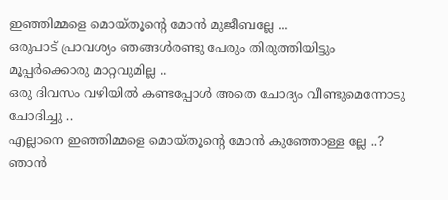ഇഞ്ഞിമ്മളെ മൊയ്തൂന്റെ മോന്‍ മുജീബല്ലേ ...
ഒരുപാട് പ്രാവശ്യം ഞങ്ങള്‍രണ്ടു പേരും തിരുത്തിയിട്ടും മൂപ്പര്‍ക്കൊരു മാറ്റവുമില്ല ..
ഒരു ദിവസം വഴിയില്‍ കണ്ടപ്പോള്‍ അതെ ചോദ്യം വീണ്ടുമെന്നോടു ചോദിച്ചു ..
എല്ലാനെ ഇഞ്ഞിമ്മളെ മൊയ്തൂന്‍റെ മോന്‍ കുഞ്ഞോള്ള ല്ലേ ..?
ഞാന്‍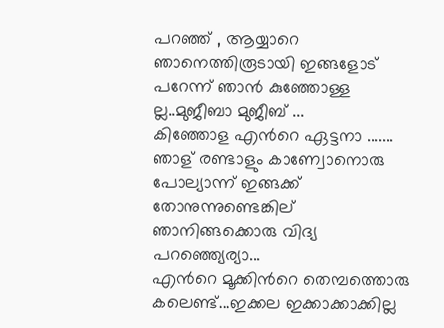പറഞ്ഞ് , ആയ്യാറെ ഞാനെത്തിരൂടായി ഇങ്ങളോട് പറേന്ന് ഞാന്‍ കുഞ്ഞോള്ള ല്ല..മുജീബാ മുജീബ് ...
കിഞ്ഞോള എന്‍റെ ഏട്ടനാ .......
ഞാള് രണ്ടാളും കാണ്വോനൊരു പോല്യാന്ന് ഇങ്ങക്ക് തോനുന്നുണ്ടെങ്കില്
ഞാനിങ്ങക്കൊരു വിദ്യ പറഞ്ഞ്യെര്യാ...
എന്‍റെ മൂക്കിന്‍റെ തെമ്പത്തൊരു കലെണ്ട്...ഇക്കല ഇക്കാക്കാക്കില്ല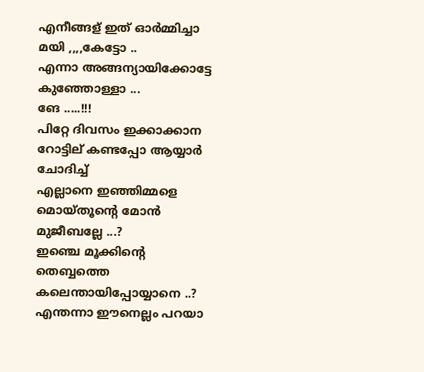എനീങ്ങള് ഇത് ഓര്‍മ്മിച്ചാ മയി ,,,,കേട്ടോ ..
എന്നാ അങ്ങന്യായിക്കോട്ടേ കുഞ്ഞോള്ളാ ...
ങേ .....!!!
പിറ്റേ ദിവസം ഇക്കാക്കാന റോട്ടില് കണ്ടപ്പോ ആയ്യാര്‍ ചോദിച്ച്
എല്ലാനെ ഇഞ്ഞിമ്മളെ മൊയ്തൂന്‍റെ മോന്‍ മുജീബല്ലേ ...?
ഇഞ്ചെ മൂക്കിന്‍റെ തെബ്ബത്തെ കലെന്തായിപ്പോയ്യാനെ ..?
എന്തന്നാ ഈനെല്ലം പറയാ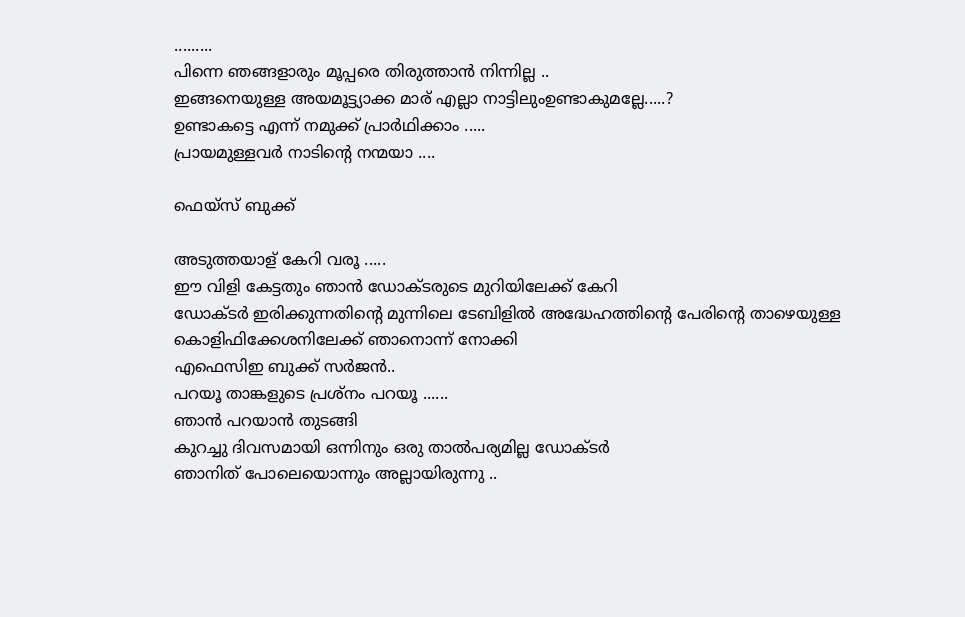.........
പിന്നെ ഞങ്ങളാരും മൂപ്പരെ തിരുത്താന്‍ നിന്നില്ല ..
ഇങ്ങനെയുള്ള അയമൂട്ട്യാക്ക മാര് എല്ലാ നാട്ടിലുംഉണ്ടാകുമല്ലേ.....?
ഉണ്ടാകട്ടെ എന്ന് നമുക്ക് പ്രാര്‍ഥിക്കാം .....
പ്രായമുള്ളവര്‍ നാടിന്‍റെ നന്മയാ ....

ഫെയ്സ് ബുക്ക്

അടുത്തയാള് കേറി വരൂ .....
ഈ വിളി കേട്ടതും ഞാന്‍ ഡോക്ടരുടെ മുറിയിലേക്ക് കേറി
ഡോക്ടര്‍ ഇരിക്കുന്നതിന്റെ മുന്നിലെ ടേബിളില്‍ അദ്ധേഹത്തിന്‍റെ പേരിന്‍റെ താഴെയുള്ള കൊളിഫിക്കേശനിലേക്ക് ഞാനൊന്ന് നോക്കി
എഫെസിഇ ബുക്ക്‌ സർജൻ..
പറയൂ താങ്കളുടെ പ്രശ്നം പറയൂ ......
ഞാന്‍ പറയാന്‍ തുടങ്ങി
കുറച്ചു ദിവസമായി ഒന്നിനും ഒരു താല്‍പര്യമില്ല ഡോക്ടര്‍
ഞാനിത് പോലെയൊന്നും അല്ലായിരുന്നു ..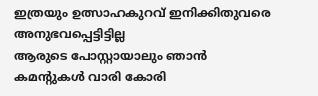ഇത്രയും ഉത്സാഹകുറവ് ഇനിക്കിതുവരെ അനുഭവപ്പെട്ടിട്ടില്ല
ആരുടെ പോസ്റ്റായാലും ഞാന്‍ കമന്റുകള്‍ വാരി കോരി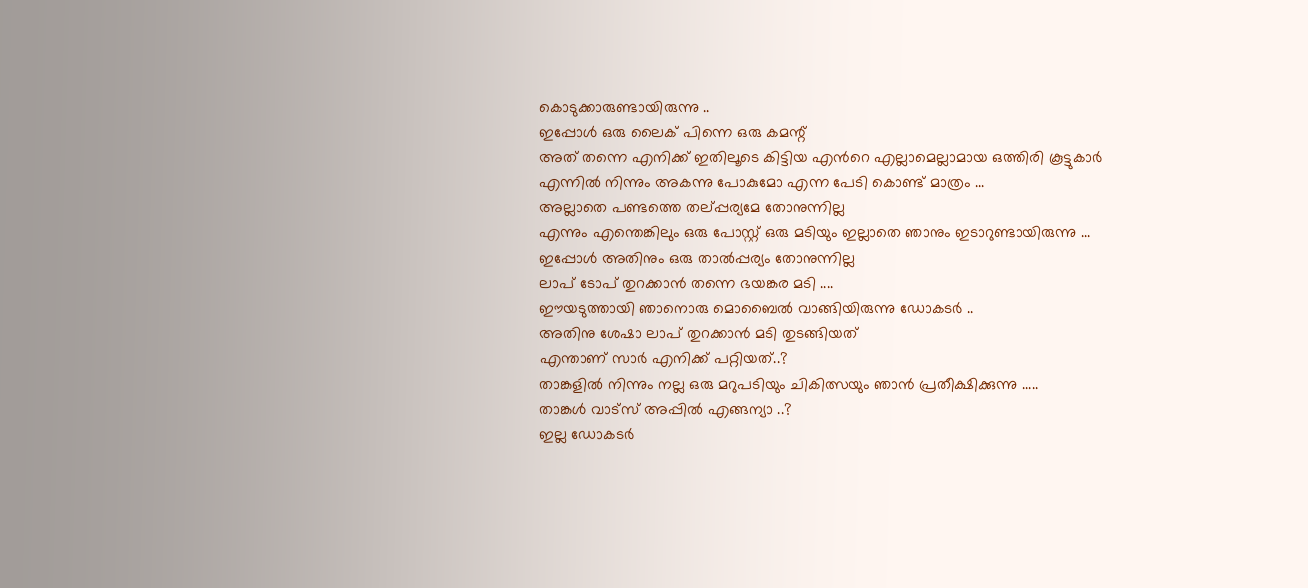കൊടുക്കാരുണ്ടായിരുന്നു ..
ഇപ്പോള്‍ ഒരു ലൈക് പിന്നെ ഒരു കമന്റ്
അത് തന്നെ എനിക്ക് ഇതിലൂടെ കിട്ടിയ എന്‍റെ എല്ലാമെല്ലാമായ ഒത്തിരി കൂട്ടുകാര്‍ എന്നില്‍ നിന്നും അകന്നു പോകുമോ എന്ന പേടി കൊണ്ട് മാത്രം ...
അല്ലാതെ പണ്ടത്തെ തല്പ്പര്യമേ തോനുന്നില്ല
എന്നും എന്തെങ്കിലും ഒരു പോസ്റ്റ്‌ ഒരു മടിയും ഇല്ലാതെ ഞാനും ഇടാറുണ്ടായിരുന്നു ...
ഇപ്പോള്‍ അതിനും ഒരു താല്‍പ്പര്യം തോനുന്നില്ല
ലാപ്‌ ടോപ്‌ തുറക്കാന്‍ തന്നെ ഭയങ്കര മടി ....
ഈയടുത്തായി ഞാനൊരു മൊബൈല്‍ വാങ്ങിയിരുന്നു ഡോകടര്‍ ..
അതിനു ശേഷാ ലാപ്‌ തുറക്കാന്‍ മടി തുടങ്ങിയത്
എന്താണ് സാര്‍ എനിക്ക് പറ്റിയത്..?
താങ്കളില്‍ നിന്നും നല്ല ഒരു മറുപടിയും ചികിത്സയും ഞാന്‍ പ്രതീക്ഷിക്കുന്നു .....
താങ്കള്‍ വാട്സ് അപ്പില്‍ എങ്ങന്യാ ..?
ഇല്ല ഡോകടര്‍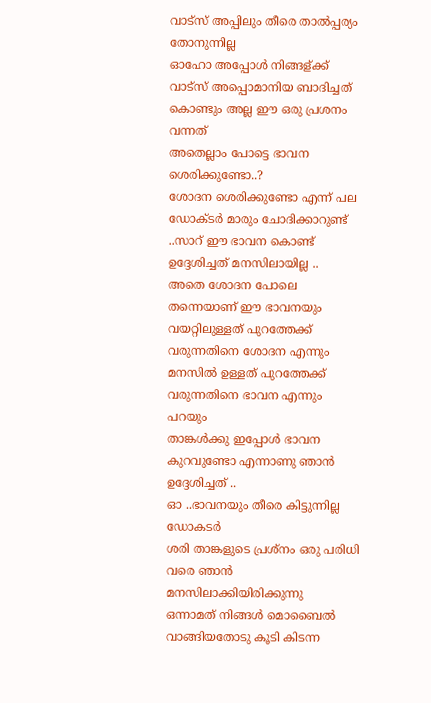വാട്സ് അപ്പിലും തീരെ താല്‍പ്പര്യം തോനുന്നില്ല
ഓഹോ അപ്പോള്‍ നിങ്ങള്ക്ക് വാട്സ് അപ്പൊമാനിയ ബാദിച്ചത് കൊണ്ടും അല്ല ഈ ഒരു പ്രശനം വന്നത്
അതെല്ലാം പോട്ടെ ഭാവന ശെരിക്കുണ്ടോ..?
ശോദന ശെരിക്കുണ്ടോ എന്ന് പല ഡോക്ടര്‍ മാരും ചോദിക്കാറുണ്ട് ..സാറ് ഈ ഭാവന കൊണ്ട് ഉദ്ദേശിച്ചത് മനസിലായില്ല ..
അതെ ശോദന പോലെ തന്നെയാണ് ഈ ഭാവനയും
വയറ്റിലുള്ളത് പുറത്തേക്ക് വരുന്നതിനെ ശോദന എന്നും
മനസില്‍ ഉള്ളത് പുറത്തേക്ക് വരുന്നതിനെ ഭാവന എന്നും പറയും
താങ്കള്‍ക്കു ഇപ്പോള്‍ ഭാവന കുറവുണ്ടോ എന്നാണു ഞാന്‍ ഉദ്ദേശിച്ചത് ..
ഓ ..ഭാവനയും തീരെ കിട്ടുന്നില്ല ഡോകടര്‍
ശരി താങ്കളുടെ പ്രശ്നം ഒരു പരിധി വരെ ഞാന്‍ മനസിലാക്കിയിരിക്കുന്നു
ഒന്നാമത് നിങ്ങള്‍ മൊബൈല്‍ വാങ്ങിയതോടു കൂടി കിടന്ന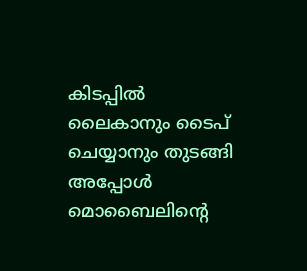കിടപ്പില്‍ ലൈകാനും ടൈപ് ചെയ്യാനും തുടങ്ങി
അപ്പോള്‍ മൊബൈലിന്റെ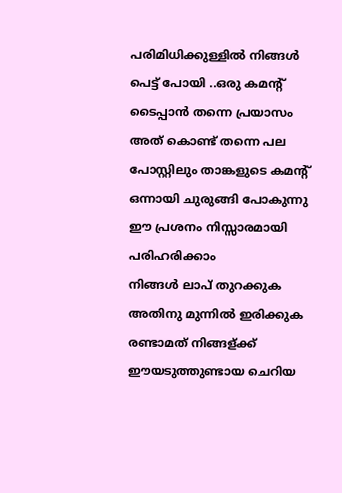പരിമിധിക്കുള്ളില്‍ നിങ്ങള്‍ പെട്ട് പോയി ..ഒരു കമന്റ് ടൈപ്പാന്‍ തന്നെ പ്രയാസം അത് കൊണ്ട് തന്നെ പല പോസ്റ്റിലും താങ്കളുടെ കമന്റ് ഒന്നായി ചുരുങ്ങി പോകുന്നു
ഈ പ്രശനം നിസ്സാരമായി പരിഹരിക്കാം
നിങ്ങള്‍ ലാപ്‌ തുറക്കുക അതിനു മുന്നില്‍ ഇരിക്കുക
രണ്ടാമത് നിങ്ങള്ക്ക് ഈയടുത്തുണ്ടായ ചെറിയ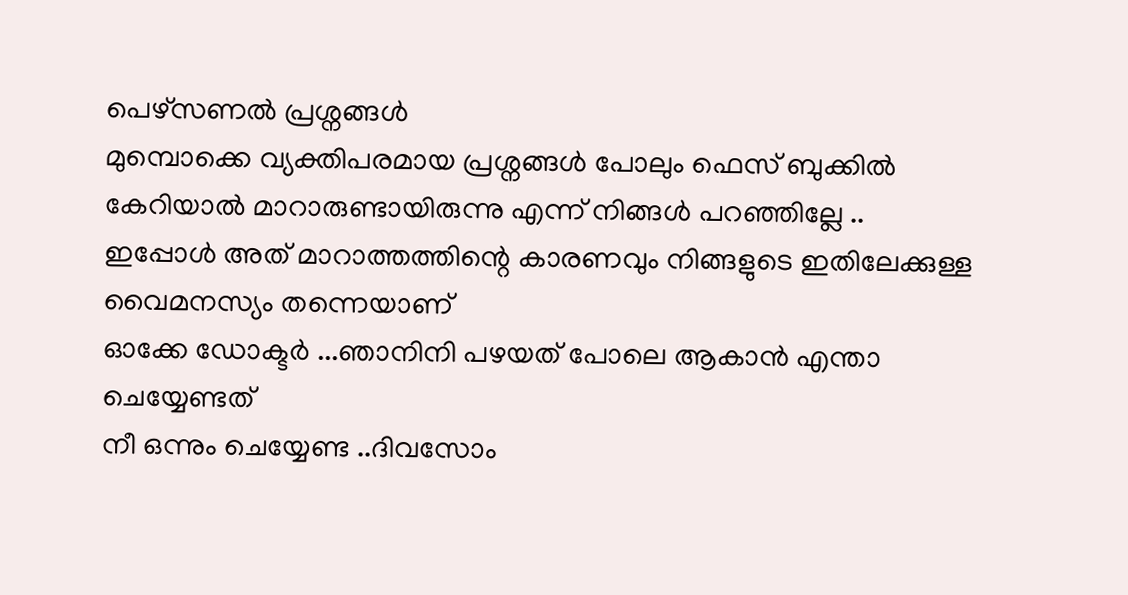പെഴ്സണല്‍ പ്രശ്നങ്ങള്‍
മുമ്പൊക്കെ വ്യക്തിപരമായ പ്രശ്നങ്ങള്‍ പോലും ഫെസ് ബുക്കില്‍ കേറിയാല്‍ മാറാരുണ്ടായിരുന്നു എന്ന് നിങ്ങള്‍ പറഞ്ഞില്ലേ ..
ഇപ്പോള്‍ അത് മാറാത്തത്തിന്റെ കാരണവും നിങ്ങളുടെ ഇതിലേക്കുള്ള വൈമനസ്യം തന്നെയാണ്
ഓക്കേ ഡോക്ടര്‍ ...ഞാനിനി പഴയത് പോലെ ആകാന്‍ എന്താ ചെയ്യേണ്ടത്
നീ ഒന്നും ചെയ്യേണ്ട ..ദിവസോം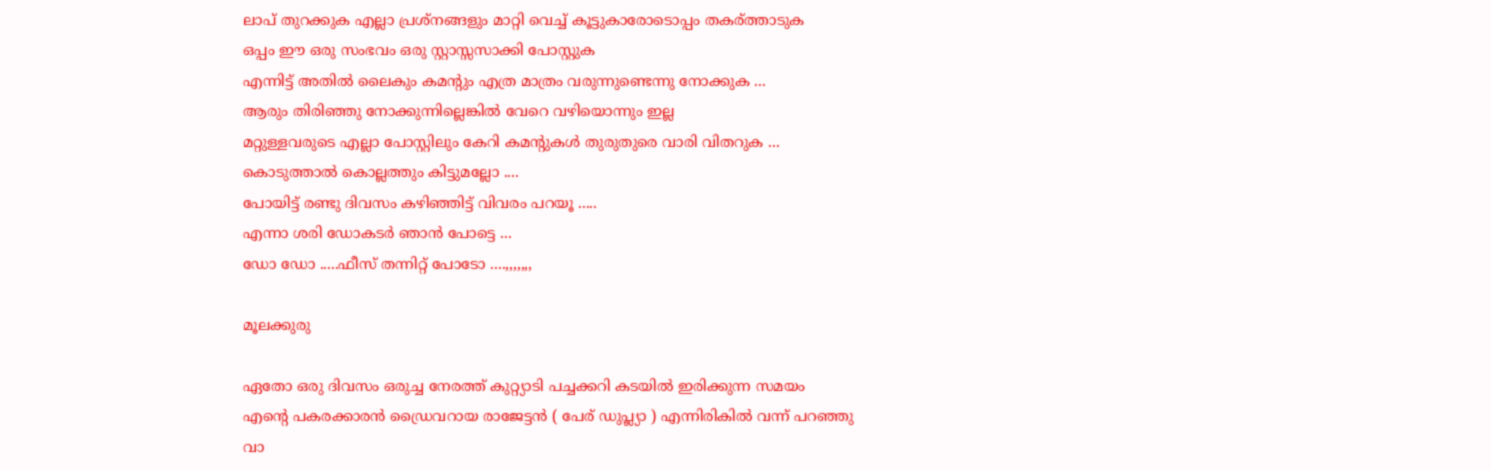ലാപ്‌ തുറക്കുക എല്ലാ പ്രശ്നങ്ങളും മാറ്റി വെച്ച് കൂട്ടുകാരോടൊപ്പം തകര്ത്താടുക
ഒപ്പം ഈ ഒരു സംഭവം ഒരു സ്റ്റാസ്സസാക്കി പോസ്റ്റുക
എന്നിട്ട് അതില്‍ ലൈകും കമന്റും എത്ര മാത്രം വരുന്നുണ്ടെന്നു നോക്കുക ...
ആരും തിരിഞ്ഞു നോക്കുന്നില്ലെങ്കില്‍ വേറെ വഴിയൊന്നും ഇല്ല
മറ്റുള്ളവരുടെ എല്ലാ പോസ്റ്റിലും കേറി കമന്റുകള്‍ തുരുതുരെ വാരി വിതറുക ...
കൊടുത്താല്‍ കൊല്ലത്തും കിട്ടുമല്ലോ ....
പോയിട്ട് രണ്ടു ദിവസം കഴിഞ്ഞിട്ട് വിവരം പറയൂ .....
എന്നാ ശരി ഡോകടര്‍ ഞാന്‍ പോട്ടെ ...
ഡോ ഡോ .....ഫീസ്‌ തന്നിറ്റ് പോടോ ....,,,,,,,

മൂലക്കുരു

ഏതോ ഒരു ദിവസം ഒരുച്ച നേരത്ത് കുറ്റ്യാടി പച്ചക്കറി കടയില്‍ ഇരിക്കുന്ന സമയം
എന്‍റെ പകരക്കാരന്‍ ഡ്രൈവറായ രാജേട്ടന്‍ ( പേര് ഡുപ്ല്യാ ) എന്നിരികില്‍ വന്ന് പറഞ്ഞു
വാ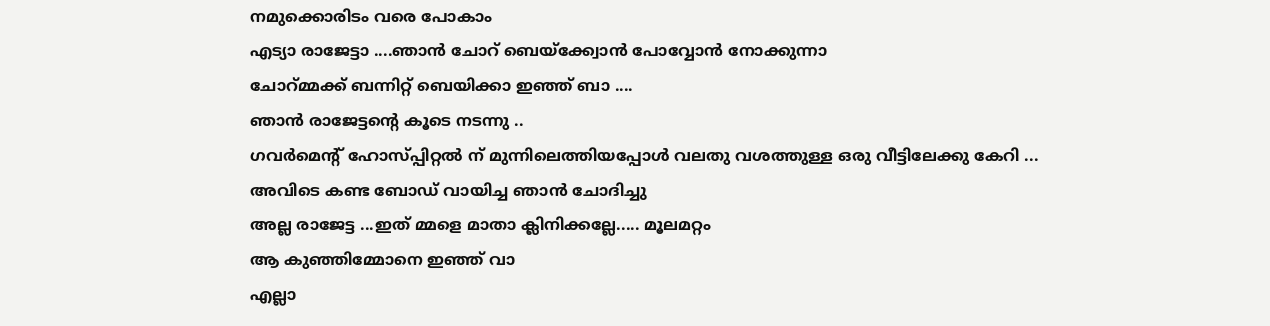നമുക്കൊരിടം വരെ പോകാം
എട്യാ രാജേട്ടാ ....ഞാന്‍ ചോറ് ബെയ്ക്ക്വോന്‍ പോവ്വോന്‍ നോക്കുന്നാ
ചോറ്മ്മക്ക് ബന്നിറ്റ് ബെയിക്കാ ഇഞ്ഞ് ബാ ....
ഞാന്‍ രാജേട്ടന്റെ കൂടെ നടന്നു ..
ഗവര്‍മെന്റ് ഹോസ്പ്പിറ്റല്‍ ന് മുന്നിലെത്തിയപ്പോള്‍ വലതു വശത്തുള്ള ഒരു വീട്ടിലേക്കു കേറി ...
അവിടെ കണ്ട ബോഡ് വായിച്ച ഞാന്‍ ചോദിച്ചു
അല്ല രാജേട്ട ...ഇത് മ്മളെ മാതാ ക്ലിനിക്കല്ലേ..... മൂലമറ്റം
ആ കുഞ്ഞിമ്മോനെ ഇഞ്ഞ് വാ
എല്ലാ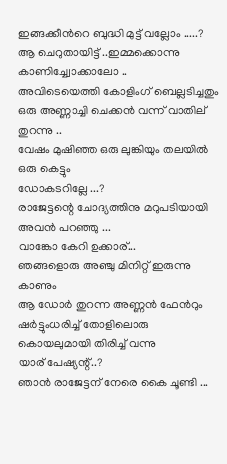ഇങ്ങക്കീന്‍റെ ബുദ്ധി മുട്ട് വല്ലോം .....?
ആ ചെറുതായിട്ട് ..ഇമ്മക്കൊന്നു കാണിച്ച്വോക്കാലോ ..
അവിടെയെത്തി കോളിംഗ് ബെല്ലടിച്ചതും ഒരു അണ്ണാച്ചി ചെക്കന്‍ വന്ന് വാതില് തുറന്നു ..
വേഷം മുഷിഞ്ഞ ഒരു ലുങ്കിയും തലയില്‍ ഒരു കെട്ടും
ഡോകടറില്ലേ ...?
രാജേട്ടന്റെ ചോദ്യത്തിനു മറുപടിയായി അവന്‍ പറഞ്ഞു ...
വാങ്കോ കേറി ഉക്കാര്...
ഞങ്ങളൊരു അഞ്ചു മിനിറ്റ് ഇരുന്നു കാണും
ആ ഡോര്‍ തുറന്ന അണ്ണന്‍ ഫേന്‍റും ഷര്‍ട്ടുംധരിച്ച് തോളിലൊരു കൊയലുമായി തിരിച്ച് വന്നു
യാര് പേഷ്യന്റ്..?
ഞാന്‍ രാജേട്ടന് നേരെ കൈ ചൂണ്ടി ...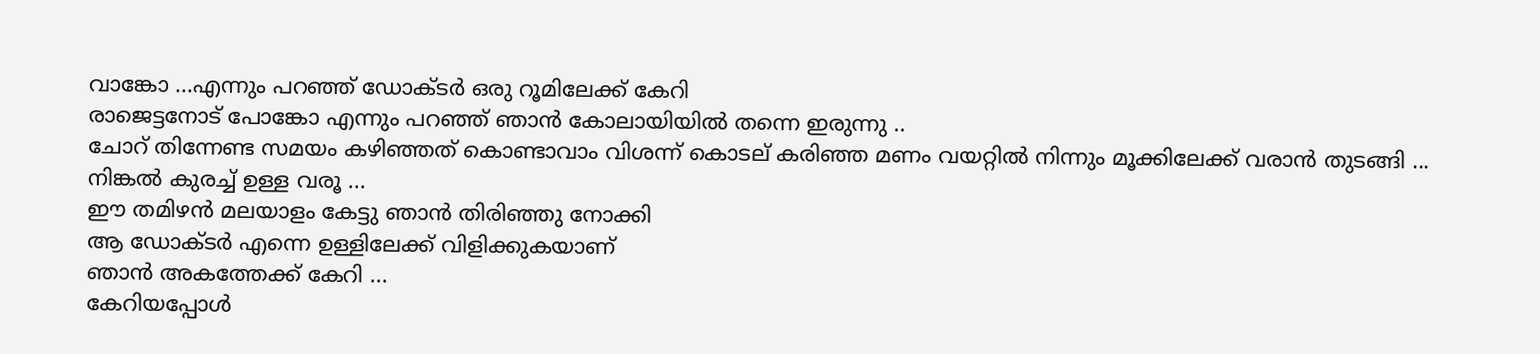വാങ്കോ ...എന്നും പറഞ്ഞ് ഡോക്ടര്‍ ഒരു റൂമിലേക്ക്‌ കേറി
രാജെട്ടനോട് പോങ്കോ എന്നും പറഞ്ഞ് ഞാന്‍ കോലായിയില്‍ തന്നെ ഇരുന്നു ..
ചോറ് തിന്നേണ്ട സമയം കഴിഞ്ഞത് കൊണ്ടാവാം വിശന്ന് കൊടല് കരിഞ്ഞ മണം വയറ്റില്‍ നിന്നും മൂക്കിലേക്ക് വരാന്‍ തുടങ്ങി ...
നിങ്കല്‍ കുരച്ച് ഉള്ള വരൂ ...
ഈ തമിഴന്‍ മലയാളം കേട്ടു ഞാന്‍ തിരിഞ്ഞു നോക്കി
ആ ഡോക്ടര്‍ എന്നെ ഉള്ളിലേക്ക് വിളിക്കുകയാണ്‌
ഞാന്‍ അകത്തേക്ക് കേറി ...
കേറിയപ്പോള്‍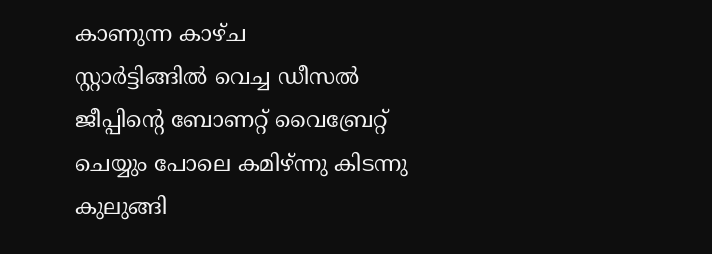കാണുന്ന കാഴ്ച
സ്റ്റാര്‍ട്ടിങ്ങില്‍ വെച്ച ഡീസല്‍ ജീപ്പിന്‍റെ ബോണറ്റ് വൈബ്രേറ്റ് ചെയ്യും പോലെ കമിഴ്ന്നു കിടന്നു കുലുങ്ങി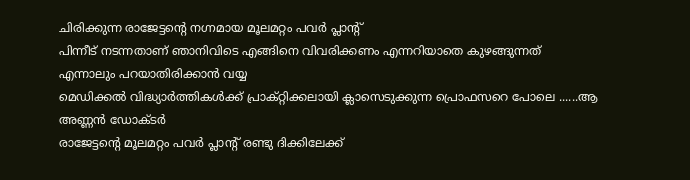ചിരിക്കുന്ന രാജേട്ടന്റെ നഗ്നമായ മൂലമറ്റം പവര്‍ പ്ലാന്‍റ്
പിന്നീട് നടന്നതാണ് ഞാനിവിടെ എങ്ങിനെ വിവരിക്കണം എന്നറിയാതെ കുഴങ്ങുന്നത്
എന്നാലും പറയാതിരിക്കാന്‍ വയ്യ
മെഡിക്കല്‍ വിദ്ധ്യാര്‍ത്തികള്‍ക്ക് പ്രാക്റ്റിക്കലായി ക്ലാസെടുക്കുന്ന പ്രൊഫസറെ പോലെ ......ആ അണ്ണന്‍ ഡോക്ടര്‍
രാജേട്ടന്റെ മൂലമറ്റം പവര്‍ പ്ലാന്‍റ് രണ്ടു ദിക്കിലേക്ക്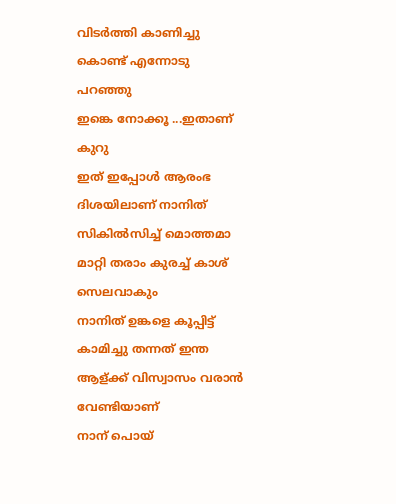വിടര്‍ത്തി കാണിച്ചു കൊണ്ട് എന്നോടു പറഞ്ഞു
ഇങ്കെ നോക്കൂ ...ഇതാണ് കുറു
ഇത് ഇപ്പോള്‍ ആരംഭ ദിശയിലാണ് നാനിത് സികില്‍സിച്ച് മൊത്തമാ മാറ്റി തരാം കുരച്ച് കാശ് സെലവാകും
നാനിത് ഉങ്കളെ കൂപ്പിട്ട് കാമിച്ചു തന്നത് ഇന്ത ആള്ക്ക് വിസ്വാസം വരാന്‍ വേണ്ടിയാണ്
നാന് പൊയ്‌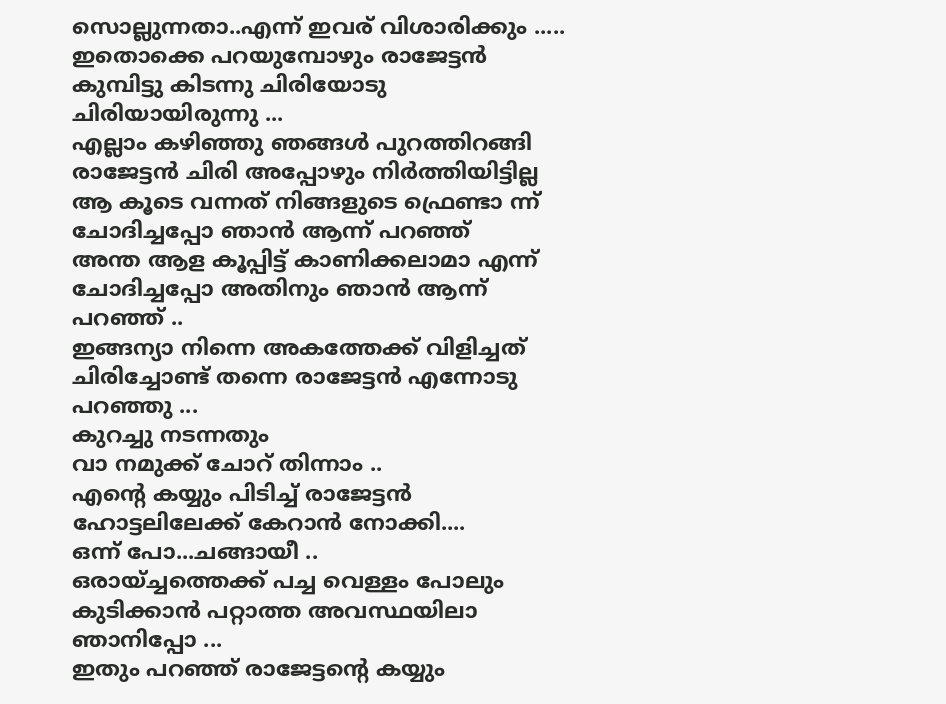സൊല്ലുന്നതാ..എന്ന് ഇവര് വിശാരിക്കും .....
ഇതൊക്കെ പറയുമ്പോഴും രാജേട്ടന്‍ കുമ്പിട്ടു കിടന്നു ചിരിയോടു ചിരിയായിരുന്നു ...
എല്ലാം കഴിഞ്ഞു ഞങ്ങള്‍ പുറത്തിറങ്ങി
രാജേട്ടന്‍ ചിരി അപ്പോഴും നിര്‍ത്തിയിട്ടില്ല
ആ കൂടെ വന്നത് നിങ്ങളുടെ ഫ്രെണ്ടാ ന്ന് ചോദിച്ചപ്പോ ഞാന്‍ ആന്ന് പറഞ്ഞ്
അന്ത ആള കൂപ്പിട്ട് കാണിക്കലാമാ എന്ന് ചോദിച്ചപ്പോ അതിനും ഞാന്‍ ആന്ന് പറഞ്ഞ് ..
ഇങ്ങന്യാ നിന്നെ അകത്തേക്ക് വിളിച്ചത്
ചിരിച്ചോണ്ട് തന്നെ രാജേട്ടന്‍ എന്നോടു പറഞ്ഞു ...
കുറച്ചു നടന്നതും
വാ നമുക്ക് ചോറ് തിന്നാം ..
എന്‍റെ കയ്യും പിടിച്ച് രാജേട്ടന്‍ ഹോട്ടലിലേക്ക് കേറാന്‍ നോക്കി....
ഒന്ന് പോ...ചങ്ങായീ ..
ഒരായ്ച്ചത്തെക്ക് പച്ച വെള്ളം പോലും കുടിക്കാന്‍ പറ്റാത്ത അവസ്ഥയിലാ ഞാനിപ്പോ ...
ഇതും പറഞ്ഞ്‌ രാജേട്ടന്റെ കയ്യും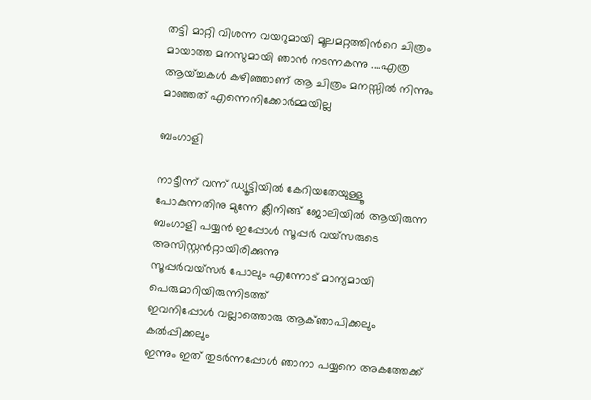തട്ടി മാറ്റി വിശന്ന വയറുമായി മൂലമറ്റത്തിന്‍റെ ചിത്രം മായാത്ത മനസുമായി ഞാന്‍ നടന്നകന്നു ....എത്ര ആയ്ച്ചകള്‍ കഴിഞ്ഞാണ് ആ ചിത്രം മനസ്സില്‍ നിന്നും മാഞ്ഞത് എന്നെനിക്കോര്‍മ്മയില്ല

ബംഗാളി

നാട്ടീന്ന് വന്ന് ഡ്യൂട്ടിയിൽ കേറിയതേയുള്ളൂ
പോകുന്നതിനു മുന്നേ ക്ലീനിങ്ങ് ജോലിയിൽ ആയിരുന്ന ബംഗാളി പയ്യൻ ഇപ്പോൾ സൂപ്പർ വയ്സരുടെ അസിസ്റ്റൻറ്റായിരിക്കുന്നു
സൂപ്പർവയ്സർ പോലും എന്നോട് മാന്യമായി പെരുമാറിയിരുന്നിടത്ത്
ഇവനിപ്പോൾ വല്ലാത്തൊരു ആക്ഞാപിക്കലും കൽപ്പിക്കലും
ഇന്നും ഇത് തുടർന്നപ്പോൾ ഞാനാ പയ്യനെ അകത്തേക്ക്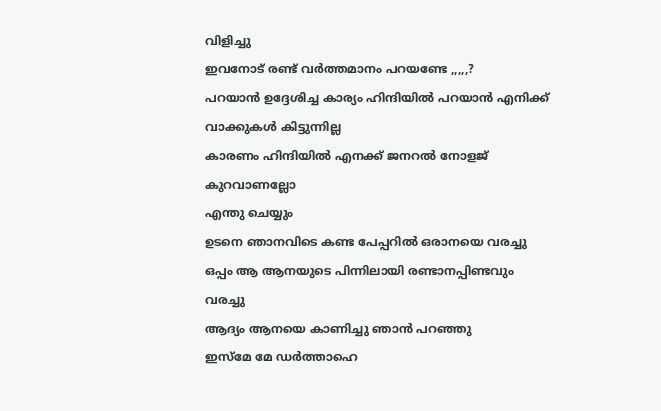വിളിച്ചു
ഇവനോട് രണ്ട് വർത്തമാനം പറയണ്ടേ ,,,,,?
പറയാൻ ഉദ്ദേശിച്ച കാര്യം ഹിന്ദിയിൽ പറയാൻ എനിക്ക് വാക്കുകൾ കിട്ടുന്നില്ല
കാരണം ഹിന്ദിയിൽ എനക്ക് ജനറൽ നോളജ് കുറവാണല്ലോ
എന്തു ചെയ്യും
ഉടനെ ഞാനവിടെ കണ്ട പേപ്പറിൽ ഒരാനയെ വരച്ചു
ഒപ്പം ആ ആനയുടെ പിന്നിലായി രണ്ടാനപ്പിണ്ടവും വരച്ചു
ആദ്യം ആനയെ കാണിച്ചു ഞാൻ പറഞ്ഞു
ഇസ്മേ മേ ഡർത്താഹെ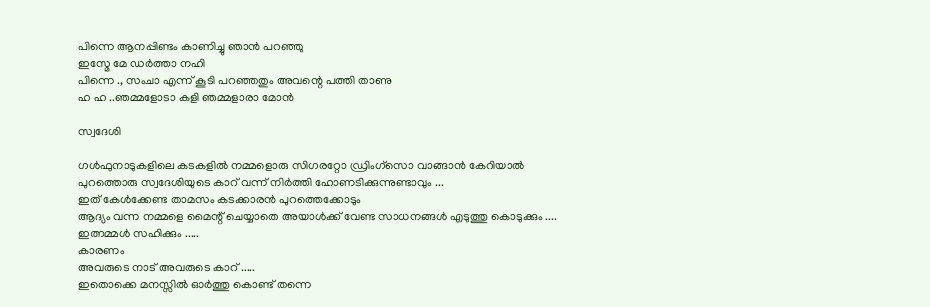പിന്നെ ആനപ്പിണ്ടം കാണിച്ചു ഞാൻ പറഞ്ഞു
ഇസ്മേ മേ ഡർത്താ നഹി
പിന്നെ ., സംചാ എന്ന് കൂടി പറഞ്ഞതും അവന്റെ പത്തി താണു
ഹ ഹ ..ഞമ്മളോടാ കളി ഞമ്മളാരാ മോൻ

സ്വദേശി

ഗള്‍ഫുനാടുകളിലെ കടകളില്‍ നമ്മളൊരു സിഗരറ്റോ ഡ്രിംഗ്സൊ വാങ്ങാന്‍ കേറിയാല്‍
പുറത്തൊരു സ്വദേശിയുടെ കാറ് വന്ന് നിര്‍ത്തി ഹോണടിക്കുന്നുണ്ടാവും ...
ഇത് കേള്‍ക്കേണ്ട താമസം കടക്കാരന്‍ പുറത്തെക്കോടും
ആദ്യം വന്ന നമ്മളെ മൈന്റ് ചെയ്യാതെ അയാള്‍ക്ക്‌ വേണ്ട സാധനങ്ങള്‍ എടുത്തു കൊടുക്കും ....
ഇത്നമ്മള്‍ സഹിക്കും .....
കാരണം
അവരുടെ നാട് അവരുടെ കാറ് .....
ഇതൊക്കെ മനസ്സില്‍ ഓര്‍ത്തു കൊണ്ട് തന്നെ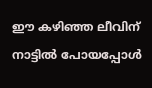ഈ കഴിഞ്ഞ ലീവിന് നാട്ടില്‍ പോയപ്പോള്‍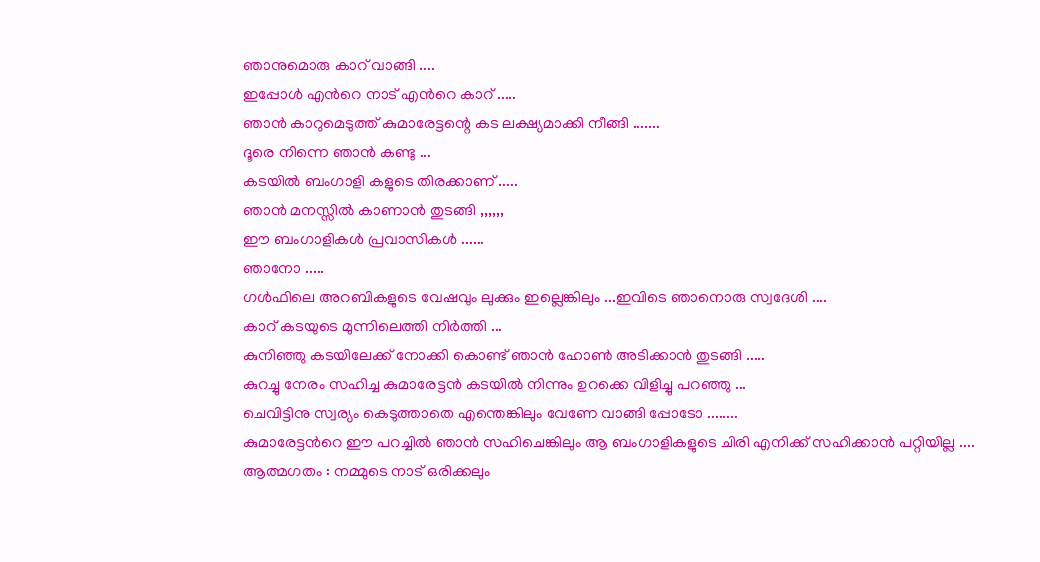ഞാനുമൊരു കാറ് വാങ്ങി ....
ഇപ്പോള്‍ എന്‍റെ നാട് എന്‍റെ കാറ് .....
ഞാന്‍ കാറുമെടുത്ത് കുമാരേട്ടന്റെ കട ലക്ഷ്യമാക്കി നീങ്ങി .......
ദൂരെ നിന്നെ ഞാന്‍ കണ്ടു ...
കടയില്‍ ബംഗാളി കളുടെ തിരക്കാണ് .....
ഞാന്‍ മനസ്സില്‍ കാണാന്‍ തുടങ്ങി ,,,,,,
ഈ ബംഗാളികള്‍ പ്രവാസികള്‍ ......
ഞാനോ .....
ഗള്‍ഫിലെ അറബികളുടെ വേഷവും ലുക്കും ഇല്ലെങ്കിലും ...ഇവിടെ ഞാനൊരു സ്വദേശി ....
കാറ് കടയുടെ മുന്നിലെത്തി നിര്‍ത്തി ...
കുനിഞ്ഞു കടയിലേക്ക് നോക്കി കൊണ്ട് ഞാന്‍ ഹോണ്‍ അടിക്കാന്‍ തുടങ്ങി .....
കുറച്ചു നേരം സഹിച്ച കുമാരേട്ടന്‍ കടയില്‍ നിന്നും ഉറക്കെ വിളിച്ചു പറഞ്ഞു ...
ചെവിട്ടിനു സ്വര്യം കെടുത്താതെ എന്തെങ്കിലും വേണേ വാങ്ങി പ്പോടോ ........
കുമാരേട്ടന്‍റെ ഈ പറച്ചില്‍ ഞാന്‍ സഹിചെങ്കിലും ആ ബംഗാളികളുടെ ചിരി എനിക്ക് സഹിക്കാന്‍ പറ്റിയില്ല ....
ആത്മഗതം : നമ്മുടെ നാട് ഒരിക്കലും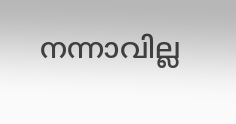നന്നാവില്ല